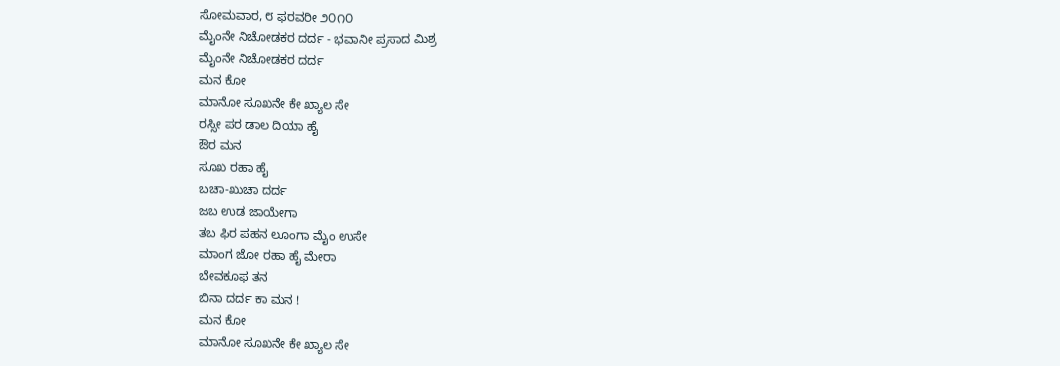ಸೋಮವಾರ, ೮ ಫರವರೀ ೨೦೧೦
ಮೈಂನೇ ನಿಚೋಡಕರ ದರ್ದ - ಭವಾನೀ ಪ್ರಸಾದ ಮಿಶ್ರ
ಮೈಂನೇ ನಿಚೋಡಕರ ದರ್ದ
ಮನ ಕೋ
ಮಾನೋ ಸೂಖನೇ ಕೇ ಖ್ಯಾಲ ಸೇ
ರಸ್ಸೀ ಪರ ಡಾಲ ದಿಯಾ ಹೈ
ಔರ ಮನ
ಸೂಖ ರಹಾ ಹೈ
ಬಚಾ-ಖುಚಾ ದರ್ದ
ಜಬ ಉಡ ಜಾಯೇಗಾ
ತಬ ಫಿರ ಪಹನ ಲೂಂಗಾ ಮೈಂ ಉಸೇ
ಮಾಂಗ ಜೋ ರಹಾ ಹೈ ಮೇರಾ
ಬೇವಕೂಫ ತನ
ಬಿನಾ ದರ್ದ ಕಾ ಮನ !
ಮನ ಕೋ
ಮಾನೋ ಸೂಖನೇ ಕೇ ಖ್ಯಾಲ ಸೇ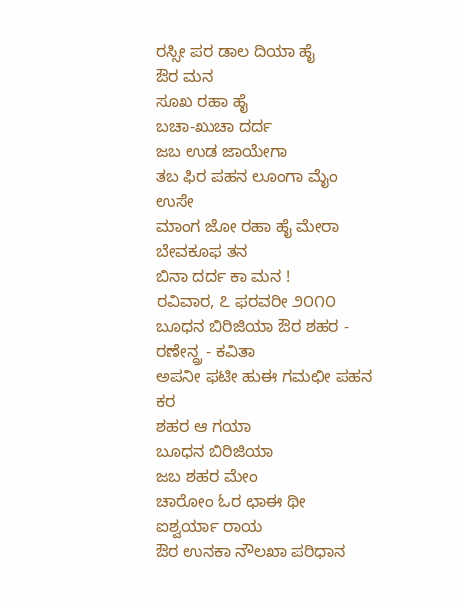ರಸ್ಸೀ ಪರ ಡಾಲ ದಿಯಾ ಹೈ
ಔರ ಮನ
ಸೂಖ ರಹಾ ಹೈ
ಬಚಾ-ಖುಚಾ ದರ್ದ
ಜಬ ಉಡ ಜಾಯೇಗಾ
ತಬ ಫಿರ ಪಹನ ಲೂಂಗಾ ಮೈಂ ಉಸೇ
ಮಾಂಗ ಜೋ ರಹಾ ಹೈ ಮೇರಾ
ಬೇವಕೂಫ ತನ
ಬಿನಾ ದರ್ದ ಕಾ ಮನ !
ರವಿವಾರ, ೭ ಫರವರೀ ೨೦೧೦
ಬೂಧನ ಬಿರಿಜಿಯಾ ಔರ ಶಹರ - ರಣೇನ್ದ್ರ - ಕವಿತಾ
ಅಪನೀ ಫಟೀ ಹುಈ ಗಮಛೀ ಪಹನ ಕರ
ಶಹರ ಆ ಗಯಾ
ಬೂಧನ ಬಿರಿಜಿಯಾ
ಜಬ ಶಹರ ಮೇಂ
ಚಾರೋಂ ಓರ ಛಾಈ ಥೀ
ಐಶ್ವರ್ಯಾ ರಾಯ
ಔರ ಉನಕಾ ನೌಲಖಾ ಪರಿಧಾನ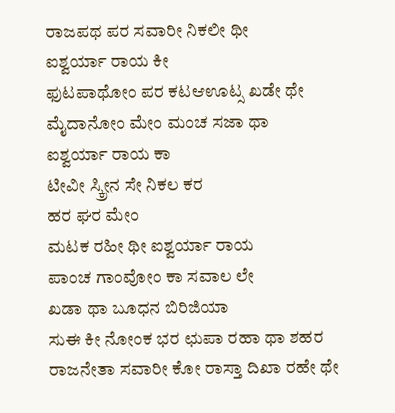ರಾಜಪಥ ಪರ ಸವಾರೀ ನಿಕಲೀ ಥೀ
ಐಶ್ವರ್ಯಾ ರಾಯ ಕೀ
ಫುಟಪಾಥೋಂ ಪರ ಕಟಆಊಟ್ಸ ಖಡೇ ಥೇ
ಮೈದಾನೋಂ ಮೇಂ ಮಂಚ ಸಜಾ ಥಾ
ಐಶ್ವರ್ಯಾ ರಾಯ ಕಾ
ಟೀವೀ ಸ್ಕ್ರೀನ ಸೇ ನಿಕಲ ಕರ
ಹರ ಘರ ಮೇಂ
ಮಟಕ ರಹೀ ಥೀ ಐಶ್ವರ್ಯಾ ರಾಯ
ಪಾಂಚ ಗಾಂವೋಂ ಕಾ ಸವಾಲ ಲೇ
ಖಡಾ ಥಾ ಬೂಧನ ಬಿರಿಜಿಯಾ
ಸುಈ ಕೀ ನೋಂಕ ಭರ ಛುಪಾ ರಹಾ ಥಾ ಶಹರ
ರಾಜನೇತಾ ಸವಾರೀ ಕೋ ರಾಸ್ತಾ ದಿಖಾ ರಹೇ ಥೇ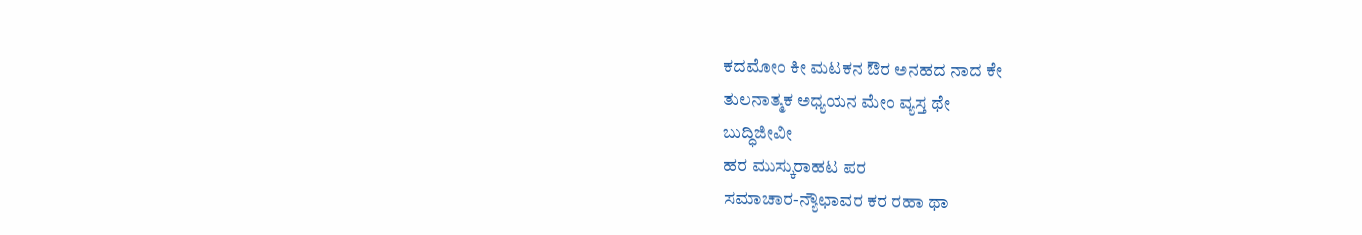ಕದಮೋಂ ಕೀ ಮಟಕನ ಔರ ಅನಹದ ನಾದ ಕೇ
ತುಲನಾತ್ಮಕ ಅಧ್ಯಯನ ಮೇಂ ವ್ಯಸ್ತ ಥೇ
ಬುದ್ಧಿಜೀವೀ
ಹರ ಮುಸ್ಕುರಾಹಟ ಪರ
ಸಮಾಚಾರ-ನ್ಯೌಛಾವರ ಕರ ರಹಾ ಥಾ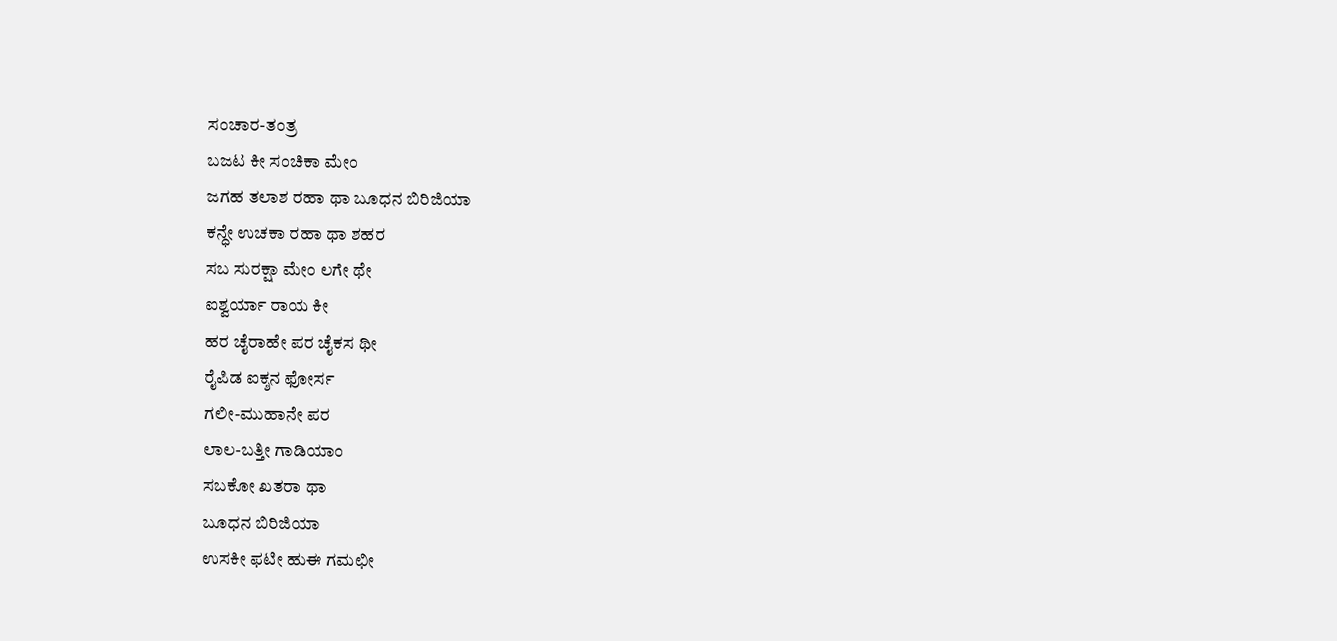ಸಂಚಾರ-ತಂತ್ರ
ಬಜಟ ಕೀ ಸಂಚಿಕಾ ಮೇಂ
ಜಗಹ ತಲಾಶ ರಹಾ ಥಾ ಬೂಧನ ಬಿರಿಜಿಯಾ
ಕನ್ಧೇ ಉಚಕಾ ರಹಾ ಥಾ ಶಹರ
ಸಬ ಸುರಕ್ಷಾ ಮೇಂ ಲಗೇ ಥೇ
ಐಶ್ವರ್ಯಾ ರಾಯ ಕೀ
ಹರ ಚೈರಾಹೇ ಪರ ಚೈಕಸ ಥೀ
ರೈಪಿಡ ಐಕ್ಶನ ಫೋರ್ಸ
ಗಲೀ-ಮುಹಾನೇ ಪರ
ಲಾಲ-ಬತ್ತೀ ಗಾಡಿಯಾಂ
ಸಬಕೋ ಖತರಾ ಥಾ
ಬೂಧನ ಬಿರಿಜಿಯಾ
ಉಸಕೀ ಫಟೀ ಹುಈ ಗಮಛೀ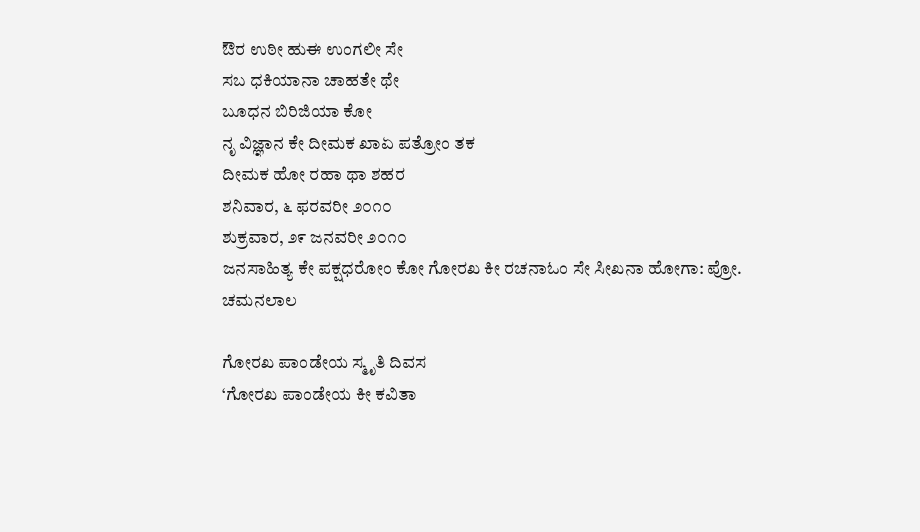ಔರ ಉಠೀ ಹುಈ ಉಂಗಲೀ ಸೇ
ಸಬ ಧಕಿಯಾನಾ ಚಾಹತೇ ಥೇ
ಬೂಧನ ಬಿರಿಜಿಯಾ ಕೋ
ನೃ ವಿಜ್ಞಾನ ಕೇ ದೀಮಕ ಖಾಏ ಪತ್ರೋಂ ತಕ
ದೀಮಕ ಹೋ ರಹಾ ಥಾ ಶಹರ
ಶನಿವಾರ, ೬ ಫರವರೀ ೨೦೧೦
ಶುಕ್ರವಾರ, ೨೯ ಜನವರೀ ೨೦೧೦
ಜನಸಾಹಿತ್ಯ ಕೇ ಪಕ್ಷಧರೋಂ ಕೋ ಗೋರಖ ಕೀ ರಚನಾಓಂ ಸೇ ಸೀಖನಾ ಹೋಗಾ: ಪ್ರೋ. ಚಮನಲಾಲ

ಗೋರಖ ಪಾಂಡೇಯ ಸ್ಮೃತಿ ದಿವಸ
‘ಗೋರಖ ಪಾಂಡೇಯ ಕೀ ಕವಿತಾ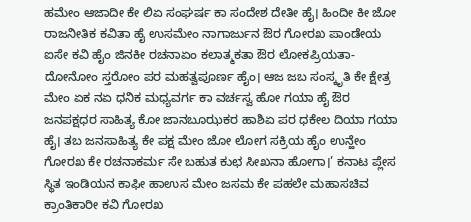ಹಮೇಂ ಆಜಾದೀ ಕೇ ಲಿಏ ಸಂಘರ್ಷ ಕಾ ಸಂದೇಶ ದೇತೀ ಹೈ। ಹಿಂದೀ ಕೀ ಜೋ ರಾಜನೀತಿಕ ಕವಿತಾ ಹೈ ಉಸಮೇಂ ನಾಗಾರ್ಜುನ ಔರ ಗೋರಖ ಪಾಂಡೇಯ ಐಸೇ ಕವಿ ಹೈಂ ಜಿನಕೀ ರಚನಾಏಂ ಕಲಾತ್ಮಕತಾ ಔರ ಲೋಕಪ್ರಿಯತಾ- ದೋನೋಂ ಸ್ತರೋಂ ಪರ ಮಹತ್ವಪೂರ್ಣ ಹೈಂ। ಆಜ ಜಬ ಸಂಸ್ಕೃತಿ ಕೇ ಕ್ಷೇತ್ರ ಮೇಂ ಏಕ ನಏ ಧನಿಕ ಮಧ್ಯವರ್ಗ ಕಾ ವರ್ಚಸ್ವ ಹೋ ಗಯಾ ಹೈ ಔರ ಜನಪಕ್ಷಧರ ಸಾಹಿತ್ಯ ಕೋ ಜಾನಬೂಝಕರ ಹಾಶಿಏ ಪರ ಧಕೇಲ ದಿಯಾ ಗಯಾ ಹೈ। ತಬ ಜನಸಾಹಿತ್ಯ ಕೇ ಪಕ್ಷ ಮೇಂ ಜೋ ಲೋಗ ಸಕ್ರಿಯ ಹೈಂ ಉನ್ಹೇಂ ಗೋರಖ ಕೇ ರಚನಾಕರ್ಮ ಸೇ ಬಹುತ ಕುಛ ಸೀಖನಾ ಹೋಗಾ।’ ಕನಾಟ ಪ್ಲೇಸ ಸ್ಥಿತ ಇಂಡಿಯನ ಕಾಫೀ ಹಾಉಸ ಮೇಂ ಜಸಮ ಕೇ ಪಹಲೇ ಮಹಾಸಚಿವ ಕ್ರಾಂತಿಕಾರೀ ಕವಿ ಗೋರಖ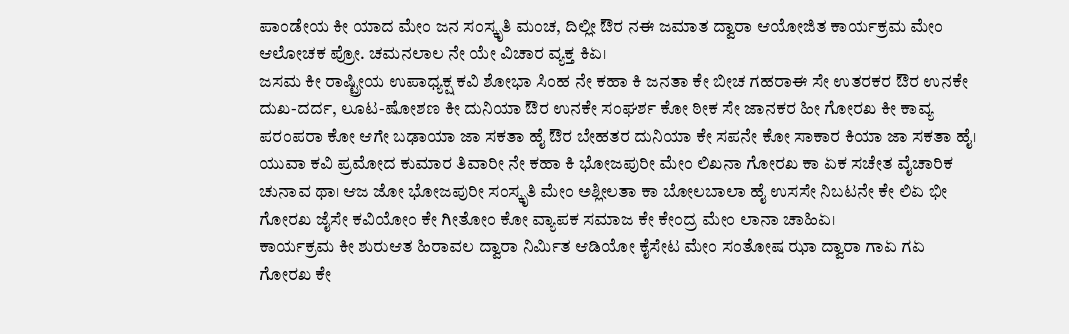ಪಾಂಡೇಯ ಕೀ ಯಾದ ಮೇಂ ಜನ ಸಂಸ್ಕೃತಿ ಮಂಚ, ದಿಲ್ಲೀ ಔರ ನಈ ಜಮಾತ ದ್ವಾರಾ ಆಯೋಜಿತ ಕಾರ್ಯಕ್ರಮ ಮೇಂ ಆಲೋಚಕ ಪ್ರೋ. ಚಮನಲಾಲ ನೇ ಯೇ ವಿಚಾರ ವ್ಯಕ್ತ ಕಿಏ।
ಜಸಮ ಕೀ ರಾಷ್ಟ್ರೀಯ ಉಪಾಧ್ಯಕ್ಷ ಕವಿ ಶೋಭಾ ಸಿಂಹ ನೇ ಕಹಾ ಕಿ ಜನತಾ ಕೇ ಬೀಚ ಗಹರಾಈ ಸೇ ಉತರಕರ ಔರ ಉನಕೇ ದುಖ-ದರ್ದ, ಲೂಟ-ಷೋಶಣ ಕೀ ದುನಿಯಾ ಔರ ಉನಕೇ ಸಂಘರ್ಶ ಕೋ ಠೀಕ ಸೇ ಜಾನಕರ ಹೀ ಗೋರಖ ಕೀ ಕಾವ್ಯ ಪರಂಪರಾ ಕೋ ಆಗೇ ಬಢಾಯಾ ಜಾ ಸಕತಾ ಹೈ ಔರ ಬೇಹತರ ದುನಿಯಾ ಕೇ ಸಪನೇ ಕೋ ಸಾಕಾರ ಕಿಯಾ ಜಾ ಸಕತಾ ಹೈ। ಯುವಾ ಕವಿ ಪ್ರಮೋದ ಕುಮಾರ ತಿವಾರೀ ನೇ ಕಹಾ ಕಿ ಭೋಜಪುರೀ ಮೇಂ ಲಿಖನಾ ಗೋರಖ ಕಾ ಏಕ ಸಚೇತ ವೈಚಾರಿಕ ಚುನಾವ ಥಾ। ಆಜ ಜೋ ಭೋಜಪುರೀ ಸಂಸ್ಕೃತಿ ಮೇಂ ಅಶ್ಲೀಲತಾ ಕಾ ಬೋಲಬಾಲಾ ಹೈ ಉಸಸೇ ನಿಬಟನೇ ಕೇ ಲಿಏ ಭೀ ಗೋರಖ ಜೈಸೇ ಕವಿಯೋಂ ಕೇ ಗೀತೋಂ ಕೋ ವ್ಯಾಪಕ ಸಮಾಜ ಕೇ ಕೇಂದ್ರ ಮೇಂ ಲಾನಾ ಚಾಹಿಏ।
ಕಾರ್ಯಕ್ರಮ ಕೀ ಶುರುಆತ ಹಿರಾವಲ ದ್ವಾರಾ ನಿರ್ಮಿತ ಆಡಿಯೋ ಕೈಸೇಟ ಮೇಂ ಸಂತೋಷ ಝಾ ದ್ವಾರಾ ಗಾಏ ಗಏ ಗೋರಖ ಕೇ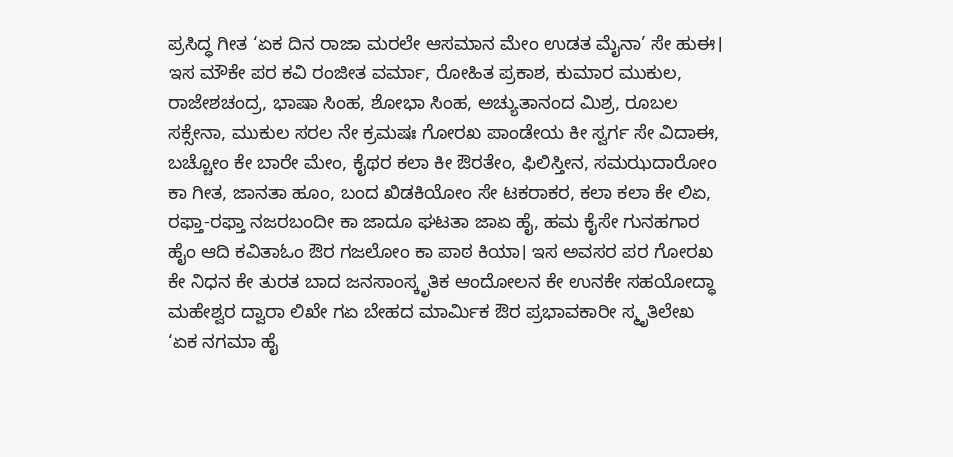ಪ್ರಸಿದ್ಧ ಗೀತ ‘ಏಕ ದಿನ ರಾಜಾ ಮರಲೇ ಆಸಮಾನ ಮೇಂ ಉಡತ ಮೈನಾ’ ಸೇ ಹುಈ। ಇಸ ಮೌಕೇ ಪರ ಕವಿ ರಂಜೀತ ವರ್ಮಾ, ರೋಹಿತ ಪ್ರಕಾಶ, ಕುಮಾರ ಮುಕುಲ, ರಾಜೇಶಚಂದ್ರ, ಭಾಷಾ ಸಿಂಹ, ಶೋಭಾ ಸಿಂಹ, ಅಚ್ಯುತಾನಂದ ಮಿಶ್ರ, ರೂಬಲ ಸಕ್ಸೇನಾ, ಮುಕುಲ ಸರಲ ನೇ ಕ್ರಮಷಃ ಗೋರಖ ಪಾಂಡೇಯ ಕೀ ಸ್ವರ್ಗ ಸೇ ವಿದಾಈ, ಬಚ್ಚೋಂ ಕೇ ಬಾರೇ ಮೇಂ, ಕೈಥರ ಕಲಾ ಕೀ ಔರತೇಂ, ಫಿಲಿಸ್ತೀನ, ಸಮಝದಾರೋಂ ಕಾ ಗೀತ, ಜಾನತಾ ಹೂಂ, ಬಂದ ಖಿಡಕಿಯೋಂ ಸೇ ಟಕರಾಕರ, ಕಲಾ ಕಲಾ ಕೇ ಲಿಏ, ರಫ್ತಾ-ರಫ್ತಾ ನಜರಬಂದೀ ಕಾ ಜಾದೂ ಘಟತಾ ಜಾಏ ಹೈ, ಹಮ ಕೈಸೇ ಗುನಹಗಾರ ಹೈಂ ಆದಿ ಕವಿತಾಓಂ ಔರ ಗಜಲೋಂ ಕಾ ಪಾಠ ಕಿಯಾ। ಇಸ ಅವಸರ ಪರ ಗೋರಖ ಕೇ ನಿಧನ ಕೇ ತುರತ ಬಾದ ಜನಸಾಂಸ್ಕೃತಿಕ ಆಂದೋಲನ ಕೇ ಉನಕೇ ಸಹಯೋದ್ಧಾ ಮಹೇಶ್ವರ ದ್ವಾರಾ ಲಿಖೇ ಗಏ ಬೇಹದ ಮಾರ್ಮಿಕ ಔರ ಪ್ರಭಾವಕಾರೀ ಸ್ಮೃತಿಲೇಖ ‘ಏಕ ನಗಮಾ ಹೈ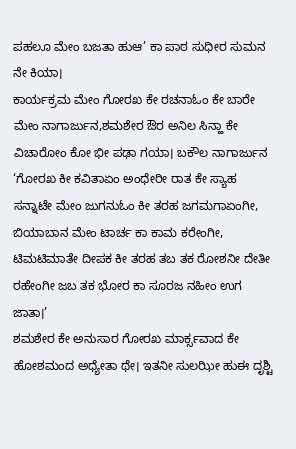ಪಹಲೂ ಮೇಂ ಬಜತಾ ಹುಆ’ ಕಾ ಪಾಠ ಸುಧೀರ ಸುಮನ ನೇ ಕಿಯಾ।
ಕಾರ್ಯಕ್ರಮ ಮೇಂ ಗೋರಖ ಕೇ ರಚನಾಓಂ ಕೇ ಬಾರೇ ಮೇಂ ನಾಗಾರ್ಜುನ,ಶಮಶೇರ ಔರ ಅನಿಲ ಸಿನ್ಹಾ ಕೇ ವಿಚಾರೋಂ ಕೋ ಭೀ ಪಢಾ ಗಯಾ। ಬಕೌಲ ನಾಗಾರ್ಜುನ ‘ಗೋರಖ ಕೀ ಕವಿತಾಏಂ ಅಂಧೇರೀ ರಾತ ಕೇ ಸ್ಯಾಹ ಸನ್ನಾಟೇ ಮೇಂ ಜುಗನುಓಂ ಕೀ ತರಹ ಜಗಮಗಾಏಂಗೀ, ಬಿಯಾಬಾನ ಮೇಂ ಟಾರ್ಚ ಕಾ ಕಾಮ ಕರೇಂಗೀ, ಟಿಮಟಿಮಾತೇ ದೀಪಕ ಕೀ ತರಹ ತಬ ತಕ ರೋಶನೀ ದೇತೀ ರಹೇಂಗೀ ಜಬ ತಕ ಭೋರ ಕಾ ಸೂರಜ ನಹೀಂ ಉಗ ಜಾತಾ।’
ಶಮಶೇರ ಕೇ ಅನುಸಾರ ಗೋರಖ ಮಾರ್ಕ್ಸವಾದ ಕೇ ಹೋಶಮಂದ ಅಧ್ಯೇತಾ ಥೇ। ಇತನೀ ಸುಲಝೀ ಹುಈ ದೃಶ್ಟಿ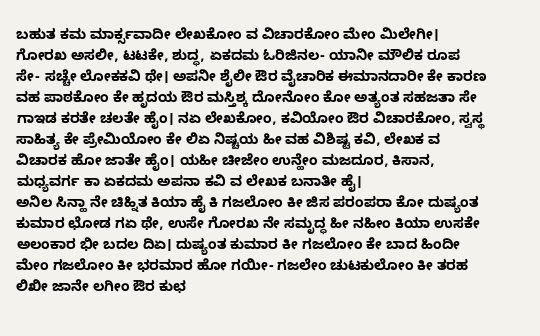ಬಹುತ ಕಮ ಮಾರ್ಕ್ಸವಾದೀ ಲೇಖಕೋಂ ವ ವಿಚಾರಕೋಂ ಮೇಂ ಮಿಲೇಗೀ। ಗೋರಖ ಅಸಲೀ, ಟಟಕೇ, ಶುದ್ಧ, ಏಕದಮ ಓರಿಜಿನಲ- ಯಾನೀ ಮೌಲಿಕ ರೂಪ ಸೇ- ಸಚ್ಚೇ ಲೋಕಕವಿ ಥೇ। ಅಪನೀ ಶೈಲೀ ಔರ ವೈಚಾರಿಕ ಈಮಾನದಾರೀ ಕೇ ಕಾರಣ ವಹ ಪಾಠಕೋಂ ಕೇ ಹೃದಯ ಔರ ಮಸ್ತಿಶ್ಕ ದೋನೋಂ ಕೋ ಅತ್ಯಂತ ಸಹಜತಾ ಸೇ ಗಾಇಡ ಕರತೇ ಚಲತೇ ಹೈಂ। ನಏ ಲೇಖಕೋಂ, ಕವಿಯೋಂ ಔರ ವಿಚಾರಕೋಂ, ಸ್ವಸ್ಥ ಸಾಹಿತ್ಯ ಕೇ ಪ್ರೇಮಿಯೋಂ ಕೇ ಲಿಏ ನಿಷ್ಚಯ ಹೀ ವಹ ವಿಶಿಷ್ಟ ಕವಿ, ಲೇಖಕ ವ ವಿಚಾರಕ ಹೋ ಜಾತೇ ಹೈಂ। ಯಹೀ ಚೀಜೇಂ ಉನ್ಹೇಂ ಮಜದೂರ, ಕಿಸಾನ, ಮಧ್ಯವರ್ಗ ಕಾ ಏಕದಮ ಅಪನಾ ಕವಿ ವ ಲೇಖಕ ಬನಾತೀ ಹೈ।
ಅನಿಲ ಸಿನ್ಹಾ ನೇ ಚಿಹ್ನಿತ ಕಿಯಾ ಹೈ ಕಿ ಗಜಲೋಂ ಕೀ ಜಿಸ ಪರಂಪರಾ ಕೋ ದುಷ್ಯಂತ ಕುಮಾರ ಛೋಡ ಗಏ ಥೇ, ಉಸೇ ಗೋರಖ ನೇ ಸಮೃದ್ಧ ಹೀ ನಹೀಂ ಕಿಯಾ ಉಸಕೇ ಅಲಂಕಾರ ಭೀ ಬದಲ ದಿಏ। ದುಷ್ಯಂತ ಕುಮಾರ ಕೀ ಗಜಲೋಂ ಕೇ ಬಾದ ಹಿಂದೀ ಮೇಂ ಗಜಲೋಂ ಕೀ ಭರಮಾರ ಹೋ ಗಯೀ- ಗಜಲೇಂ ಚುಟಕುಲೋಂ ಕೀ ತರಹ ಲಿಖೀ ಜಾನೇ ಲಗೀಂ ಔರ ಕುಛ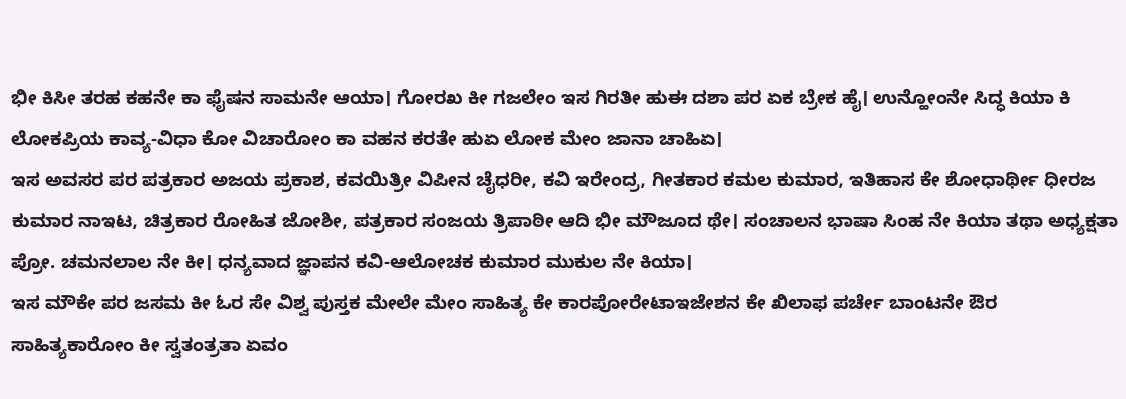ಭೀ ಕಿಸೀ ತರಹ ಕಹನೇ ಕಾ ಫೈಷನ ಸಾಮನೇ ಆಯಾ। ಗೋರಖ ಕೀ ಗಜಲೇಂ ಇಸ ಗಿರತೀ ಹುಈ ದಶಾ ಪರ ಏಕ ಬ್ರೇಕ ಹೈ। ಉನ್ಹೋಂನೇ ಸಿದ್ಧ ಕಿಯಾ ಕಿ ಲೋಕಪ್ರಿಯ ಕಾವ್ಯ-ವಿಧಾ ಕೋ ವಿಚಾರೋಂ ಕಾ ವಹನ ಕರತೇ ಹುಏ ಲೋಕ ಮೇಂ ಜಾನಾ ಚಾಹಿಏ।
ಇಸ ಅವಸರ ಪರ ಪತ್ರಕಾರ ಅಜಯ ಪ್ರಕಾಶ, ಕವಯಿತ್ರೀ ವಿಪೀನ ಚೈಧರೀ, ಕವಿ ಇರೇಂದ್ರ, ಗೀತಕಾರ ಕಮಲ ಕುಮಾರ, ಇತಿಹಾಸ ಕೇ ಶೋಧಾರ್ಥೀ ಧೀರಜ ಕುಮಾರ ನಾಇಟ, ಚಿತ್ರಕಾರ ರೋಹಿತ ಜೋಶೀ, ಪತ್ರಕಾರ ಸಂಜಯ ತ್ರಿಪಾಠೀ ಆದಿ ಭೀ ಮೌಜೂದ ಥೇ। ಸಂಚಾಲನ ಭಾಷಾ ಸಿಂಹ ನೇ ಕಿಯಾ ತಥಾ ಅಧ್ಯಕ್ಷತಾ ಪ್ರೋ. ಚಮನಲಾಲ ನೇ ಕೀ। ಧನ್ಯವಾದ ಜ್ಞಾಪನ ಕವಿ-ಆಲೋಚಕ ಕುಮಾರ ಮುಕುಲ ನೇ ಕಿಯಾ।
ಇಸ ಮೌಕೇ ಪರ ಜಸಮ ಕೀ ಓರ ಸೇ ವಿಶ್ವ ಪುಸ್ತಕ ಮೇಲೇ ಮೇಂ ಸಾಹಿತ್ಯ ಕೇ ಕಾರಪೋರೇಟಾಇಜೇಶನ ಕೇ ಖಿಲಾಫ ಪರ್ಚೇ ಬಾಂಟನೇ ಔರ ಸಾಹಿತ್ಯಕಾರೋಂ ಕೀ ಸ್ವತಂತ್ರತಾ ಏವಂ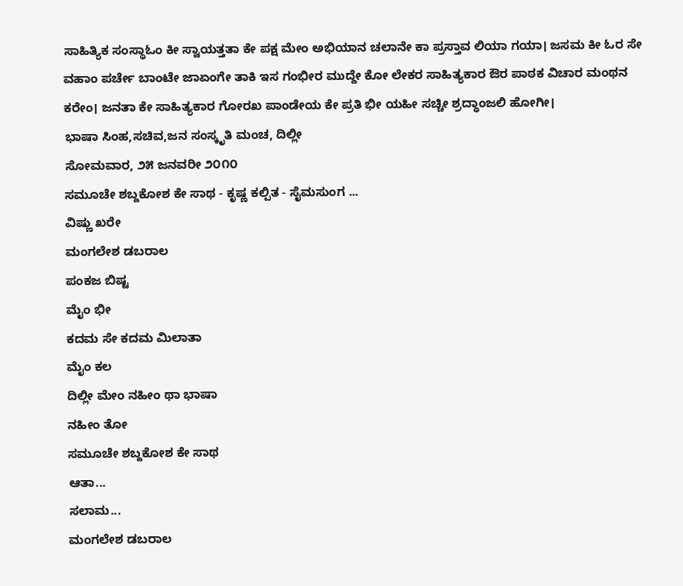ಸಾಹಿತ್ಯಿಕ ಸಂಸ್ಥಾಓಂ ಕೀ ಸ್ವಾಯತ್ತತಾ ಕೇ ಪಕ್ಷ ಮೇಂ ಅಭಿಯಾನ ಚಲಾನೇ ಕಾ ಪ್ರಸ್ತಾವ ಲಿಯಾ ಗಯಾ। ಜಸಮ ಕೀ ಓರ ಸೇ ವಹಾಂ ಪರ್ಚೇ ಬಾಂಟೇ ಜಾಏಂಗೇ ತಾಕಿ ಇಸ ಗಂಭೀರ ಮುದ್ದೇ ಕೋ ಲೇಕರ ಸಾಹಿತ್ಯಕಾರ ಔರ ಪಾಠಕ ವಿಚಾರ ಮಂಥನ ಕರೇಂ। ಜನತಾ ಕೇ ಸಾಹಿತ್ಯಕಾರ ಗೋರಖ ಪಾಂಡೇಯ ಕೇ ಪ್ರತಿ ಭೀ ಯಹೀ ಸಚ್ಚೀ ಶ್ರದ್ಧಾಂಜಲಿ ಹೋಗೀ।
ಭಾಷಾ ಸಿಂಹ,ಸಚಿವ,ಜನ ಸಂಸ್ಕೃತಿ ಮಂಚ, ದಿಲ್ಲೀ
ಸೋಮವಾರ, ೨೫ ಜನವರೀ ೨೦೧೦
ಸಮೂಚೇ ಶಬ್ದಕೋಶ ಕೇ ಸಾಥ - ಕೃಷ್ಣ ಕಲ್ಪಿತ - ಸೈಮಸುಂಗ ...
ವಿಷ್ಣು ಖರೇ
ಮಂಗಲೇಶ ಡಬರಾಲ
ಪಂಕಜ ಬಿಷ್ಟ
ಮೈಂ ಭೀ
ಕದಮ ಸೇ ಕದಮ ಮಿಲಾತಾ
ಮೈಂ ಕಲ
ದಿಲ್ಲೀ ಮೇಂ ನಹೀಂ ಥಾ ಭಾಷಾ
ನಹೀಂ ತೋ
ಸಮೂಚೇ ಶಬ್ದಕೋಶ ಕೇ ಸಾಥ
ಆತಾ...
ಸಲಾಮ...
ಮಂಗಲೇಶ ಡಬರಾಲ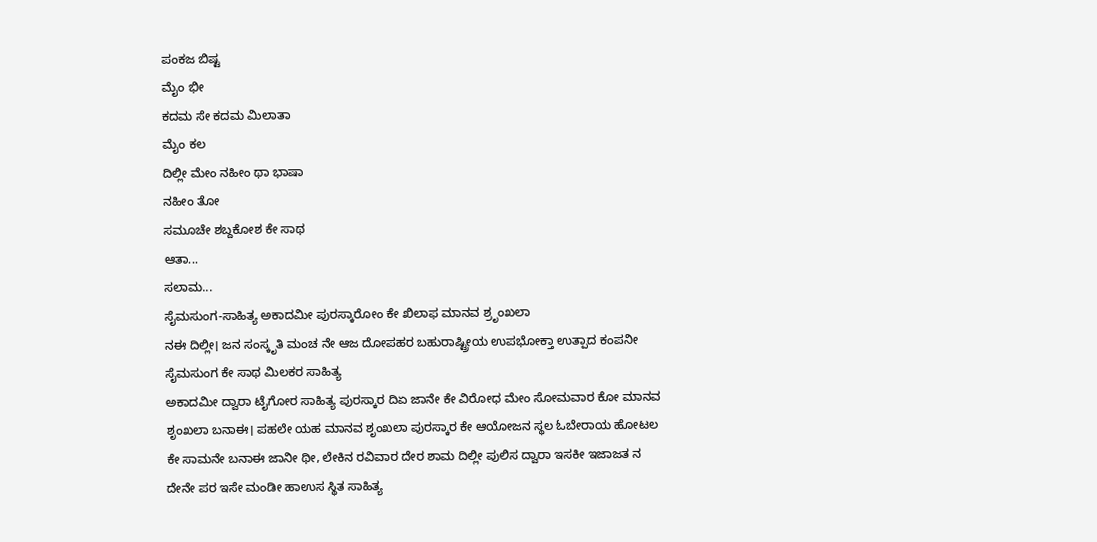ಪಂಕಜ ಬಿಷ್ಟ
ಮೈಂ ಭೀ
ಕದಮ ಸೇ ಕದಮ ಮಿಲಾತಾ
ಮೈಂ ಕಲ
ದಿಲ್ಲೀ ಮೇಂ ನಹೀಂ ಥಾ ಭಾಷಾ
ನಹೀಂ ತೋ
ಸಮೂಚೇ ಶಬ್ದಕೋಶ ಕೇ ಸಾಥ
ಆತಾ...
ಸಲಾಮ...
ಸೈಮಸುಂಗ-ಸಾಹಿತ್ಯ ಅಕಾದಮೀ ಪುರಸ್ಕಾರೋಂ ಕೇ ಖಿಲಾಫ ಮಾನವ ಶ್ರೃಂಖಲಾ
ನಈ ದಿಲ್ಲೀ। ಜನ ಸಂಸ್ಕೃತಿ ಮಂಚ ನೇ ಆಜ ದೋಪಹರ ಬಹುರಾಷ್ಟ್ರೀಯ ಉಪಭೋಕ್ತಾ ಉತ್ಪಾದ ಕಂಪನೀ ಸೈಮಸುಂಗ ಕೇ ಸಾಥ ಮಿಲಕರ ಸಾಹಿತ್ಯ
ಅಕಾದಮೀ ದ್ವಾರಾ ಟೈಗೋರ ಸಾಹಿತ್ಯ ಪುರಸ್ಕಾರ ದಿಏ ಜಾನೇ ಕೇ ವಿರೋಧ ಮೇಂ ಸೋಮವಾರ ಕೋ ಮಾನವ ಶೃಂಖಲಾ ಬನಾಈ। ಪಹಲೇ ಯಹ ಮಾನವ ಶೃಂಖಲಾ ಪುರಸ್ಕಾರ ಕೇ ಆಯೋಜನ ಸ್ಥಲ ಓಬೇರಾಯ ಹೋಟಲ ಕೇ ಸಾಮನೇ ಬನಾಈ ಜಾನೀ ಥೀ, ಲೇಕಿನ ರವಿವಾರ ದೇರ ಶಾಮ ದಿಲ್ಲೀ ಪುಲಿಸ ದ್ವಾರಾ ಇಸಕೀ ಇಜಾಜತ ನ ದೇನೇ ಪರ ಇಸೇ ಮಂಡೀ ಹಾಉಸ ಸ್ಥಿತ ಸಾಹಿತ್ಯ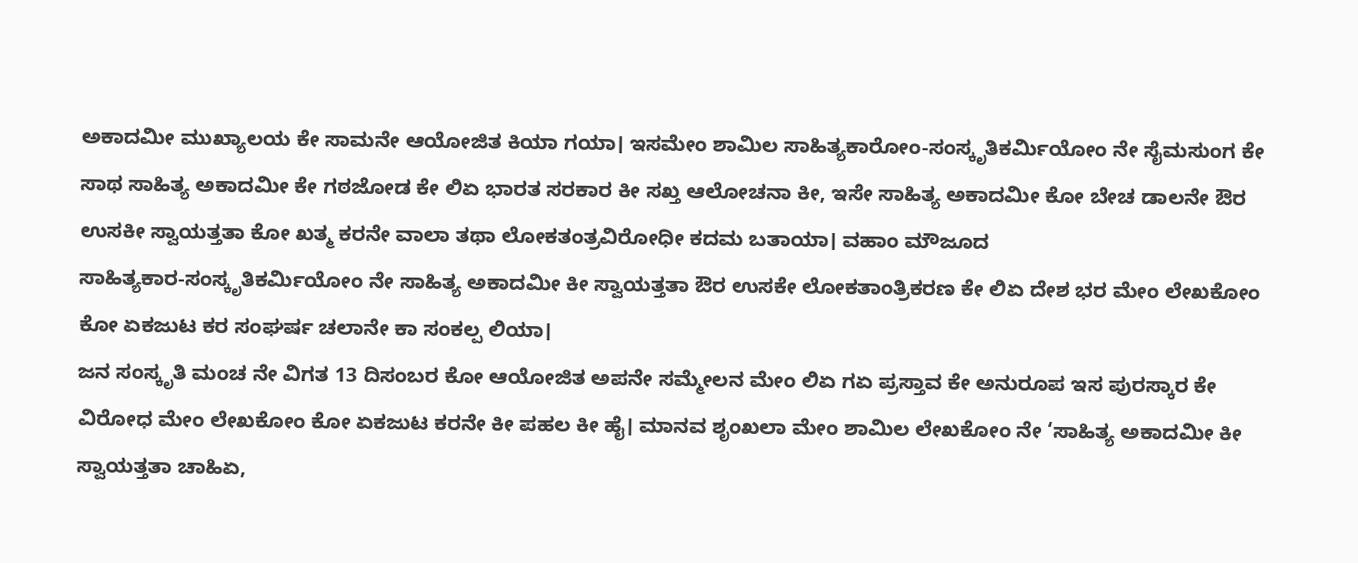ಅಕಾದಮೀ ಮುಖ್ಯಾಲಯ ಕೇ ಸಾಮನೇ ಆಯೋಜಿತ ಕಿಯಾ ಗಯಾ। ಇಸಮೇಂ ಶಾಮಿಲ ಸಾಹಿತ್ಯಕಾರೋಂ-ಸಂಸ್ಕೃತಿಕರ್ಮಿಯೋಂ ನೇ ಸೈಮಸುಂಗ ಕೇ ಸಾಥ ಸಾಹಿತ್ಯ ಅಕಾದಮೀ ಕೇ ಗಠಜೋಡ ಕೇ ಲಿಏ ಭಾರತ ಸರಕಾರ ಕೀ ಸಖ್ತ ಆಲೋಚನಾ ಕೀ, ಇಸೇ ಸಾಹಿತ್ಯ ಅಕಾದಮೀ ಕೋ ಬೇಚ ಡಾಲನೇ ಔರ ಉಸಕೀ ಸ್ವಾಯತ್ತತಾ ಕೋ ಖತ್ಮ ಕರನೇ ವಾಲಾ ತಥಾ ಲೋಕತಂತ್ರವಿರೋಧೀ ಕದಮ ಬತಾಯಾ। ವಹಾಂ ಮೌಜೂದ
ಸಾಹಿತ್ಯಕಾರ-ಸಂಸ್ಕೃತಿಕರ್ಮಿಯೋಂ ನೇ ಸಾಹಿತ್ಯ ಅಕಾದಮೀ ಕೀ ಸ್ವಾಯತ್ತತಾ ಔರ ಉಸಕೇ ಲೋಕತಾಂತ್ರಿಕರಣ ಕೇ ಲಿಏ ದೇಶ ಭರ ಮೇಂ ಲೇಖಕೋಂ ಕೋ ಏಕಜುಟ ಕರ ಸಂಘರ್ಷ ಚಲಾನೇ ಕಾ ಸಂಕಲ್ಪ ಲಿಯಾ।
ಜನ ಸಂಸ್ಕೃತಿ ಮಂಚ ನೇ ವಿಗತ 13 ದಿಸಂಬರ ಕೋ ಆಯೋಜಿತ ಅಪನೇ ಸಮ್ಮೇಲನ ಮೇಂ ಲಿಏ ಗಏ ಪ್ರಸ್ತಾವ ಕೇ ಅನುರೂಪ ಇಸ ಪುರಸ್ಕಾರ ಕೇ ವಿರೋಧ ಮೇಂ ಲೇಖಕೋಂ ಕೋ ಏಕಜುಟ ಕರನೇ ಕೀ ಪಹಲ ಕೀ ಹೈ। ಮಾನವ ಶೃಂಖಲಾ ಮೇಂ ಶಾಮಿಲ ಲೇಖಕೋಂ ನೇ ‘ಸಾಹಿತ್ಯ ಅಕಾದಮೀ ಕೀ ಸ್ವಾಯತ್ತತಾ ಚಾಹಿಏ,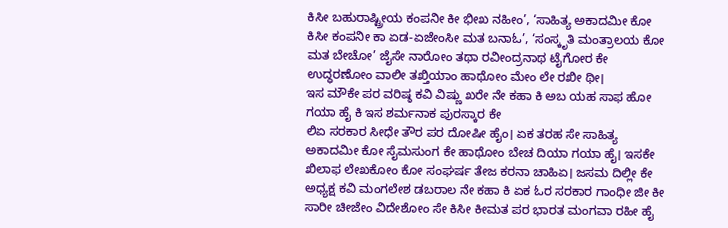ಕಿಸೀ ಬಹುರಾಷ್ಟ್ರೀಯ ಕಂಪನೀ ಕೀ ಭೀಖ ನಹೀಂ’, ‘ಸಾಹಿತ್ಯ ಅಕಾದಮೀ ಕೋ ಕಿಸೀ ಕಂಪನೀ ಕಾ ಏಡ-ಏಜೇಂಸೀ ಮತ ಬನಾಓ’, ‘ಸಂಸ್ಕೃತಿ ಮಂತ್ರಾಲಯ ಕೋ ಮತ ಬೇಚೋ’ ಜೈಸೇ ನಾರೋಂ ತಥಾ ರವೀಂದ್ರನಾಥ ಟೈಗೋರ ಕೇ ಉದ್ಧರಣೋಂ ವಾಲೀ ತಖ್ತಿಯಾಂ ಹಾಥೋಂ ಮೇಂ ಲೇ ರಖೀ ಥೀ।
ಇಸ ಮೌಕೇ ಪರ ವರಿಷ್ಠ ಕವಿ ವಿಷ್ಣು ಖರೇ ನೇ ಕಹಾ ಕಿ ಅಬ ಯಹ ಸಾಫ ಹೋ ಗಯಾ ಹೈ ಕಿ ಇಸ ಶರ್ಮನಾಕ ಪುರಸ್ಕಾರ ಕೇ
ಲಿಏ ಸರಕಾರ ಸೀಧೇ ತೌರ ಪರ ದೋಷೀ ಹೈಂ। ಏಕ ತರಹ ಸೇ ಸಾಹಿತ್ಯ ಅಕಾದಮೀ ಕೋ ಸೈಮಸುಂಗ ಕೇ ಹಾಥೋಂ ಬೇಚ ದಿಯಾ ಗಯಾ ಹೈ। ಇಸಕೇ ಖಿಲಾಫ ಲೇಖಕೋಂ ಕೋ ಸಂಘರ್ಷ ತೇಜ ಕರನಾ ಚಾಹಿಏ। ಜಸಮ ದಿಲ್ಲೀ ಕೇ ಅಧ್ಯಕ್ಷ ಕವಿ ಮಂಗಲೇಶ ಡಬರಾಲ ನೇ ಕಹಾ ಕಿ ಏಕ ಓರ ಸರಕಾರ ಗಾಂಧೀ ಜೀ ಕೀ ಸಾರೀ ಚೀಜೇಂ ವಿದೇಶೋಂ ಸೇ ಕಿಸೀ ಕೀಮತ ಪರ ಭಾರತ ಮಂಗವಾ ರಹೀ ಹೈ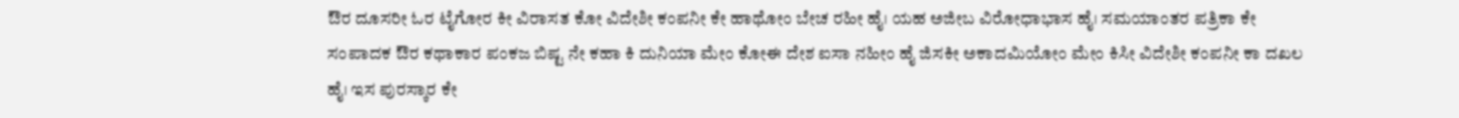ಔರ ದೂಸರೀ ಓರ ಟೈಗೋರ ಕೀ ವಿರಾಸತ ಕೋ ವಿದೇಶೀ ಕಂಪನೀ ಕೇ ಹಾಥೋಂ ಬೇಚ ರಹೀ ಹೈ। ಯಹ ಅಜೀಬ ವಿರೋಧಾಭಾಸ ಹೈ। ಸಮಯಾಂತರ ಪತ್ರಿಕಾ ಕೇ ಸಂಪಾದಕ ಔರ ಕಥಾಕಾರ ಪಂಕಜ ಬಿಷ್ಟ ನೇ ಕಹಾ ಕಿ ದುನಿಯಾ ಮೇಂ ಕೋಈ ದೇಶ ಐಸಾ ನಹೀಂ ಹೈ ಜಿಸಕೀ ಅಕಾದಮಿಯೋಂ ಮೇಂ ಕಿಸೀ ವಿದೇಶೀ ಕಂಪನೀ ಕಾ ದಖಲ ಹೈ। ಇಸ ಪುರಸ್ಕಾರ ಕೇ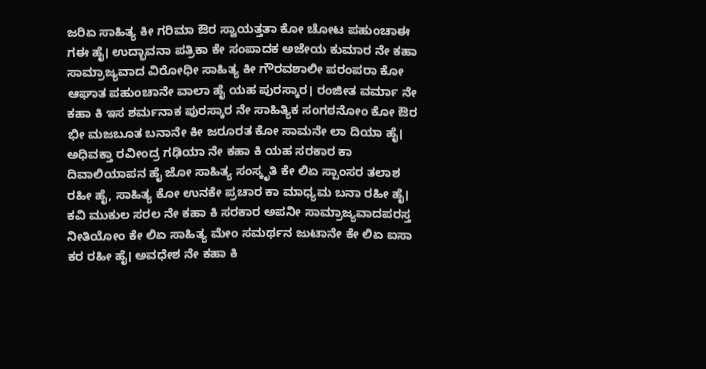ಜರಿಏ ಸಾಹಿತ್ಯ ಕೀ ಗರಿಮಾ ಔರ ಸ್ವಾಯತ್ತತಾ ಕೋ ಚೋಟ ಪಹುಂಚಾಈ ಗಈ ಹೈ। ಉದ್ಭಾವನಾ ಪತ್ರಿಕಾ ಕೇ ಸಂಪಾದಕ ಅಜೇಯ ಕುಮಾರ ನೇ ಕಹಾ ಸಾಮ್ರಾಜ್ಯವಾದ ವಿರೋಧೀ ಸಾಹಿತ್ಯ ಕೀ ಗೌರವಶಾಲೀ ಪರಂಪರಾ ಕೋ ಆಘಾತ ಪಹುಂಚಾನೇ ವಾಲಾ ಹೈ ಯಹ ಪುರಸ್ಕಾರ। ರಂಜೀತ ವರ್ಮಾ ನೇ ಕಹಾ ಕಿ ಇಸ ಶರ್ಮನಾಕ ಪುರಸ್ಕಾರ ನೇ ಸಾಹಿತ್ಯಿಕ ಸಂಗಠನೋಂ ಕೋ ಔರ ಭೀ ಮಜಬೂತ ಬನಾನೇ ಕೀ ಜರೂರತ ಕೋ ಸಾಮನೇ ಲಾ ದಿಯಾ ಹೈ। ಅಧಿವಕ್ತಾ ರವೀಂದ್ರ ಗಢಿಯಾ ನೇ ಕಹಾ ಕಿ ಯಹ ಸರಕಾರ ಕಾ ದಿವಾಲಿಯಾಪನ ಹೈ ಜೋ ಸಾಹಿತ್ಯ ಸಂಸ್ಕೃತಿ ಕೇ ಲಿಏ ಸ್ಪಾಂಸರ ತಲಾಶ ರಹೀ ಹೈ, ಸಾಹಿತ್ಯ ಕೋ ಉನಕೇ ಪ್ರಚಾರ ಕಾ ಮಾಧ್ಯಮ ಬನಾ ರಹೀ ಹೈ। ಕವಿ ಮುಕುಲ ಸರಲ ನೇ ಕಹಾ ಕಿ ಸರಕಾರ ಅಪನೀ ಸಾಮ್ರಾಜ್ಯವಾದಪರಸ್ತ ನೀತಿಯೋಂ ಕೇ ಲಿಏ ಸಾಹಿತ್ಯ ಮೇಂ ಸಮರ್ಥನ ಜುಟಾನೇ ಕೇ ಲಿಏ ಐಸಾ ಕರ ರಹೀ ಹೈ। ಅವಧೇಶ ನೇ ಕಹಾ ಕಿ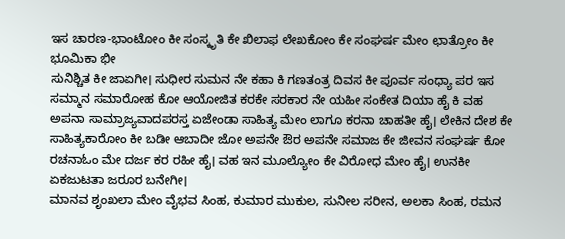ಇಸ ಚಾರಣ-ಭಾಂಟೋಂ ಕೀ ಸಂಸ್ಕೃತಿ ಕೇ ಖಿಲಾಫ ಲೇಖಕೋಂ ಕೇ ಸಂಘರ್ಷ ಮೇಂ ಛಾತ್ರೋಂ ಕೀ ಭೂಮಿಕಾ ಭೀ
ಸುನಿಶ್ಚಿತ ಕೀ ಜಾಏಗೀ। ಸುಧೀರ ಸುಮನ ನೇ ಕಹಾ ಕಿ ಗಣತಂತ್ರ ದಿವಸ ಕೀ ಪೂರ್ವ ಸಂಧ್ಯಾ ಪರ ಇಸ ಸಮ್ಮಾನ ಸಮಾರೋಹ ಕೋ ಆಯೋಜಿತ ಕರಕೇ ಸರಕಾರ ನೇ ಯಹೀ ಸಂಕೇತ ದಿಯಾ ಹೈ ಕಿ ವಹ ಅಪನಾ ಸಾಮ್ರಾಜ್ಯವಾದಪರಸ್ತ ಏಜೇಂಡಾ ಸಾಹಿತ್ಯ ಮೇಂ ಲಾಗೂ ಕರನಾ ಚಾಹತೀ ಹೈ। ಲೇಕಿನ ದೇಶ ಕೇ ಸಾಹಿತ್ಯಕಾರೋಂ ಕೀ ಬಡೀ ಆಬಾದೀ ಜೋ ಅಪನೇ ಔರ ಅಪನೇ ಸಮಾಜ ಕೇ ಜೀವನ ಸಂಘರ್ಷ ಕೋ ರಚನಾಓಂ ಮೇ ದರ್ಜ ಕರ ರಹೀ ಹೈ। ವಹ ಇನ ಮೂಲ್ಯೋಂ ಕೇ ವಿರೋಧ ಮೇಂ ಹೈ। ಉನಕೀ ಏಕಜುಟತಾ ಜರೂರ ಬನೇಗೀ।
ಮಾನವ ಶೃಂಖಲಾ ಮೇಂ ವೈಭವ ಸಿಂಹ, ಕುಮಾರ ಮುಕುಲ, ಸುನೀಲ ಸರೀನ, ಅಲಕಾ ಸಿಂಹ, ರಮನ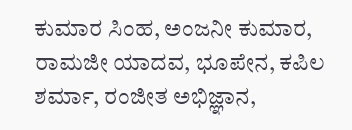ಕುಮಾರ ಸಿಂಹ, ಅಂಜನೀ ಕುಮಾರ, ರಾಮಜೀ ಯಾದವ, ಭೂಪೇನ, ಕಪಿಲ ಶರ್ಮಾ, ರಂಜೀತ ಅಭಿಜ್ಞಾನ,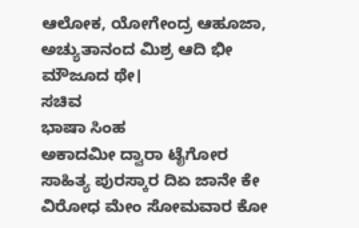ಆಲೋಕ, ಯೋಗೇಂದ್ರ ಆಹೂಜಾ, ಅಚ್ಯುತಾನಂದ ಮಿಶ್ರ ಆದಿ ಭೀ
ಮೌಜೂದ ಥೇ।
ಸಚಿವ
ಭಾಷಾ ಸಿಂಹ
ಅಕಾದಮೀ ದ್ವಾರಾ ಟೈಗೋರ ಸಾಹಿತ್ಯ ಪುರಸ್ಕಾರ ದಿಏ ಜಾನೇ ಕೇ ವಿರೋಧ ಮೇಂ ಸೋಮವಾರ ಕೋ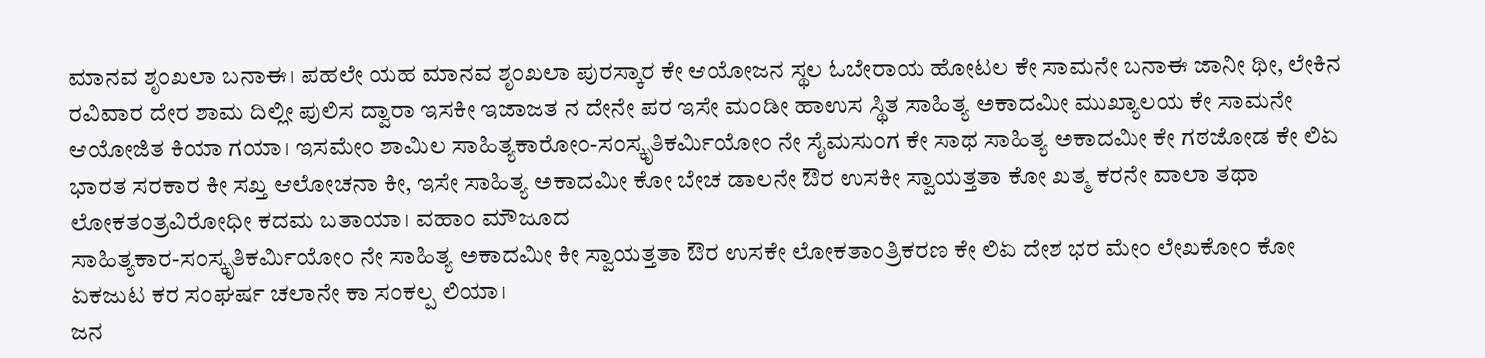ಮಾನವ ಶೃಂಖಲಾ ಬನಾಈ। ಪಹಲೇ ಯಹ ಮಾನವ ಶೃಂಖಲಾ ಪುರಸ್ಕಾರ ಕೇ ಆಯೋಜನ ಸ್ಥಲ ಓಬೇರಾಯ ಹೋಟಲ ಕೇ ಸಾಮನೇ ಬನಾಈ ಜಾನೀ ಥೀ, ಲೇಕಿನ ರವಿವಾರ ದೇರ ಶಾಮ ದಿಲ್ಲೀ ಪುಲಿಸ ದ್ವಾರಾ ಇಸಕೀ ಇಜಾಜತ ನ ದೇನೇ ಪರ ಇಸೇ ಮಂಡೀ ಹಾಉಸ ಸ್ಥಿತ ಸಾಹಿತ್ಯ ಅಕಾದಮೀ ಮುಖ್ಯಾಲಯ ಕೇ ಸಾಮನೇ ಆಯೋಜಿತ ಕಿಯಾ ಗಯಾ। ಇಸಮೇಂ ಶಾಮಿಲ ಸಾಹಿತ್ಯಕಾರೋಂ-ಸಂಸ್ಕೃತಿಕರ್ಮಿಯೋಂ ನೇ ಸೈಮಸುಂಗ ಕೇ ಸಾಥ ಸಾಹಿತ್ಯ ಅಕಾದಮೀ ಕೇ ಗಠಜೋಡ ಕೇ ಲಿಏ ಭಾರತ ಸರಕಾರ ಕೀ ಸಖ್ತ ಆಲೋಚನಾ ಕೀ, ಇಸೇ ಸಾಹಿತ್ಯ ಅಕಾದಮೀ ಕೋ ಬೇಚ ಡಾಲನೇ ಔರ ಉಸಕೀ ಸ್ವಾಯತ್ತತಾ ಕೋ ಖತ್ಮ ಕರನೇ ವಾಲಾ ತಥಾ ಲೋಕತಂತ್ರವಿರೋಧೀ ಕದಮ ಬತಾಯಾ। ವಹಾಂ ಮೌಜೂದ
ಸಾಹಿತ್ಯಕಾರ-ಸಂಸ್ಕೃತಿಕರ್ಮಿಯೋಂ ನೇ ಸಾಹಿತ್ಯ ಅಕಾದಮೀ ಕೀ ಸ್ವಾಯತ್ತತಾ ಔರ ಉಸಕೇ ಲೋಕತಾಂತ್ರಿಕರಣ ಕೇ ಲಿಏ ದೇಶ ಭರ ಮೇಂ ಲೇಖಕೋಂ ಕೋ ಏಕಜುಟ ಕರ ಸಂಘರ್ಷ ಚಲಾನೇ ಕಾ ಸಂಕಲ್ಪ ಲಿಯಾ।
ಜನ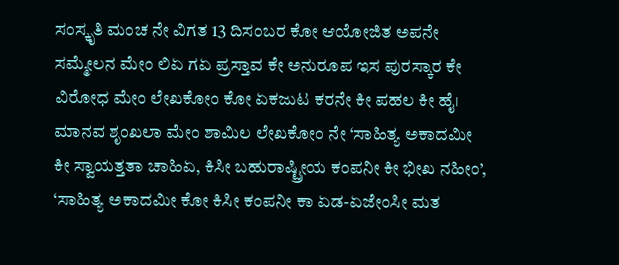ಸಂಸ್ಕೃತಿ ಮಂಚ ನೇ ವಿಗತ 13 ದಿಸಂಬರ ಕೋ ಆಯೋಜಿತ ಅಪನೇ ಸಮ್ಮೇಲನ ಮೇಂ ಲಿಏ ಗಏ ಪ್ರಸ್ತಾವ ಕೇ ಅನುರೂಪ ಇಸ ಪುರಸ್ಕಾರ ಕೇ ವಿರೋಧ ಮೇಂ ಲೇಖಕೋಂ ಕೋ ಏಕಜುಟ ಕರನೇ ಕೀ ಪಹಲ ಕೀ ಹೈ। ಮಾನವ ಶೃಂಖಲಾ ಮೇಂ ಶಾಮಿಲ ಲೇಖಕೋಂ ನೇ ‘ಸಾಹಿತ್ಯ ಅಕಾದಮೀ ಕೀ ಸ್ವಾಯತ್ತತಾ ಚಾಹಿಏ, ಕಿಸೀ ಬಹುರಾಷ್ಟ್ರೀಯ ಕಂಪನೀ ಕೀ ಭೀಖ ನಹೀಂ’, ‘ಸಾಹಿತ್ಯ ಅಕಾದಮೀ ಕೋ ಕಿಸೀ ಕಂಪನೀ ಕಾ ಏಡ-ಏಜೇಂಸೀ ಮತ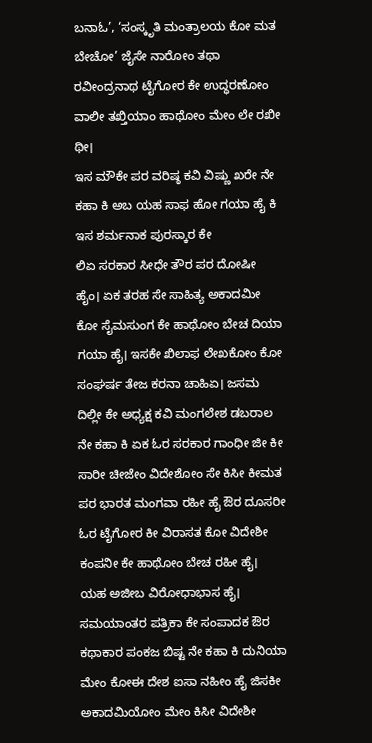ಬನಾಓ’, ‘ಸಂಸ್ಕೃತಿ ಮಂತ್ರಾಲಯ ಕೋ ಮತ ಬೇಚೋ’ ಜೈಸೇ ನಾರೋಂ ತಥಾ ರವೀಂದ್ರನಾಥ ಟೈಗೋರ ಕೇ ಉದ್ಧರಣೋಂ ವಾಲೀ ತಖ್ತಿಯಾಂ ಹಾಥೋಂ ಮೇಂ ಲೇ ರಖೀ ಥೀ।
ಇಸ ಮೌಕೇ ಪರ ವರಿಷ್ಠ ಕವಿ ವಿಷ್ಣು ಖರೇ ನೇ ಕಹಾ ಕಿ ಅಬ ಯಹ ಸಾಫ ಹೋ ಗಯಾ ಹೈ ಕಿ ಇಸ ಶರ್ಮನಾಕ ಪುರಸ್ಕಾರ ಕೇ
ಲಿಏ ಸರಕಾರ ಸೀಧೇ ತೌರ ಪರ ದೋಷೀ ಹೈಂ। ಏಕ ತರಹ ಸೇ ಸಾಹಿತ್ಯ ಅಕಾದಮೀ ಕೋ ಸೈಮಸುಂಗ ಕೇ ಹಾಥೋಂ ಬೇಚ ದಿಯಾ ಗಯಾ ಹೈ। ಇಸಕೇ ಖಿಲಾಫ ಲೇಖಕೋಂ ಕೋ ಸಂಘರ್ಷ ತೇಜ ಕರನಾ ಚಾಹಿಏ। ಜಸಮ ದಿಲ್ಲೀ ಕೇ ಅಧ್ಯಕ್ಷ ಕವಿ ಮಂಗಲೇಶ ಡಬರಾಲ ನೇ ಕಹಾ ಕಿ ಏಕ ಓರ ಸರಕಾರ ಗಾಂಧೀ ಜೀ ಕೀ ಸಾರೀ ಚೀಜೇಂ ವಿದೇಶೋಂ ಸೇ ಕಿಸೀ ಕೀಮತ ಪರ ಭಾರತ ಮಂಗವಾ ರಹೀ ಹೈ ಔರ ದೂಸರೀ ಓರ ಟೈಗೋರ ಕೀ ವಿರಾಸತ ಕೋ ವಿದೇಶೀ ಕಂಪನೀ ಕೇ ಹಾಥೋಂ ಬೇಚ ರಹೀ ಹೈ। ಯಹ ಅಜೀಬ ವಿರೋಧಾಭಾಸ ಹೈ। ಸಮಯಾಂತರ ಪತ್ರಿಕಾ ಕೇ ಸಂಪಾದಕ ಔರ ಕಥಾಕಾರ ಪಂಕಜ ಬಿಷ್ಟ ನೇ ಕಹಾ ಕಿ ದುನಿಯಾ ಮೇಂ ಕೋಈ ದೇಶ ಐಸಾ ನಹೀಂ ಹೈ ಜಿಸಕೀ ಅಕಾದಮಿಯೋಂ ಮೇಂ ಕಿಸೀ ವಿದೇಶೀ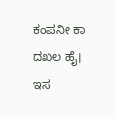ಕಂಪನೀ ಕಾ ದಖಲ ಹೈ। ಇಸ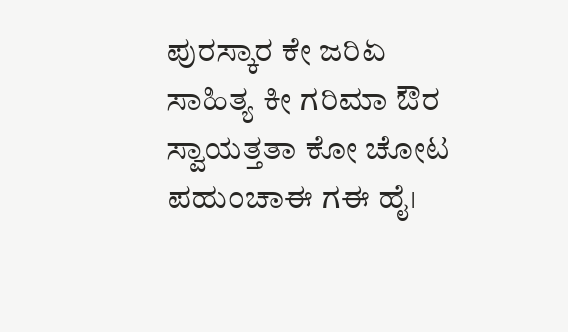ಪುರಸ್ಕಾರ ಕೇ ಜರಿಏ ಸಾಹಿತ್ಯ ಕೀ ಗರಿಮಾ ಔರ ಸ್ವಾಯತ್ತತಾ ಕೋ ಚೋಟ ಪಹುಂಚಾಈ ಗಈ ಹೈ।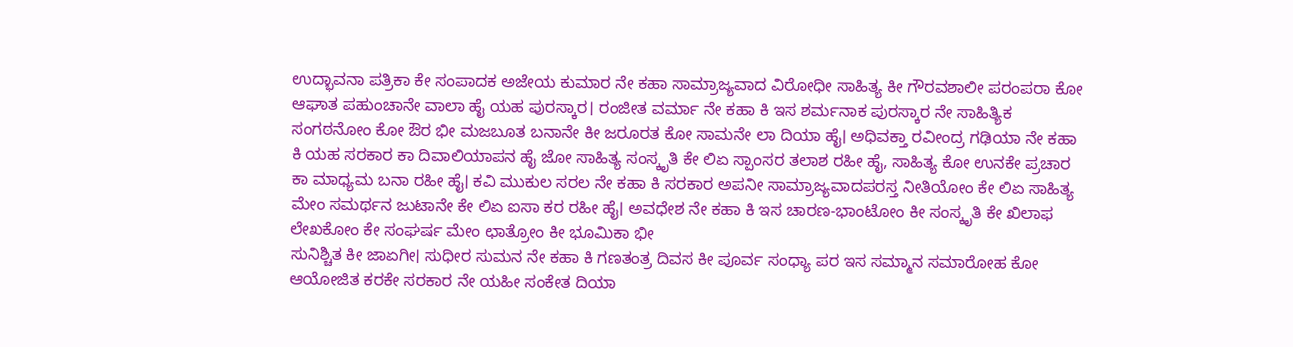ಉದ್ಭಾವನಾ ಪತ್ರಿಕಾ ಕೇ ಸಂಪಾದಕ ಅಜೇಯ ಕುಮಾರ ನೇ ಕಹಾ ಸಾಮ್ರಾಜ್ಯವಾದ ವಿರೋಧೀ ಸಾಹಿತ್ಯ ಕೀ ಗೌರವಶಾಲೀ ಪರಂಪರಾ ಕೋ ಆಘಾತ ಪಹುಂಚಾನೇ ವಾಲಾ ಹೈ ಯಹ ಪುರಸ್ಕಾರ। ರಂಜೀತ ವರ್ಮಾ ನೇ ಕಹಾ ಕಿ ಇಸ ಶರ್ಮನಾಕ ಪುರಸ್ಕಾರ ನೇ ಸಾಹಿತ್ಯಿಕ ಸಂಗಠನೋಂ ಕೋ ಔರ ಭೀ ಮಜಬೂತ ಬನಾನೇ ಕೀ ಜರೂರತ ಕೋ ಸಾಮನೇ ಲಾ ದಿಯಾ ಹೈ। ಅಧಿವಕ್ತಾ ರವೀಂದ್ರ ಗಢಿಯಾ ನೇ ಕಹಾ ಕಿ ಯಹ ಸರಕಾರ ಕಾ ದಿವಾಲಿಯಾಪನ ಹೈ ಜೋ ಸಾಹಿತ್ಯ ಸಂಸ್ಕೃತಿ ಕೇ ಲಿಏ ಸ್ಪಾಂಸರ ತಲಾಶ ರಹೀ ಹೈ, ಸಾಹಿತ್ಯ ಕೋ ಉನಕೇ ಪ್ರಚಾರ ಕಾ ಮಾಧ್ಯಮ ಬನಾ ರಹೀ ಹೈ। ಕವಿ ಮುಕುಲ ಸರಲ ನೇ ಕಹಾ ಕಿ ಸರಕಾರ ಅಪನೀ ಸಾಮ್ರಾಜ್ಯವಾದಪರಸ್ತ ನೀತಿಯೋಂ ಕೇ ಲಿಏ ಸಾಹಿತ್ಯ ಮೇಂ ಸಮರ್ಥನ ಜುಟಾನೇ ಕೇ ಲಿಏ ಐಸಾ ಕರ ರಹೀ ಹೈ। ಅವಧೇಶ ನೇ ಕಹಾ ಕಿ ಇಸ ಚಾರಣ-ಭಾಂಟೋಂ ಕೀ ಸಂಸ್ಕೃತಿ ಕೇ ಖಿಲಾಫ ಲೇಖಕೋಂ ಕೇ ಸಂಘರ್ಷ ಮೇಂ ಛಾತ್ರೋಂ ಕೀ ಭೂಮಿಕಾ ಭೀ
ಸುನಿಶ್ಚಿತ ಕೀ ಜಾಏಗೀ। ಸುಧೀರ ಸುಮನ ನೇ ಕಹಾ ಕಿ ಗಣತಂತ್ರ ದಿವಸ ಕೀ ಪೂರ್ವ ಸಂಧ್ಯಾ ಪರ ಇಸ ಸಮ್ಮಾನ ಸಮಾರೋಹ ಕೋ ಆಯೋಜಿತ ಕರಕೇ ಸರಕಾರ ನೇ ಯಹೀ ಸಂಕೇತ ದಿಯಾ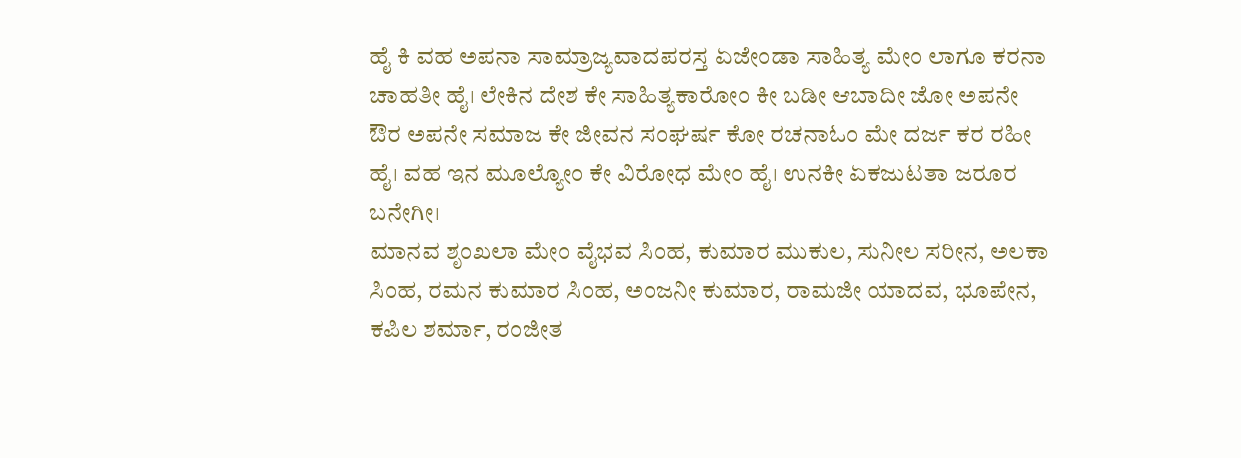ಹೈ ಕಿ ವಹ ಅಪನಾ ಸಾಮ್ರಾಜ್ಯವಾದಪರಸ್ತ ಏಜೇಂಡಾ ಸಾಹಿತ್ಯ ಮೇಂ ಲಾಗೂ ಕರನಾ ಚಾಹತೀ ಹೈ। ಲೇಕಿನ ದೇಶ ಕೇ ಸಾಹಿತ್ಯಕಾರೋಂ ಕೀ ಬಡೀ ಆಬಾದೀ ಜೋ ಅಪನೇ ಔರ ಅಪನೇ ಸಮಾಜ ಕೇ ಜೀವನ ಸಂಘರ್ಷ ಕೋ ರಚನಾಓಂ ಮೇ ದರ್ಜ ಕರ ರಹೀ ಹೈ। ವಹ ಇನ ಮೂಲ್ಯೋಂ ಕೇ ವಿರೋಧ ಮೇಂ ಹೈ। ಉನಕೀ ಏಕಜುಟತಾ ಜರೂರ ಬನೇಗೀ।
ಮಾನವ ಶೃಂಖಲಾ ಮೇಂ ವೈಭವ ಸಿಂಹ, ಕುಮಾರ ಮುಕುಲ, ಸುನೀಲ ಸರೀನ, ಅಲಕಾ ಸಿಂಹ, ರಮನ ಕುಮಾರ ಸಿಂಹ, ಅಂಜನೀ ಕುಮಾರ, ರಾಮಜೀ ಯಾದವ, ಭೂಪೇನ, ಕಪಿಲ ಶರ್ಮಾ, ರಂಜೀತ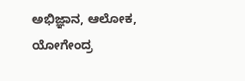ಅಭಿಜ್ಞಾನ, ಆಲೋಕ, ಯೋಗೇಂದ್ರ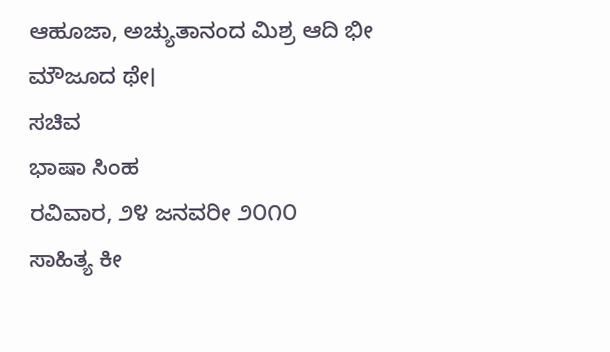ಆಹೂಜಾ, ಅಚ್ಯುತಾನಂದ ಮಿಶ್ರ ಆದಿ ಭೀ
ಮೌಜೂದ ಥೇ।
ಸಚಿವ
ಭಾಷಾ ಸಿಂಹ
ರವಿವಾರ, ೨೪ ಜನವರೀ ೨೦೧೦
ಸಾಹಿತ್ಯ ಕೀ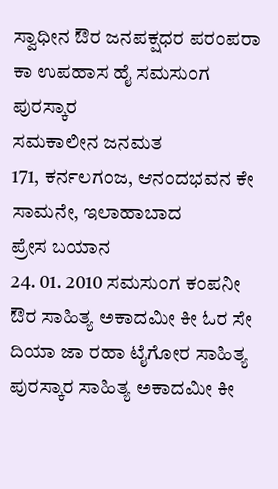ಸ್ವಾಧೀನ ಔರ ಜನಪಕ್ಷಧರ ಪರಂಪರಾ ಕಾ ಉಪಹಾಸ ಹೈ ಸಮಸುಂಗ ಪುರಸ್ಕಾರ
ಸಮಕಾಲೀನ ಜನಮತ
171, ಕರ್ನಲಗಂಜ, ಆನಂದಭವನ ಕೇ ಸಾಮನೇ, ಇಲಾಹಾಬಾದ
ಪ್ರೇಸ ಬಯಾನ
24. 01. 2010 ಸಮಸುಂಗ ಕಂಪನೀ ಔರ ಸಾಹಿತ್ಯ ಅಕಾದಮೀ ಕೀ ಓರ ಸೇ ದಿಯಾ ಜಾ ರಹಾ ಟೈಗೋರ ಸಾಹಿತ್ಯ ಪುರಸ್ಕಾರ ಸಾಹಿತ್ಯ ಅಕಾದಮೀ ಕೀ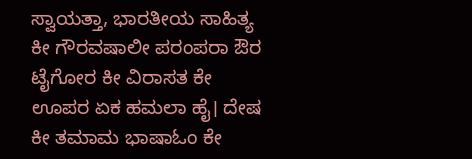ಸ್ವಾಯತ್ತಾ, ಭಾರತೀಯ ಸಾಹಿತ್ಯ ಕೀ ಗೌರವಷಾಲೀ ಪರಂಪರಾ ಔರ ಟೈಗೋರ ಕೀ ವಿರಾಸತ ಕೇ ಊಪರ ಏಕ ಹಮಲಾ ಹೈ। ದೇಷ ಕೀ ತಮಾಮ ಭಾಷಾಓಂ ಕೇ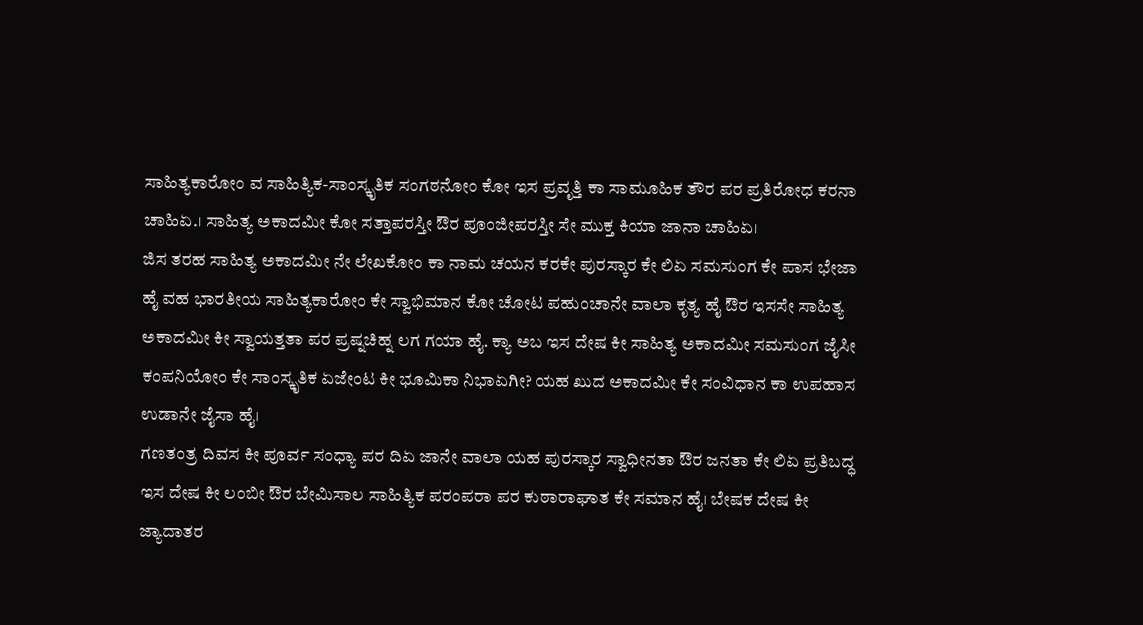ಸಾಹಿತ್ಯಕಾರೋಂ ವ ಸಾಹಿತ್ಯಿಕ-ಸಾಂಸ್ಕೃತಿಕ ಸಂಗಠನೋಂ ಕೋ ಇಸ ಪ್ರವೃತ್ತಿ ಕಾ ಸಾಮೂಹಿಕ ತೌರ ಪರ ಪ್ರತಿರೋಧ ಕರನಾ ಚಾಹಿಏ.। ಸಾಹಿತ್ಯ ಅಕಾದಮೀ ಕೋ ಸತ್ತಾಪರಸ್ತೀ ಔರ ಪೂಂಜೀಪರಸ್ತೀ ಸೇ ಮುಕ್ತ ಕಿಯಾ ಜಾನಾ ಚಾಹಿಏ।
ಜಿಸ ತರಹ ಸಾಹಿತ್ಯ ಅಕಾದಮೀ ನೇ ಲೇಖಕೋಂ ಕಾ ನಾಮ ಚಯನ ಕರಕೇ ಪುರಸ್ಕಾರ ಕೇ ಲಿಏ ಸಮಸುಂಗ ಕೇ ಪಾಸ ಭೇಜಾ ಹೈ ವಹ ಭಾರತೀಯ ಸಾಹಿತ್ಯಕಾರೋಂ ಕೇ ಸ್ವಾಭಿಮಾನ ಕೋ ಚೋಟ ಪಹುಂಚಾನೇ ವಾಲಾ ಕೃತ್ಯ ಹೈ ಔರ ಇಸಸೇ ಸಾಹಿತ್ಯ ಅಕಾದಮೀ ಕೀ ಸ್ವಾಯತ್ತತಾ ಪರ ಪ್ರಷ್ನಚಿಹ್ನ ಲಗ ಗಯಾ ಹೈ. ಕ್ಯಾ ಅಬ ಇಸ ದೇಷ ಕೀ ಸಾಹಿತ್ಯ ಅಕಾದಮೀ ಸಮಸುಂಗ ಜೈಸೀ ಕಂಪನಿಯೋಂ ಕೇ ಸಾಂಸ್ಕೃತಿಕ ಏಜೇಂಟ ಕೀ ಭೂಮಿಕಾ ನಿಭಾಏಗೀ? ಯಹ ಖುದ ಅಕಾದಮೀ ಕೇ ಸಂವಿಧಾನ ಕಾ ಉಪಹಾಸ ಉಡಾನೇ ಜೈಸಾ ಹೈ।
ಗಣತಂತ್ರ ದಿವಸ ಕೀ ಪೂರ್ವ ಸಂಧ್ಯಾ ಪರ ದಿಏ ಜಾನೇ ವಾಲಾ ಯಹ ಪುರಸ್ಕಾರ ಸ್ವಾಧೀನತಾ ಔರ ಜನತಾ ಕೇ ಲಿಏ ಪ್ರತಿಬದ್ಧ ಇಸ ದೇಷ ಕೀ ಲಂಬೀ ಔರ ಬೇಮಿಸಾಲ ಸಾಹಿತ್ಯಿಕ ಪರಂಪರಾ ಪರ ಕುಠಾರಾಘಾತ ಕೇ ಸಮಾನ ಹೈ। ಬೇಷಕ ದೇಷ ಕೀ ಜ್ಯಾದಾತರ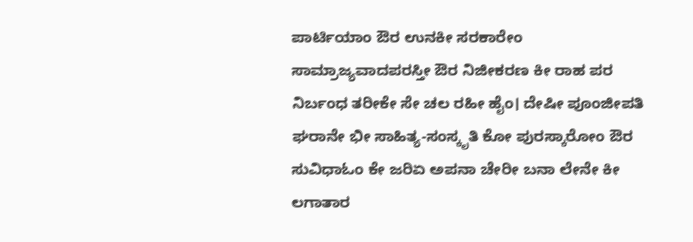ಪಾರ್ಟಿಯಾಂ ಔರ ಉನಕೀ ಸರಕಾರೇಂ ಸಾಮ್ರಾಜ್ಯವಾದಪರಸ್ತೀ ಔರ ನಿಜೀಕರಣ ಕೀ ರಾಹ ಪರ ನಿರ್ಬಂಧ ತರೀಕೇ ಸೇ ಚಲ ರಹೀ ಹೈಂ। ದೇಷೀ ಪೂಂಜೀಪತಿ ಘರಾನೇ ಭೀ ಸಾಹಿತ್ಯ-ಸಂಸ್ಕೃತಿ ಕೋ ಪುರಸ್ಕಾರೋಂ ಔರ ಸುವಿಧಾಓಂ ಕೇ ಜರಿಏ ಅಪನಾ ಚೇರೀ ಬನಾ ಲೇನೇ ಕೀ ಲಗಾತಾರ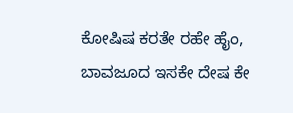ಕೋಷಿಷ ಕರತೇ ರಹೇ ಹೈಂ, ಬಾವಜೂದ ಇಸಕೇ ದೇಷ ಕೇ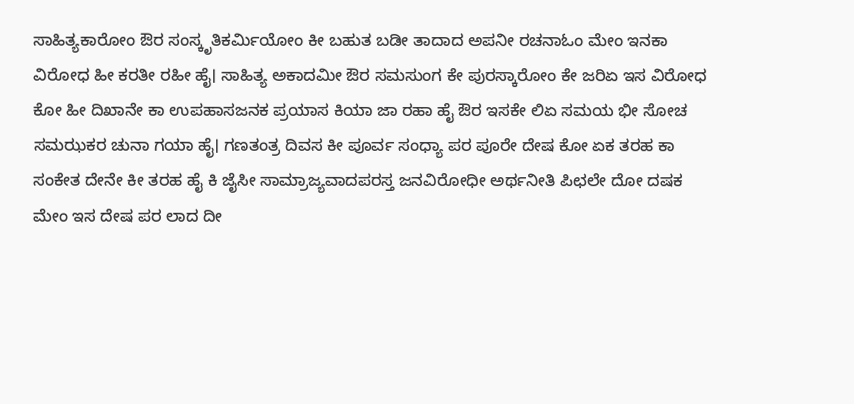ಸಾಹಿತ್ಯಕಾರೋಂ ಔರ ಸಂಸ್ಕೃತಿಕರ್ಮಿಯೋಂ ಕೀ ಬಹುತ ಬಡೀ ತಾದಾದ ಅಪನೀ ರಚನಾಓಂ ಮೇಂ ಇನಕಾ ವಿರೋಧ ಹೀ ಕರತೀ ರಹೀ ಹೈ। ಸಾಹಿತ್ಯ ಅಕಾದಮೀ ಔರ ಸಮಸುಂಗ ಕೇ ಪುರಸ್ಕಾರೋಂ ಕೇ ಜರಿಏ ಇಸ ವಿರೋಧ ಕೋ ಹೀ ದಿಖಾನೇ ಕಾ ಉಪಹಾಸಜನಕ ಪ್ರಯಾಸ ಕಿಯಾ ಜಾ ರಹಾ ಹೈ ಔರ ಇಸಕೇ ಲಿಏ ಸಮಯ ಭೀ ಸೋಚ ಸಮಝಕರ ಚುನಾ ಗಯಾ ಹೈ। ಗಣತಂತ್ರ ದಿವಸ ಕೀ ಪೂರ್ವ ಸಂಧ್ಯಾ ಪರ ಪೂರೇ ದೇಷ ಕೋ ಏಕ ತರಹ ಕಾ ಸಂಕೇತ ದೇನೇ ಕೀ ತರಹ ಹೈ ಕಿ ಜೈಸೀ ಸಾಮ್ರಾಜ್ಯವಾದಪರಸ್ತ ಜನವಿರೋಧೀ ಅರ್ಥನೀತಿ ಪಿಛಲೇ ದೋ ದಷಕ ಮೇಂ ಇಸ ದೇಷ ಪರ ಲಾದ ದೀ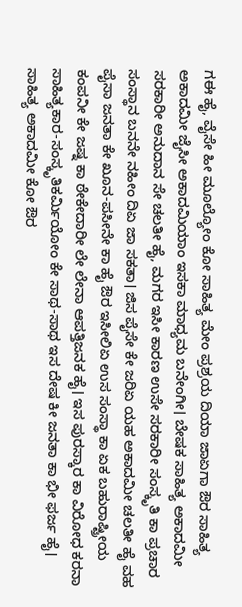ಗಈ ಹೈ, ವೈಸೇ ಹೀ ಮೂಲ್ಯೋಂ ಕೋ ಸಾಹಿತ್ಯ ಮೇಂ ಪ್ರಶ್ರಯ ದಿಯಾ ಜಾಏಗಾ ಔರ ಸಾಹಿತ್ಯ ಅಕಾದಮೀ ಜೈಸೀ ಅಕಾದಮಿಯಾಂ ಇಸಕಾ ಮಾಧ್ಯಮ ಬನೇಂಗೀ। ಬೇಷಕ ಸಾಹಿತ್ಯ ಅಕಾದಮೀ ಸರಕಾರೀ ಅನುದಾನ ಸೇ ಚಲತೀ ಹೈ, ಮಗರ ಇಸೀ ಕಾರಣ ಉಸೇ ಸರಕಾರೀ ಸಂಸ್ಕೃತಿ ಕಾ ಪ್ರಚಾರ ಸಂಸ್ಥಾನ ಬನನೇ ನಹೀಂ ದಿಏ ಜಾ ಸಕತಾ। ಜಿಸ ಪೈಸೇ ಕೇ ಜರಿಏ ಯಹ ಅಕಾದಮೀ ಚಲತೀ ಹೈ ವಹ ಪೈಸಾ ಜನತಾ ಕೇ ಖೂನ-ಪಸೀನೇ ಕಾ ಹೈ ಔರ ಇಸೀಲಿಏ ಉಸ ಸಂಸ್ಥಾ ಕಾ ಏಕ ಬಹುರಾಷ್ಟ್ರೀಯ ಕಂಪನೀ ಕೇ ಜಷ್ನ ಕಾ ಠೇಕೇದಾರೀ ಲೇ ಲೇನಾ ಆಪತ್ತಿಜನಕ ಹೈ। ಇಸ ಪುರಸ್ಕಾರ ಕಾ ವಿರೋಧ ಕರನಾ ಸಾಹಿತ್ಯಕಾರ-ಸಂಸ್ಕೃತಿಕರ್ಮಿಯೋಂ ಕೇ ಸಾಥ-ಸಾಥ ಇಸ ದೇಷ ಕೀ ಜನತಾ ಕಾ ಭೀ ಫರ್ಜ ಹೈ।
ಸಾಹಿತ್ಯ ಅಕಾದಮೀ ಕೋ ಔರ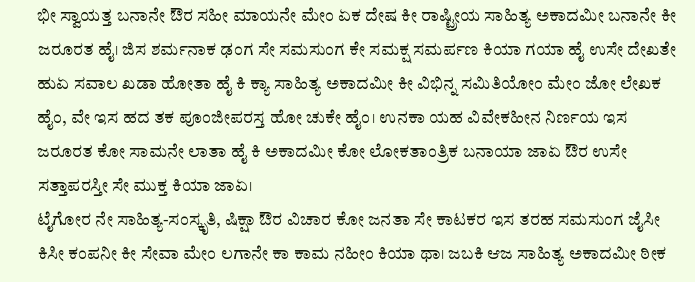ಭೀ ಸ್ವಾಯತ್ತ ಬನಾನೇ ಔರ ಸಹೀ ಮಾಯನೇ ಮೇಂ ಏಕ ದೇಷ ಕೀ ರಾಷ್ಟ್ರೀಯ ಸಾಹಿತ್ಯ ಅಕಾದಮೀ ಬನಾನೇ ಕೀ ಜರೂರತ ಹೈ। ಜಿಸ ಶರ್ಮನಾಕ ಢಂಗ ಸೇ ಸಮಸುಂಗ ಕೇ ಸಮಕ್ಷ ಸಮರ್ಪಣ ಕಿಯಾ ಗಯಾ ಹೈ ಉಸೇ ದೇಖತೇ ಹುಏ ಸವಾಲ ಖಡಾ ಹೋತಾ ಹೈ ಕಿ ಕ್ಯಾ ಸಾಹಿತ್ಯ ಅಕಾದಮೀ ಕೀ ವಿಭಿನ್ನ ಸಮಿತಿಯೋಂ ಮೇಂ ಜೋ ಲೇಖಕ ಹೈಂ, ವೇ ಇಸ ಹದ ತಕ ಪೂಂಜೀಪರಸ್ತ ಹೋ ಚುಕೇ ಹೈಂ। ಉನಕಾ ಯಹ ವಿವೇಕಹೀನ ನಿರ್ಣಯ ಇಸ ಜರೂರತ ಕೋ ಸಾಮನೇ ಲಾತಾ ಹೈ ಕಿ ಅಕಾದಮೀ ಕೋ ಲೋಕತಾಂತ್ರಿಕ ಬನಾಯಾ ಜಾಏ ಔರ ಉಸೇ ಸತ್ತಾಪರಸ್ತೀ ಸೇ ಮುಕ್ತ ಕಿಯಾ ಜಾಏ।
ಟೈಗೋರ ನೇ ಸಾಹಿತ್ಯ-ಸಂಸ್ಕೃತಿ, ಷಿಕ್ಷಾ ಔರ ವಿಚಾರ ಕೋ ಜನತಾ ಸೇ ಕಾಟಕರ ಇಸ ತರಹ ಸಮಸುಂಗ ಜೈಸೀ ಕಿಸೀ ಕಂಪನೀ ಕೀ ಸೇವಾ ಮೇಂ ಲಗಾನೇ ಕಾ ಕಾಮ ನಹೀಂ ಕಿಯಾ ಥಾ। ಜಬಕಿ ಆಜ ಸಾಹಿತ್ಯ ಅಕಾದಮೀ ಠೀಕ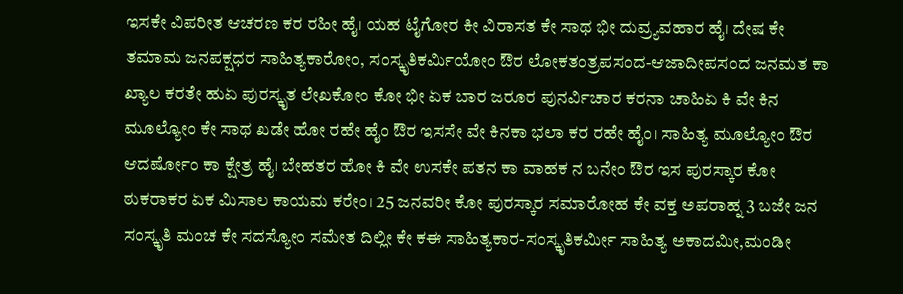ಇಸಕೇ ವಿಪರೀತ ಆಚರಣ ಕರ ರಹೀ ಹೈ। ಯಹ ಟೈಗೋರ ಕೀ ವಿರಾಸತ ಕೇ ಸಾಥ ಭೀ ದುವ್ರ್ಯವಹಾರ ಹೈ। ದೇಷ ಕೇ ತಮಾಮ ಜನಪಕ್ಷಧರ ಸಾಹಿತ್ಯಕಾರೋಂ, ಸಂಸ್ಕೃತಿಕರ್ಮಿಯೋಂ ಔರ ಲೋಕತಂತ್ರಪಸಂದ-ಆಜಾದೀಪಸಂದ ಜನಮತ ಕಾ ಖ್ಯಾಲ ಕರತೇ ಹುಏ ಪುರಸ್ಕೃತ ಲೇಖಕೋಂ ಕೋ ಭೀ ಏಕ ಬಾರ ಜರೂರ ಪುನರ್ವಿಚಾರ ಕರನಾ ಚಾಹಿಏ ಕಿ ವೇ ಕಿನ ಮೂಲ್ಯೋಂ ಕೇ ಸಾಥ ಖಡೇ ಹೋ ರಹೇ ಹೈಂ ಔರ ಇಸಸೇ ವೇ ಕಿನಕಾ ಭಲಾ ಕರ ರಹೇ ಹೈಂ। ಸಾಹಿತ್ಯ ಮೂಲ್ಯೋಂ ಔರ ಆದರ್ಷೋಂ ಕಾ ಕ್ಷೇತ್ರ ಹೈ। ಬೇಹತರ ಹೋ ಕಿ ವೇ ಉಸಕೇ ಪತನ ಕಾ ವಾಹಕ ನ ಬನೇಂ ಔರ ಇಸ ಪುರಸ್ಕಾರ ಕೋ ಠುಕರಾಕರ ಏಕ ಮಿಸಾಲ ಕಾಯಮ ಕರೇಂ। 25 ಜನವರೀ ಕೋ ಪುರಸ್ಕಾರ ಸಮಾರೋಹ ಕೇ ವಕ್ತ ಅಪರಾಹ್ನ 3 ಬಜೇ ಜನ ಸಂಸ್ಕೃತಿ ಮಂಚ ಕೇ ಸದಸ್ಯೋಂ ಸಮೇತ ದಿಲ್ಲೀ ಕೇ ಕಈ ಸಾಹಿತ್ಯಕಾರ-ಸಂಸ್ಕೃತಿಕರ್ಮೀ ಸಾಹಿತ್ಯ ಅಕಾದಮೀ,ಮಂಡೀ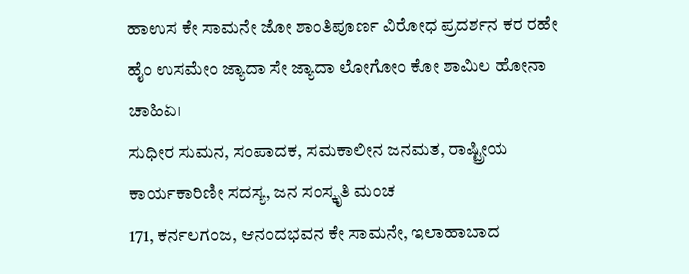ಹಾಉಸ ಕೇ ಸಾಮನೇ ಜೋ ಶಾಂತಿಪೂರ್ಣ ವಿರೋಧ ಪ್ರದರ್ಶನ ಕರ ರಹೇ ಹೈಂ ಉಸಮೇಂ ಜ್ಯಾದಾ ಸೇ ಜ್ಯಾದಾ ಲೋಗೋಂ ಕೋ ಶಾಮಿಲ ಹೋನಾ ಚಾಹಿಏ।
ಸುಧೀರ ಸುಮನ, ಸಂಪಾದಕ, ಸಮಕಾಲೀನ ಜನಮತ, ರಾಷ್ಟ್ರೀಯ ಕಾರ್ಯಕಾರಿಣೀ ಸದಸ್ಯ, ಜನ ಸಂಸ್ಕೃತಿ ಮಂಚ
171, ಕರ್ನಲಗಂಜ, ಆನಂದಭವನ ಕೇ ಸಾಮನೇ, ಇಲಾಹಾಬಾದ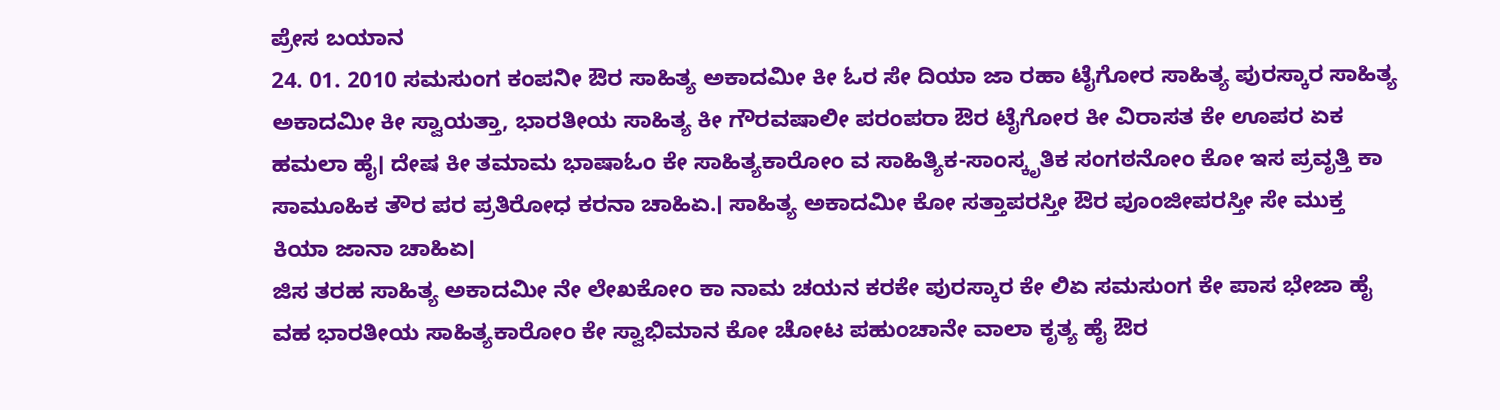ಪ್ರೇಸ ಬಯಾನ
24. 01. 2010 ಸಮಸುಂಗ ಕಂಪನೀ ಔರ ಸಾಹಿತ್ಯ ಅಕಾದಮೀ ಕೀ ಓರ ಸೇ ದಿಯಾ ಜಾ ರಹಾ ಟೈಗೋರ ಸಾಹಿತ್ಯ ಪುರಸ್ಕಾರ ಸಾಹಿತ್ಯ ಅಕಾದಮೀ ಕೀ ಸ್ವಾಯತ್ತಾ, ಭಾರತೀಯ ಸಾಹಿತ್ಯ ಕೀ ಗೌರವಷಾಲೀ ಪರಂಪರಾ ಔರ ಟೈಗೋರ ಕೀ ವಿರಾಸತ ಕೇ ಊಪರ ಏಕ ಹಮಲಾ ಹೈ। ದೇಷ ಕೀ ತಮಾಮ ಭಾಷಾಓಂ ಕೇ ಸಾಹಿತ್ಯಕಾರೋಂ ವ ಸಾಹಿತ್ಯಿಕ-ಸಾಂಸ್ಕೃತಿಕ ಸಂಗಠನೋಂ ಕೋ ಇಸ ಪ್ರವೃತ್ತಿ ಕಾ ಸಾಮೂಹಿಕ ತೌರ ಪರ ಪ್ರತಿರೋಧ ಕರನಾ ಚಾಹಿಏ.। ಸಾಹಿತ್ಯ ಅಕಾದಮೀ ಕೋ ಸತ್ತಾಪರಸ್ತೀ ಔರ ಪೂಂಜೀಪರಸ್ತೀ ಸೇ ಮುಕ್ತ ಕಿಯಾ ಜಾನಾ ಚಾಹಿಏ।
ಜಿಸ ತರಹ ಸಾಹಿತ್ಯ ಅಕಾದಮೀ ನೇ ಲೇಖಕೋಂ ಕಾ ನಾಮ ಚಯನ ಕರಕೇ ಪುರಸ್ಕಾರ ಕೇ ಲಿಏ ಸಮಸುಂಗ ಕೇ ಪಾಸ ಭೇಜಾ ಹೈ ವಹ ಭಾರತೀಯ ಸಾಹಿತ್ಯಕಾರೋಂ ಕೇ ಸ್ವಾಭಿಮಾನ ಕೋ ಚೋಟ ಪಹುಂಚಾನೇ ವಾಲಾ ಕೃತ್ಯ ಹೈ ಔರ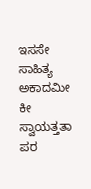ಇಸಸೇ ಸಾಹಿತ್ಯ ಅಕಾದಮೀ ಕೀ ಸ್ವಾಯತ್ತತಾ ಪರ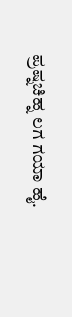ಪ್ರಷ್ನಚಿಹ್ನ ಲಗ ಗಯಾ ಹೈ.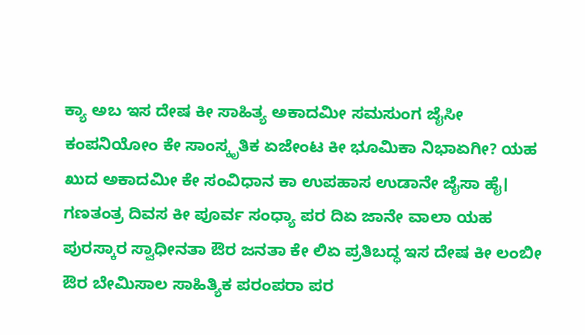ಕ್ಯಾ ಅಬ ಇಸ ದೇಷ ಕೀ ಸಾಹಿತ್ಯ ಅಕಾದಮೀ ಸಮಸುಂಗ ಜೈಸೀ ಕಂಪನಿಯೋಂ ಕೇ ಸಾಂಸ್ಕೃತಿಕ ಏಜೇಂಟ ಕೀ ಭೂಮಿಕಾ ನಿಭಾಏಗೀ? ಯಹ ಖುದ ಅಕಾದಮೀ ಕೇ ಸಂವಿಧಾನ ಕಾ ಉಪಹಾಸ ಉಡಾನೇ ಜೈಸಾ ಹೈ।
ಗಣತಂತ್ರ ದಿವಸ ಕೀ ಪೂರ್ವ ಸಂಧ್ಯಾ ಪರ ದಿಏ ಜಾನೇ ವಾಲಾ ಯಹ ಪುರಸ್ಕಾರ ಸ್ವಾಧೀನತಾ ಔರ ಜನತಾ ಕೇ ಲಿಏ ಪ್ರತಿಬದ್ಧ ಇಸ ದೇಷ ಕೀ ಲಂಬೀ ಔರ ಬೇಮಿಸಾಲ ಸಾಹಿತ್ಯಿಕ ಪರಂಪರಾ ಪರ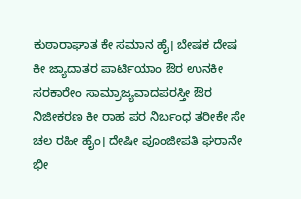ಕುಠಾರಾಘಾತ ಕೇ ಸಮಾನ ಹೈ। ಬೇಷಕ ದೇಷ ಕೀ ಜ್ಯಾದಾತರ ಪಾರ್ಟಿಯಾಂ ಔರ ಉನಕೀ ಸರಕಾರೇಂ ಸಾಮ್ರಾಜ್ಯವಾದಪರಸ್ತೀ ಔರ ನಿಜೀಕರಣ ಕೀ ರಾಹ ಪರ ನಿರ್ಬಂಧ ತರೀಕೇ ಸೇ ಚಲ ರಹೀ ಹೈಂ। ದೇಷೀ ಪೂಂಜೀಪತಿ ಘರಾನೇ ಭೀ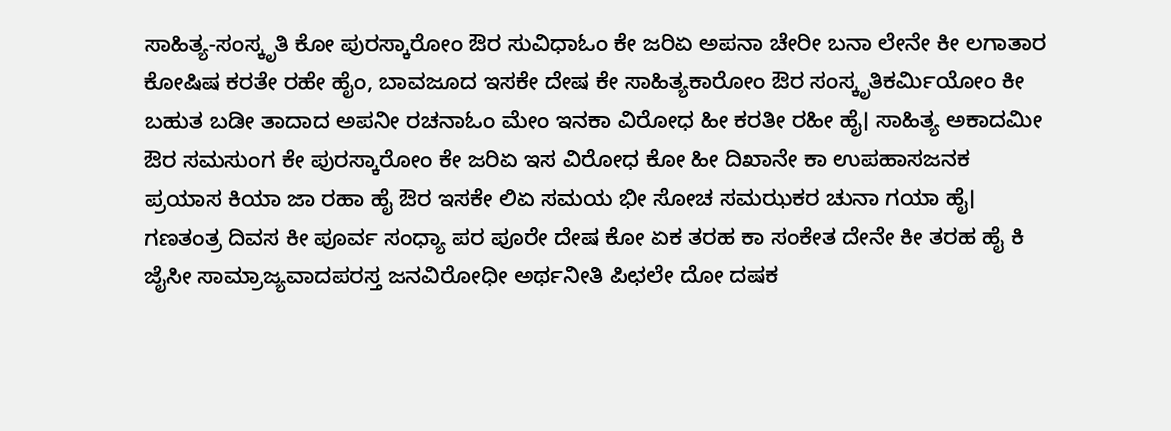ಸಾಹಿತ್ಯ-ಸಂಸ್ಕೃತಿ ಕೋ ಪುರಸ್ಕಾರೋಂ ಔರ ಸುವಿಧಾಓಂ ಕೇ ಜರಿಏ ಅಪನಾ ಚೇರೀ ಬನಾ ಲೇನೇ ಕೀ ಲಗಾತಾರ ಕೋಷಿಷ ಕರತೇ ರಹೇ ಹೈಂ, ಬಾವಜೂದ ಇಸಕೇ ದೇಷ ಕೇ ಸಾಹಿತ್ಯಕಾರೋಂ ಔರ ಸಂಸ್ಕೃತಿಕರ್ಮಿಯೋಂ ಕೀ ಬಹುತ ಬಡೀ ತಾದಾದ ಅಪನೀ ರಚನಾಓಂ ಮೇಂ ಇನಕಾ ವಿರೋಧ ಹೀ ಕರತೀ ರಹೀ ಹೈ। ಸಾಹಿತ್ಯ ಅಕಾದಮೀ ಔರ ಸಮಸುಂಗ ಕೇ ಪುರಸ್ಕಾರೋಂ ಕೇ ಜರಿಏ ಇಸ ವಿರೋಧ ಕೋ ಹೀ ದಿಖಾನೇ ಕಾ ಉಪಹಾಸಜನಕ ಪ್ರಯಾಸ ಕಿಯಾ ಜಾ ರಹಾ ಹೈ ಔರ ಇಸಕೇ ಲಿಏ ಸಮಯ ಭೀ ಸೋಚ ಸಮಝಕರ ಚುನಾ ಗಯಾ ಹೈ। ಗಣತಂತ್ರ ದಿವಸ ಕೀ ಪೂರ್ವ ಸಂಧ್ಯಾ ಪರ ಪೂರೇ ದೇಷ ಕೋ ಏಕ ತರಹ ಕಾ ಸಂಕೇತ ದೇನೇ ಕೀ ತರಹ ಹೈ ಕಿ ಜೈಸೀ ಸಾಮ್ರಾಜ್ಯವಾದಪರಸ್ತ ಜನವಿರೋಧೀ ಅರ್ಥನೀತಿ ಪಿಛಲೇ ದೋ ದಷಕ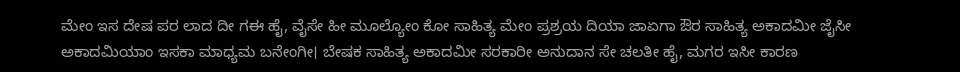ಮೇಂ ಇಸ ದೇಷ ಪರ ಲಾದ ದೀ ಗಈ ಹೈ, ವೈಸೇ ಹೀ ಮೂಲ್ಯೋಂ ಕೋ ಸಾಹಿತ್ಯ ಮೇಂ ಪ್ರಶ್ರಯ ದಿಯಾ ಜಾಏಗಾ ಔರ ಸಾಹಿತ್ಯ ಅಕಾದಮೀ ಜೈಸೀ ಅಕಾದಮಿಯಾಂ ಇಸಕಾ ಮಾಧ್ಯಮ ಬನೇಂಗೀ। ಬೇಷಕ ಸಾಹಿತ್ಯ ಅಕಾದಮೀ ಸರಕಾರೀ ಅನುದಾನ ಸೇ ಚಲತೀ ಹೈ, ಮಗರ ಇಸೀ ಕಾರಣ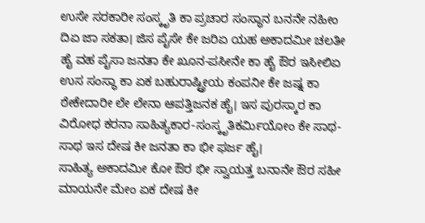ಉಸೇ ಸರಕಾರೀ ಸಂಸ್ಕೃತಿ ಕಾ ಪ್ರಚಾರ ಸಂಸ್ಥಾನ ಬನನೇ ನಹೀಂ ದಿಏ ಜಾ ಸಕತಾ। ಜಿಸ ಪೈಸೇ ಕೇ ಜರಿಏ ಯಹ ಅಕಾದಮೀ ಚಲತೀ ಹೈ ವಹ ಪೈಸಾ ಜನತಾ ಕೇ ಖೂನ-ಪಸೀನೇ ಕಾ ಹೈ ಔರ ಇಸೀಲಿಏ ಉಸ ಸಂಸ್ಥಾ ಕಾ ಏಕ ಬಹುರಾಷ್ಟ್ರೀಯ ಕಂಪನೀ ಕೇ ಜಷ್ನ ಕಾ ಠೇಕೇದಾರೀ ಲೇ ಲೇನಾ ಆಪತ್ತಿಜನಕ ಹೈ। ಇಸ ಪುರಸ್ಕಾರ ಕಾ ವಿರೋಧ ಕರನಾ ಸಾಹಿತ್ಯಕಾರ-ಸಂಸ್ಕೃತಿಕರ್ಮಿಯೋಂ ಕೇ ಸಾಥ-ಸಾಥ ಇಸ ದೇಷ ಕೀ ಜನತಾ ಕಾ ಭೀ ಫರ್ಜ ಹೈ।
ಸಾಹಿತ್ಯ ಅಕಾದಮೀ ಕೋ ಔರ ಭೀ ಸ್ವಾಯತ್ತ ಬನಾನೇ ಔರ ಸಹೀ ಮಾಯನೇ ಮೇಂ ಏಕ ದೇಷ ಕೀ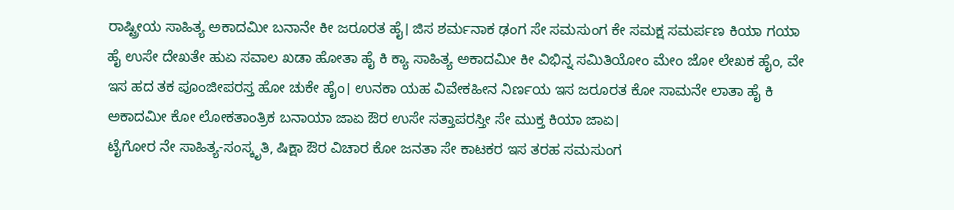ರಾಷ್ಟ್ರೀಯ ಸಾಹಿತ್ಯ ಅಕಾದಮೀ ಬನಾನೇ ಕೀ ಜರೂರತ ಹೈ। ಜಿಸ ಶರ್ಮನಾಕ ಢಂಗ ಸೇ ಸಮಸುಂಗ ಕೇ ಸಮಕ್ಷ ಸಮರ್ಪಣ ಕಿಯಾ ಗಯಾ ಹೈ ಉಸೇ ದೇಖತೇ ಹುಏ ಸವಾಲ ಖಡಾ ಹೋತಾ ಹೈ ಕಿ ಕ್ಯಾ ಸಾಹಿತ್ಯ ಅಕಾದಮೀ ಕೀ ವಿಭಿನ್ನ ಸಮಿತಿಯೋಂ ಮೇಂ ಜೋ ಲೇಖಕ ಹೈಂ, ವೇ ಇಸ ಹದ ತಕ ಪೂಂಜೀಪರಸ್ತ ಹೋ ಚುಕೇ ಹೈಂ। ಉನಕಾ ಯಹ ವಿವೇಕಹೀನ ನಿರ್ಣಯ ಇಸ ಜರೂರತ ಕೋ ಸಾಮನೇ ಲಾತಾ ಹೈ ಕಿ ಅಕಾದಮೀ ಕೋ ಲೋಕತಾಂತ್ರಿಕ ಬನಾಯಾ ಜಾಏ ಔರ ಉಸೇ ಸತ್ತಾಪರಸ್ತೀ ಸೇ ಮುಕ್ತ ಕಿಯಾ ಜಾಏ।
ಟೈಗೋರ ನೇ ಸಾಹಿತ್ಯ-ಸಂಸ್ಕೃತಿ, ಷಿಕ್ಷಾ ಔರ ವಿಚಾರ ಕೋ ಜನತಾ ಸೇ ಕಾಟಕರ ಇಸ ತರಹ ಸಮಸುಂಗ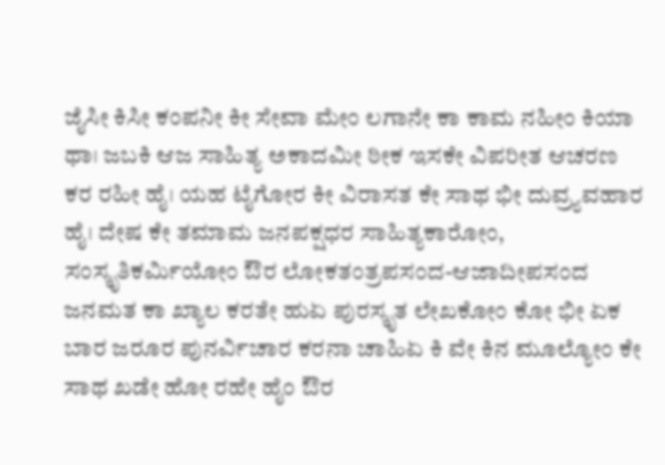ಜೈಸೀ ಕಿಸೀ ಕಂಪನೀ ಕೀ ಸೇವಾ ಮೇಂ ಲಗಾನೇ ಕಾ ಕಾಮ ನಹೀಂ ಕಿಯಾ ಥಾ। ಜಬಕಿ ಆಜ ಸಾಹಿತ್ಯ ಅಕಾದಮೀ ಠೀಕ ಇಸಕೇ ವಿಪರೀತ ಆಚರಣ ಕರ ರಹೀ ಹೈ। ಯಹ ಟೈಗೋರ ಕೀ ವಿರಾಸತ ಕೇ ಸಾಥ ಭೀ ದುವ್ರ್ಯವಹಾರ ಹೈ। ದೇಷ ಕೇ ತಮಾಮ ಜನಪಕ್ಷಧರ ಸಾಹಿತ್ಯಕಾರೋಂ, ಸಂಸ್ಕೃತಿಕರ್ಮಿಯೋಂ ಔರ ಲೋಕತಂತ್ರಪಸಂದ-ಆಜಾದೀಪಸಂದ ಜನಮತ ಕಾ ಖ್ಯಾಲ ಕರತೇ ಹುಏ ಪುರಸ್ಕೃತ ಲೇಖಕೋಂ ಕೋ ಭೀ ಏಕ ಬಾರ ಜರೂರ ಪುನರ್ವಿಚಾರ ಕರನಾ ಚಾಹಿಏ ಕಿ ವೇ ಕಿನ ಮೂಲ್ಯೋಂ ಕೇ ಸಾಥ ಖಡೇ ಹೋ ರಹೇ ಹೈಂ ಔರ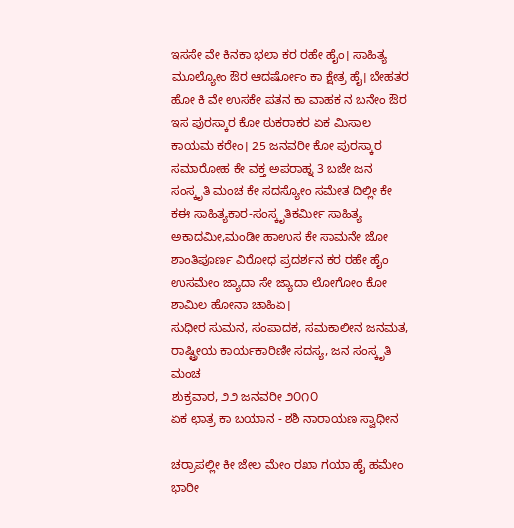ಇಸಸೇ ವೇ ಕಿನಕಾ ಭಲಾ ಕರ ರಹೇ ಹೈಂ। ಸಾಹಿತ್ಯ ಮೂಲ್ಯೋಂ ಔರ ಆದರ್ಷೋಂ ಕಾ ಕ್ಷೇತ್ರ ಹೈ। ಬೇಹತರ ಹೋ ಕಿ ವೇ ಉಸಕೇ ಪತನ ಕಾ ವಾಹಕ ನ ಬನೇಂ ಔರ ಇಸ ಪುರಸ್ಕಾರ ಕೋ ಠುಕರಾಕರ ಏಕ ಮಿಸಾಲ ಕಾಯಮ ಕರೇಂ। 25 ಜನವರೀ ಕೋ ಪುರಸ್ಕಾರ ಸಮಾರೋಹ ಕೇ ವಕ್ತ ಅಪರಾಹ್ನ 3 ಬಜೇ ಜನ ಸಂಸ್ಕೃತಿ ಮಂಚ ಕೇ ಸದಸ್ಯೋಂ ಸಮೇತ ದಿಲ್ಲೀ ಕೇ ಕಈ ಸಾಹಿತ್ಯಕಾರ-ಸಂಸ್ಕೃತಿಕರ್ಮೀ ಸಾಹಿತ್ಯ ಅಕಾದಮೀ,ಮಂಡೀ ಹಾಉಸ ಕೇ ಸಾಮನೇ ಜೋ ಶಾಂತಿಪೂರ್ಣ ವಿರೋಧ ಪ್ರದರ್ಶನ ಕರ ರಹೇ ಹೈಂ ಉಸಮೇಂ ಜ್ಯಾದಾ ಸೇ ಜ್ಯಾದಾ ಲೋಗೋಂ ಕೋ ಶಾಮಿಲ ಹೋನಾ ಚಾಹಿಏ।
ಸುಧೀರ ಸುಮನ, ಸಂಪಾದಕ, ಸಮಕಾಲೀನ ಜನಮತ, ರಾಷ್ಟ್ರೀಯ ಕಾರ್ಯಕಾರಿಣೀ ಸದಸ್ಯ, ಜನ ಸಂಸ್ಕೃತಿ ಮಂಚ
ಶುಕ್ರವಾರ, ೨೨ ಜನವರೀ ೨೦೧೦
ಏಕ ಛಾತ್ರ ಕಾ ಬಯಾನ - ಶಶಿ ನಾರಾಯಣ ಸ್ವಾಧೀನ

ಚರ್ರಾಪಲ್ಲೀ ಕೀ ಜೇಲ ಮೇಂ ರಖಾ ಗಯಾ ಹೈ ಹಮೇಂ
ಭಾರೀ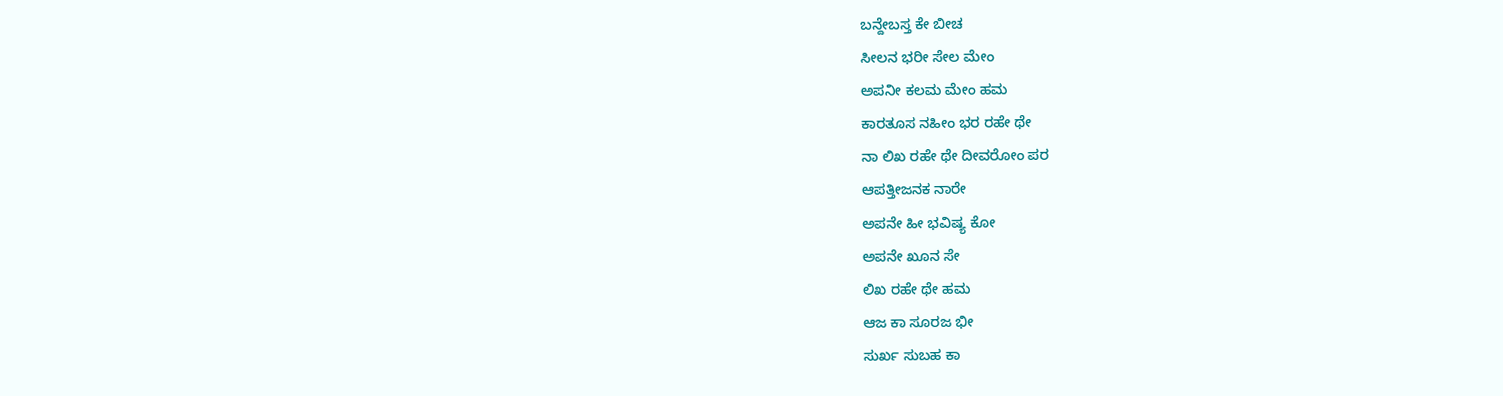ಬನ್ದೇಬಸ್ತ ಕೇ ಬೀಚ
ಸೀಲನ ಭರೀ ಸೇಲ ಮೇಂ
ಅಪನೀ ಕಲಮ ಮೇಂ ಹಮ
ಕಾರತೂಸ ನಹೀಂ ಭರ ರಹೇ ಥೇ
ನಾ ಲಿಖ ರಹೇ ಥೇ ದೀವರೋಂ ಪರ
ಆಪತ್ತೀಜನಕ ನಾರೇ
ಅಪನೇ ಹೀ ಭವಿಷ್ಯ ಕೋ
ಅಪನೇ ಖೂನ ಸೇ
ಲಿಖ ರಹೇ ಥೇ ಹಮ
ಆಜ ಕಾ ಸೂರಜ ಭೀ
ಸುರ್ಖ ಸುಬಹ ಕಾ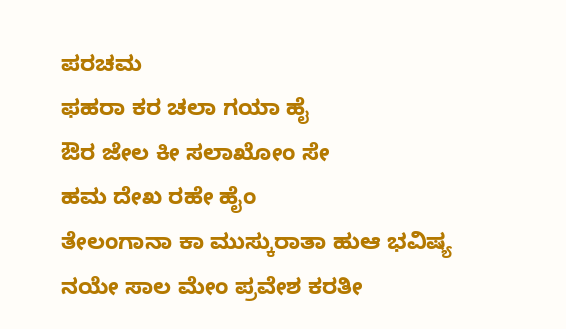ಪರಚಮ
ಫಹರಾ ಕರ ಚಲಾ ಗಯಾ ಹೈ
ಔರ ಜೇಲ ಕೀ ಸಲಾಖೋಂ ಸೇ
ಹಮ ದೇಖ ರಹೇ ಹೈಂ
ತೇಲಂಗಾನಾ ಕಾ ಮುಸ್ಕುರಾತಾ ಹುಆ ಭವಿಷ್ಯ
ನಯೇ ಸಾಲ ಮೇಂ ಪ್ರವೇಶ ಕರತೀ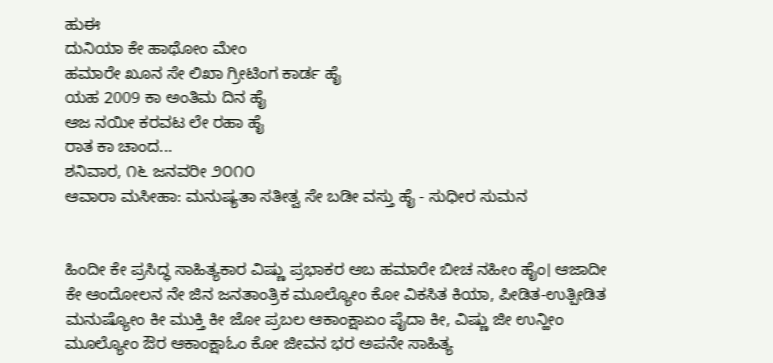ಹುಈ
ದುನಿಯಾ ಕೇ ಹಾಥೋಂ ಮೇಂ
ಹಮಾರೇ ಖೂನ ಸೇ ಲಿಖಾ ಗ್ರೀಟಿಂಗ ಕಾರ್ಡ ಹೈ
ಯಹ 2009 ಕಾ ಅಂತಿಮ ದಿನ ಹೈ
ಆಜ ನಯೀ ಕರವಟ ಲೇ ರಹಾ ಹೈ
ರಾತ ಕಾ ಚಾಂದ...
ಶನಿವಾರ, ೧೬ ಜನವರೀ ೨೦೧೦
ಆವಾರಾ ಮಸೀಹಾ: ಮನುಷ್ಯತಾ ಸತೀತ್ವ ಸೇ ಬಡೀ ವಸ್ತು ಹೈ - ಸುಧೀರ ಸುಮನ


ಹಿಂದೀ ಕೇ ಪ್ರಸಿದ್ಧ ಸಾಹಿತ್ಯಕಾರ ವಿಷ್ಣು ಪ್ರಭಾಕರ ಅಬ ಹಮಾರೇ ಬೀಚ ನಹೀಂ ಹೈಂ। ಆಜಾದೀ ಕೇ ಆಂದೋಲನ ನೇ ಜಿನ ಜನತಾಂತ್ರಿಕ ಮೂಲ್ಯೋಂ ಕೋ ವಿಕಸಿತ ಕಿಯಾ, ಪೀಡಿತ-ಉತ್ಪೀಡಿತ ಮನುಷ್ಯೋಂ ಕೀ ಮುಕ್ತಿ ಕೀ ಜೋ ಪ್ರಬಲ ಆಕಾಂಕ್ಷಾಏಂ ಪೈದಾ ಕೀ, ವಿಷ್ಣು ಜೀ ಉನ್ಹೀಂ ಮೂಲ್ಯೋಂ ಔರ ಆಕಾಂಕ್ಷಾಓಂ ಕೋ ಜೀವನ ಭರ ಅಪನೇ ಸಾಹಿತ್ಯ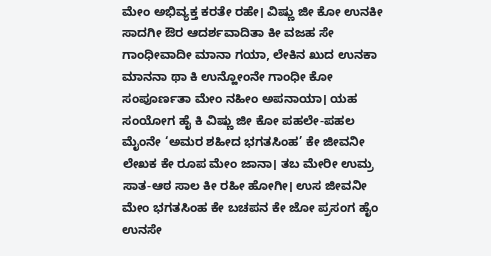ಮೇಂ ಅಭಿವ್ಯಕ್ತ ಕರತೇ ರಹೇ। ವಿಷ್ಣು ಜೀ ಕೋ ಉನಕೀ ಸಾದಗೀ ಔರ ಆದರ್ಶವಾದಿತಾ ಕೀ ವಜಹ ಸೇ ಗಾಂಧೀವಾದೀ ಮಾನಾ ಗಯಾ, ಲೇಕಿನ ಖುದ ಉನಕಾ ಮಾನನಾ ಥಾ ಕಿ ಉನ್ಹೋಂನೇ ಗಾಂಧೀ ಕೋ ಸಂಪೂರ್ಣತಾ ಮೇಂ ನಹೀಂ ಅಪನಾಯಾ। ಯಹ ಸಂಯೋಗ ಹೈ ಕಿ ವಿಷ್ಣು ಜೀ ಕೋ ಪಹಲೇ-ಪಹಲ ಮೈಂನೇ ‘ಅಮರ ಶಹೀದ ಭಗತಸಿಂಹ’ ಕೇ ಜೀವನೀ ಲೇಖಕ ಕೇ ರೂಪ ಮೇಂ ಜಾನಾ। ತಬ ಮೇರೀ ಉಮ್ರ ಸಾತ-ಆಠ ಸಾಲ ಕೀ ರಹೀ ಹೋಗೀ। ಉಸ ಜೀವನೀ ಮೇಂ ಭಗತಸಿಂಹ ಕೇ ಬಚಪನ ಕೇ ಜೋ ಪ್ರಸಂಗ ಹೈಂ ಉನಸೇ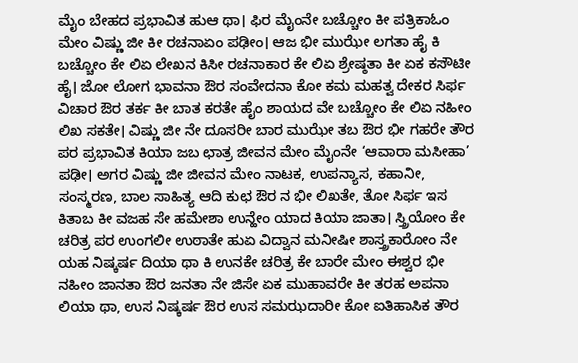ಮೈಂ ಬೇಹದ ಪ್ರಭಾವಿತ ಹುಆ ಥಾ। ಫಿರ ಮೈಂನೇ ಬಚ್ಚೋಂ ಕೀ ಪತ್ರಿಕಾಓಂ ಮೇಂ ವಿಷ್ಣು ಜೀ ಕೀ ರಚನಾಏಂ ಪಢೀಂ। ಆಜ ಭೀ ಮುಝೇ ಲಗತಾ ಹೈ ಕಿ ಬಚ್ಚೋಂ ಕೇ ಲಿಏ ಲೇಖನ ಕಿಸೀ ರಚನಾಕಾರ ಕೇ ಲಿಏ ಶ್ರೇಷ್ಠತಾ ಕೀ ಏಕ ಕಸೌಟೀ ಹೈ। ಜೋ ಲೋಗ ಭಾವನಾ ಔರ ಸಂವೇದನಾ ಕೋ ಕಮ ಮಹತ್ವ ದೇಕರ ಸಿರ್ಫ ವಿಚಾರ ಔರ ತರ್ಕ ಕೀ ಬಾತ ಕರತೇ ಹೈಂ ಶಾಯದ ವೇ ಬಚ್ಚೋಂ ಕೇ ಲಿಏ ನಹೀಂ ಲಿಖ ಸಕತೇ। ವಿಷ್ಣು ಜೀ ನೇ ದೂಸರೀ ಬಾರ ಮುಝೇ ತಬ ಔರ ಭೀ ಗಹರೇ ತೌರ ಪರ ಪ್ರಭಾವಿತ ಕಿಯಾ ಜಬ ಛಾತ್ರ ಜೀವನ ಮೇಂ ಮೈಂನೇ ‘ಆವಾರಾ ಮಸೀಹಾ’ ಪಢೀ। ಅಗರ ವಿಷ್ಣು ಜೀ ಜೀವನ ಮೇಂ ನಾಟಕ, ಉಪನ್ಯಾಸ, ಕಹಾನೀ, ಸಂಸ್ಮರಣ, ಬಾಲ ಸಾಹಿತ್ಯ ಆದಿ ಕುಛ ಔರ ನ ಭೀ ಲಿಖತೇ, ತೋ ಸಿರ್ಫ ಇಸ ಕಿತಾಬ ಕೀ ವಜಹ ಸೇ ಹಮೇಶಾ ಉನ್ಹೇಂ ಯಾದ ಕಿಯಾ ಜಾತಾ। ಸ್ತ್ರಿಯೋಂ ಕೇ ಚರಿತ್ರ ಪರ ಉಂಗಲೀ ಉಠಾತೇ ಹುಏ ವಿದ್ವಾನ ಮನೀಷೀ ಶಾಸ್ತ್ರಕಾರೋಂ ನೇ ಯಹ ನಿಷ್ಕರ್ಷ ದಿಯಾ ಥಾ ಕಿ ಉನಕೇ ಚರಿತ್ರ ಕೇ ಬಾರೇ ಮೇಂ ಈಶ್ವರ ಭೀ ನಹೀಂ ಜಾನತಾ ಔರ ಜನತಾ ನೇ ಜಿಸೇ ಏಕ ಮುಹಾವರೇ ಕೀ ತರಹ ಅಪನಾ ಲಿಯಾ ಥಾ, ಉಸ ನಿಷ್ಕರ್ಷ ಔರ ಉಸ ಸಮಝದಾರೀ ಕೋ ಐತಿಹಾಸಿಕ ತೌರ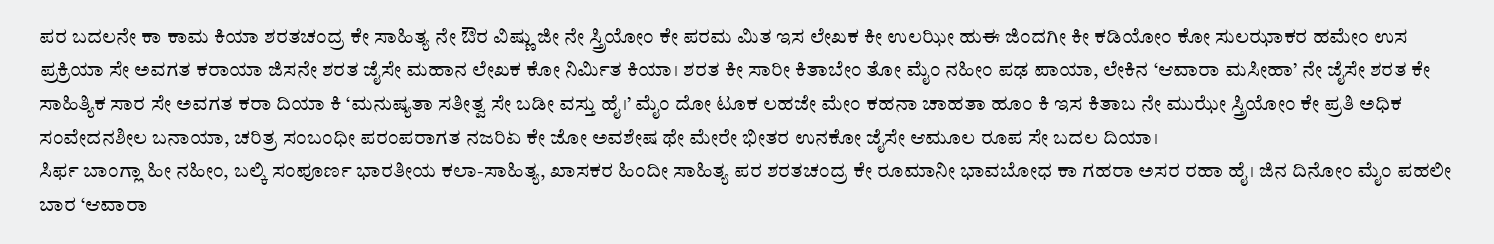ಪರ ಬದಲನೇ ಕಾ ಕಾಮ ಕಿಯಾ ಶರತಚಂದ್ರ ಕೇ ಸಾಹಿತ್ಯ ನೇ ಔರ ವಿಷ್ಣು ಜೀ ನೇ ಸ್ತ್ರಿಯೋಂ ಕೇ ಪರಮ ಮಿತ ಇಸ ಲೇಖಕ ಕೀ ಉಲಝೀ ಹುಈ ಜಿಂದಗೀ ಕೀ ಕಡಿಯೋಂ ಕೋ ಸುಲಝಾಕರ ಹಮೇಂ ಉಸ ಪ್ರಕ್ರಿಯಾ ಸೇ ಅವಗತ ಕರಾಯಾ ಜಿಸನೇ ಶರತ ಜೈಸೇ ಮಹಾನ ಲೇಖಕ ಕೋ ನಿರ್ಮಿತ ಕಿಯಾ। ಶರತ ಕೀ ಸಾರೀ ಕಿತಾಬೇಂ ತೋ ಮೈಂ ನಹೀಂ ಪಢ ಪಾಯಾ, ಲೇಕಿನ ‘ಆವಾರಾ ಮಸೀಹಾ’ ನೇ ಜೈಸೇ ಶರತ ಕೇ ಸಾಹಿತ್ಯಿಕ ಸಾರ ಸೇ ಅವಗತ ಕರಾ ದಿಯಾ ಕಿ ‘ಮನುಷ್ಯತಾ ಸತೀತ್ವ ಸೇ ಬಡೀ ವಸ್ತು ಹೈ।’ ಮೈಂ ದೋ ಟೂಕ ಲಹಜೇ ಮೇಂ ಕಹನಾ ಚಾಹತಾ ಹೂಂ ಕಿ ಇಸ ಕಿತಾಬ ನೇ ಮುಝೇ ಸ್ತ್ರಿಯೋಂ ಕೇ ಪ್ರತಿ ಅಧಿಕ ಸಂವೇದನಶೀಲ ಬನಾಯಾ, ಚರಿತ್ರ ಸಂಬಂಧೀ ಪರಂಪರಾಗತ ನಜರಿಏ ಕೇ ಜೋ ಅವಶೇಷ ಥೇ ಮೇರೇ ಭೀತರ ಉನಕೋ ಜೈಸೇ ಆಮೂಲ ರೂಪ ಸೇ ಬದಲ ದಿಯಾ।
ಸಿರ್ಫ ಬಾಂಗ್ಲಾ ಹೀ ನಹೀಂ, ಬಲ್ಕಿ ಸಂಪೂರ್ಣ ಭಾರತೀಯ ಕಲಾ-ಸಾಹಿತ್ಯ, ಖಾಸಕರ ಹಿಂದೀ ಸಾಹಿತ್ಯ ಪರ ಶರತಚಂದ್ರ ಕೇ ರೂಮಾನೀ ಭಾವಬೋಧ ಕಾ ಗಹರಾ ಅಸರ ರಹಾ ಹೈ। ಜಿನ ದಿನೋಂ ಮೈಂ ಪಹಲೀ ಬಾರ ‘ಆವಾರಾ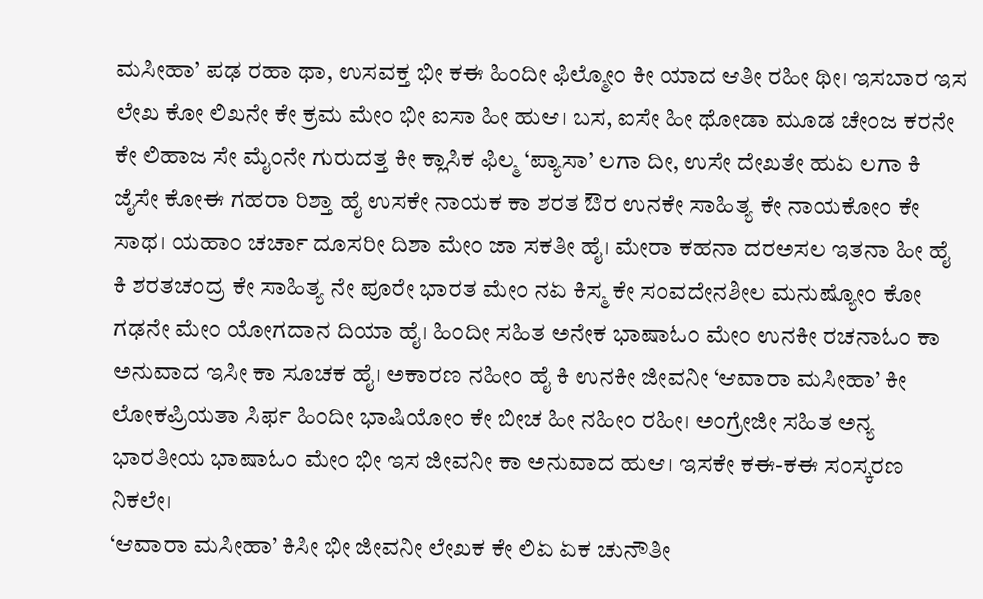ಮಸೀಹಾ’ ಪಢ ರಹಾ ಥಾ, ಉಸವಕ್ತ ಭೀ ಕಈ ಹಿಂದೀ ಫಿಲ್ಮೋಂ ಕೀ ಯಾದ ಆತೀ ರಹೀ ಥೀ। ಇಸಬಾರ ಇಸ ಲೇಖ ಕೋ ಲಿಖನೇ ಕೇ ಕ್ರಮ ಮೇಂ ಭೀ ಐಸಾ ಹೀ ಹುಆ। ಬಸ, ಐಸೇ ಹೀ ಥೋಡಾ ಮೂಡ ಚೇಂಜ ಕರನೇ ಕೇ ಲಿಹಾಜ ಸೇ ಮೈಂನೇ ಗುರುದತ್ತ ಕೀ ಕ್ಲಾಸಿಕ ಫಿಲ್ಮ ‘ಪ್ಯಾಸಾ’ ಲಗಾ ದೀ, ಉಸೇ ದೇಖತೇ ಹುಏ ಲಗಾ ಕಿ ಜೈಸೇ ಕೋಈ ಗಹರಾ ರಿಶ್ತಾ ಹೈ ಉಸಕೇ ನಾಯಕ ಕಾ ಶರತ ಔರ ಉನಕೇ ಸಾಹಿತ್ಯ ಕೇ ನಾಯಕೋಂ ಕೇ ಸಾಥ। ಯಹಾಂ ಚರ್ಚಾ ದೂಸರೀ ದಿಶಾ ಮೇಂ ಜಾ ಸಕತೀ ಹೈ। ಮೇರಾ ಕಹನಾ ದರಅಸಲ ಇತನಾ ಹೀ ಹೈ ಕಿ ಶರತಚಂದ್ರ ಕೇ ಸಾಹಿತ್ಯ ನೇ ಪೂರೇ ಭಾರತ ಮೇಂ ನಏ ಕಿಸ್ಮ ಕೇ ಸಂವದೇನಶೀಲ ಮನುಷ್ಯೋಂ ಕೋ ಗಢನೇ ಮೇಂ ಯೋಗದಾನ ದಿಯಾ ಹೈ। ಹಿಂದೀ ಸಹಿತ ಅನೇಕ ಭಾಷಾಓಂ ಮೇಂ ಉನಕೀ ರಚನಾಓಂ ಕಾ ಅನುವಾದ ಇಸೀ ಕಾ ಸೂಚಕ ಹೈ। ಅಕಾರಣ ನಹೀಂ ಹೈ ಕಿ ಉನಕೀ ಜೀವನೀ ‘ಆವಾರಾ ಮಸೀಹಾ’ ಕೀ ಲೋಕಪ್ರಿಯತಾ ಸಿರ್ಫ ಹಿಂದೀ ಭಾಷಿಯೋಂ ಕೇ ಬೀಚ ಹೀ ನಹೀಂ ರಹೀ। ಅಂಗ್ರೇಜೀ ಸಹಿತ ಅನ್ಯ ಭಾರತೀಯ ಭಾಷಾಓಂ ಮೇಂ ಭೀ ಇಸ ಜೀವನೀ ಕಾ ಅನುವಾದ ಹುಆ। ಇಸಕೇ ಕಈ-ಕಈ ಸಂಸ್ಕರಣ ನಿಕಲೇ।
‘ಆವಾರಾ ಮಸೀಹಾ’ ಕಿಸೀ ಭೀ ಜೀವನೀ ಲೇಖಕ ಕೇ ಲಿಏ ಏಕ ಚುನೌತೀ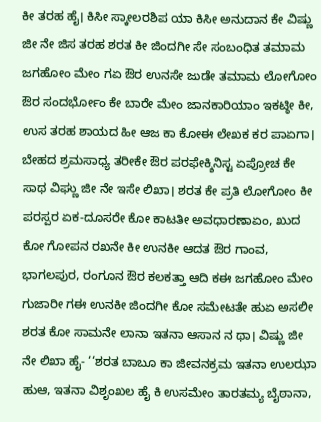ಕೀ ತರಹ ಹೈ। ಕಿಸೀ ಸ್ಕಾೕಲರಶಿಪ ಯಾ ಕಿಸೀ ಅನುದಾನ ಕೇ ವಿಷ್ಣು ಜೀ ನೇ ಜಿಸ ತರಹ ಶರತ ಕೀ ಜಿಂದಗೀ ಸೇ ಸಂಬಂಧಿತ ತಮಾಮ ಜಗಹೋಂ ಮೇಂ ಗಏ ಔರ ಉನಸೇ ಜುಡೇ ತಮಾಮ ಲೋಗೋಂ ಔರ ಸಂದರ್ಭೋಂ ಕೇ ಬಾರೇ ಮೇಂ ಜಾನಕಾರಿಯಾಂ ಇಕಟ್ಠೀ ಕೀ, ಉಸ ತರಹ ಶಾಯದ ಹೀ ಆಜ ಕಾ ಕೋಈ ಲೇಖಕ ಕರ ಪಾಏಗಾ। ಬೇಹದ ಶ್ರಮಸಾಧ್ಯ ತರೀಕೇ ಔರ ಪರಫೇಕ್ಶಿನಿಸ್ಟ ಏಪ್ರೋಚ ಕೇ ಸಾಥ ವಿಘ್ಣು ಜೀ ನೇ ಇಸೇ ಲಿಖಾ। ಶರತ ಕೇ ಪ್ರತಿ ಲೋಗೋಂ ಕೀ ಪರಸ್ಪರ ಏಕ-ದೂಸರೇ ಕೋ ಕಾಟತೀ ಅವಧಾರಣಾಏಂ, ಖುದ ಕೋ ಗೋಪನ ರಖನೇ ಕೀ ಉನಕೀ ಆದತ ಔರ ಗಾಂವ, ಭಾಗಲಪುರ, ರಂಗೂನ ಔರ ಕಲಕತ್ತಾ ಆದಿ ಕಈ ಜಗಹೋಂ ಮೇಂ ಗುಜಾರೀ ಗಈ ಉನಕೀ ಜಿಂದಗೀ ಕೋ ಸಮೇಟತೇ ಹುಏ ಅಸಲೀ ಶರತ ಕೋ ಸಾಮನೇ ಲಾನಾ ಇತನಾ ಆಸಾನ ನ ಥಾ। ವಿಷ್ಣು ಜೀ ನೇ ಲಿಖಾ ಹೈ- ‘‘ಶರತ ಬಾಬೂ ಕಾ ಜೀವನಕ್ರಮ ಇತನಾ ಉಲಝಾ ಹುಆ, ಇತನಾ ವಿಶೃಂಖಲ ಹೈ ಕಿ ಉಸಮೇಂ ತಾರತಮ್ಯ ಬೈಠಾನಾ,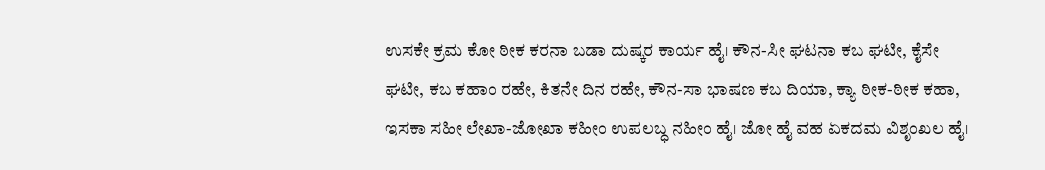ಉಸಕೇ ಕ್ರಮ ಕೋ ಠೀಕ ಕರನಾ ಬಡಾ ದುಷ್ಕರ ಕಾರ್ಯ ಹೈ। ಕೌನ-ಸೀ ಘಟನಾ ಕಬ ಘಟೀ, ಕೈಸೇ ಘಟೀ, ಕಬ ಕಹಾಂ ರಹೇ, ಕಿತನೇ ದಿನ ರಹೇ, ಕೌನ-ಸಾ ಭಾಷಣ ಕಬ ದಿಯಾ, ಕ್ಯಾ ಠೀಕ-ಠೀಕ ಕಹಾ, ಇಸಕಾ ಸಹೀ ಲೇಖಾ-ಜೋಖಾ ಕಹೀಂ ಉಪಲಬ್ಧ ನಹೀಂ ಹೈ। ಜೋ ಹೈ ವಹ ಏಕದಮ ವಿಶೃಂಖಲ ಹೈ।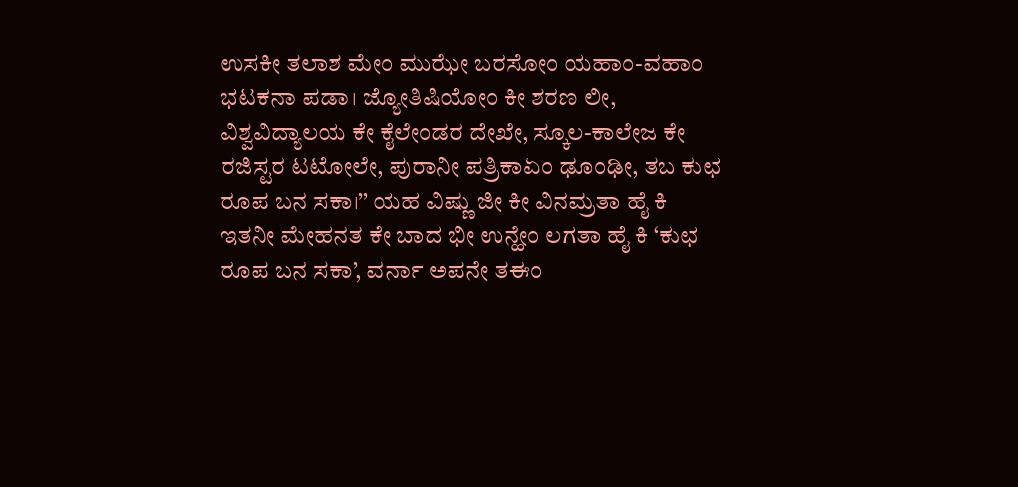ಉಸಕೀ ತಲಾಶ ಮೇಂ ಮುಝೇ ಬರಸೋಂ ಯಹಾಂ-ವಹಾಂ ಭಟಕನಾ ಪಡಾ। ಜ್ಯೋತಿಷಿಯೋಂ ಕೀ ಶರಣ ಲೀ, ವಿಶ್ವವಿದ್ಯಾಲಯ ಕೇ ಕೈಲೇಂಡರ ದೇಖೇ, ಸ್ಕೂಲ-ಕಾಲೇಜ ಕೇ ರಜಿಸ್ಟರ ಟಟೋಲೇ, ಪುರಾನೀ ಪತ್ರಿಕಾಏಂ ಢೂಂಢೀ, ತಬ ಕುಛ ರೂಪ ಬನ ಸಕಾ।’’ ಯಹ ವಿಷ್ಣು ಜೀ ಕೀ ವಿನಮ್ರತಾ ಹೈ ಕಿ ಇತನೀ ಮೇಹನತ ಕೇ ಬಾದ ಭೀ ಉನ್ಹೇಂ ಲಗತಾ ಹೈ ಕಿ ‘ಕುಛ ರೂಪ ಬನ ಸಕಾ’, ವರ್ನಾ ಅಪನೇ ತಈಂ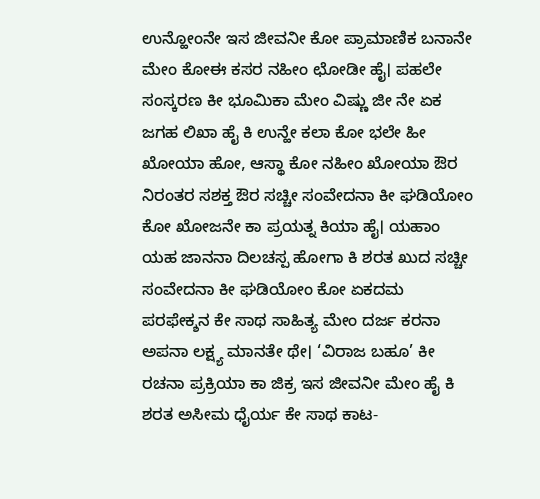ಉನ್ಹೋಂನೇ ಇಸ ಜೀವನೀ ಕೋ ಪ್ರಾಮಾಣಿಕ ಬನಾನೇ ಮೇಂ ಕೋಈ ಕಸರ ನಹೀಂ ಛೋಡೀ ಹೈ। ಪಹಲೇ ಸಂಸ್ಕರಣ ಕೀ ಭೂಮಿಕಾ ಮೇಂ ವಿಷ್ಣು ಜೀ ನೇ ಏಕ ಜಗಹ ಲಿಖಾ ಹೈ ಕಿ ಉನ್ಹೇ ಕಲಾ ಕೋ ಭಲೇ ಹೀ ಖೋಯಾ ಹೋ, ಆಸ್ಥಾ ಕೋ ನಹೀಂ ಖೋಯಾ ಔರ ನಿರಂತರ ಸಶಕ್ತ ಔರ ಸಚ್ಚೀ ಸಂವೇದನಾ ಕೀ ಘಡಿಯೋಂ ಕೋ ಖೋಜನೇ ಕಾ ಪ್ರಯತ್ನ ಕಿಯಾ ಹೈ। ಯಹಾಂ ಯಹ ಜಾನನಾ ದಿಲಚಸ್ಪ ಹೋಗಾ ಕಿ ಶರತ ಖುದ ಸಚ್ಚೀ ಸಂವೇದನಾ ಕೀ ಘಡಿಯೋಂ ಕೋ ಏಕದಮ ಪರಫೇಕ್ಶನ ಕೇ ಸಾಥ ಸಾಹಿತ್ಯ ಮೇಂ ದರ್ಜ ಕರನಾ ಅಪನಾ ಲಕ್ಷ್ಯ ಮಾನತೇ ಥೇ। ‘ವಿರಾಜ ಬಹೂ’ ಕೀ ರಚನಾ ಪ್ರಕ್ರಿಯಾ ಕಾ ಜಿಕ್ರ ಇಸ ಜೀವನೀ ಮೇಂ ಹೈ ಕಿ ಶರತ ಅಸೀಮ ಧೈರ್ಯ ಕೇ ಸಾಥ ಕಾಟ-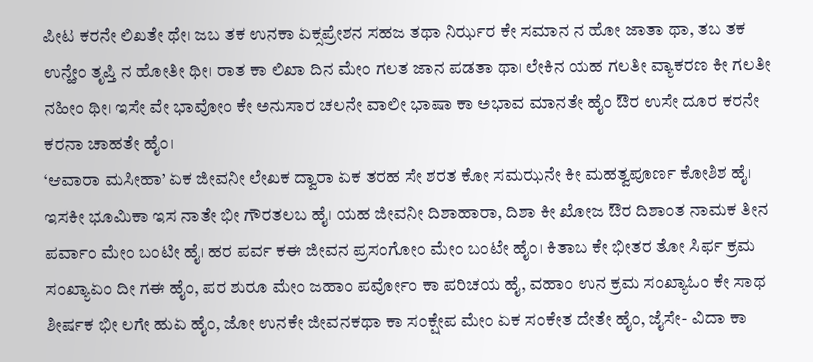ಪೀಟ ಕರನೇ ಲಿಖತೇ ಥೇ। ಜಬ ತಕ ಉನಕಾ ಏಕ್ಸಪ್ರೇಶನ ಸಹಜ ತಥಾ ನಿರ್ಝರ ಕೇ ಸಮಾನ ನ ಹೋ ಜಾತಾ ಥಾ, ತಬ ತಕ ಉನ್ಹೇಂ ತೃಪ್ತಿ ನ ಹೋತೀ ಥೀ। ರಾತ ಕಾ ಲಿಖಾ ದಿನ ಮೇಂ ಗಲತ ಜಾನ ಪಡತಾ ಥಾ। ಲೇಕಿನ ಯಹ ಗಲತೀ ವ್ಯಾಕರಣ ಕೀ ಗಲತೀ ನಹೀಂ ಥೀ। ಇಸೇ ವೇ ಭಾವೋಂ ಕೇ ಅನುಸಾರ ಚಲನೇ ವಾಲೀ ಭಾಷಾ ಕಾ ಅಭಾವ ಮಾನತೇ ಹೈಂ ಔರ ಉಸೇ ದೂರ ಕರನೇ ಕರನಾ ಚಾಹತೇ ಹೈಂ।
‘ಆವಾರಾ ಮಸೀಹಾ’ ಏಕ ಜೀವನೀ ಲೇಖಕ ದ್ವಾರಾ ಏಕ ತರಹ ಸೇ ಶರತ ಕೋ ಸಮಝನೇ ಕೀ ಮಹತ್ವಪೂರ್ಣ ಕೋಶಿಶ ಹೈ। ಇಸಕೀ ಭೂಮಿಕಾ ಇಸ ನಾತೇ ಭೀ ಗೌರತಲಬ ಹೈ। ಯಹ ಜೀವನೀ ದಿಶಾಹಾರಾ, ದಿಶಾ ಕೀ ಖೋಜ ಔರ ದಿಶಾಂತ ನಾಮಕ ತೀನ ಪರ್ವಾಂ ಮೇಂ ಬಂಟೀ ಹೈ। ಹರ ಪರ್ವ ಕಈ ಜೀವನ ಪ್ರಸಂಗೋಂ ಮೇಂ ಬಂಟೇ ಹೈಂ। ಕಿತಾಬ ಕೇ ಭೀತರ ತೋ ಸಿರ್ಫ ಕ್ರಮ ಸಂಖ್ಯಾಏಂ ದೀ ಗಈ ಹೈಂ, ಪರ ಶುರೂ ಮೇಂ ಜಹಾಂ ಪರ್ವೋಂ ಕಾ ಪರಿಚಯ ಹೈ, ವಹಾಂ ಉನ ಕ್ರಮ ಸಂಖ್ಯಾಓಂ ಕೇ ಸಾಥ ಶೀರ್ಷಕ ಭೀ ಲಗೇ ಹುಏ ಹೈಂ, ಜೋ ಉನಕೇ ಜೀವನಕಥಾ ಕಾ ಸಂಕ್ಷೇಪ ಮೇಂ ಏಕ ಸಂಕೇತ ದೇತೇ ಹೈಂ, ಜೈಸೇ- ವಿದಾ ಕಾ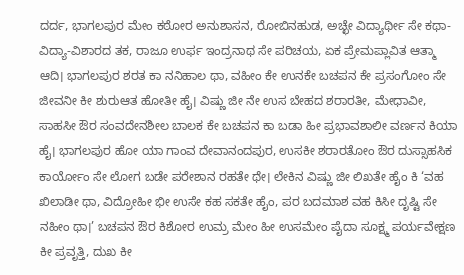ದರ್ದ, ಭಾಗಲಪುರ ಮೇಂ ಕಠೋರ ಅನುಶಾಸನ, ರೋಬಿನಹುಡ, ಅಚ್ಛೇ ವಿದ್ಯಾರ್ಥೀ ಸೇ ಕಥಾ-ವಿದ್ಯಾ-ವಿಶಾರದ ತಕ, ರಾಜೂ ಉರ್ಫ ಇಂದ್ರನಾಥ ಸೇ ಪರಿಚಯ, ಏಕ ಪ್ರೇಮಪ್ಲಾವಿತ ಆತ್ಮಾ ಆದಿ। ಭಾಗಲಪುರ ಶರತ ಕಾ ನನಿಹಾಲ ಥಾ, ವಹೀಂ ಕೇ ಉನಕೇ ಬಚಪನ ಕೇ ಪ್ರಸಂಗೋಂ ಸೇ ಜೀವನೀ ಕೀ ಶುರುಆತ ಹೋತೀ ಹೈ। ವಿಷ್ಣು ಜೀ ನೇ ಉಸ ಬೇಹದ ಶರಾರತೀ, ಮೇಧಾವೀ, ಸಾಹಸೀ ಔರ ಸಂವದೇನಶೀಲ ಬಾಲಕ ಕೇ ಬಚಪನ ಕಾ ಬಡಾ ಹೀ ಪ್ರಭಾವಶಾಲೀ ವರ್ಣನ ಕಿಯಾ ಹೈ। ಭಾಗಲಪುರ ಹೋ ಯಾ ಗಾಂವ ದೇವಾನಂದಪುರ, ಉಸಕೀ ಶರಾರತೋಂ ಔರ ದುಸ್ಸಾಹಸಿಕ ಕಾರ್ಯೋಂ ಸೇ ಲೋಗ ಬಡೇ ಪರೇಶಾನ ರಹತೇ ಥೇ। ಲೇಕಿನ ವಿಷ್ಣು ಜೀ ಲಿಖತೇ ಹೈಂ ಕಿ ‘ವಹ ಖಿಲಾಡೀ ಥಾ, ವಿದ್ರೋಹೀ ಭೀ ಉಸೇ ಕಹ ಸಕತೇ ಹೈಂ, ಪರ ಬದಮಾಶ ವಹ ಕಿಸೀ ದೃಷ್ಟಿ ಸೇ ನಹೀಂ ಥಾ।’ ಬಚಪನ ಔರ ಕಿಶೋರ ಉಮ್ರ ಮೇಂ ಹೀ ಉಸಮೇಂ ಪೈದಾ ಸೂಕ್ಷ್ಮ ಪರ್ಯವೇಕ್ಷಣ ಕೀ ಪ್ರವೃತ್ತಿ, ದುಖ ಕೀ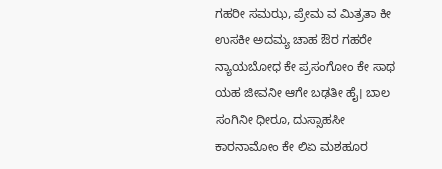ಗಹರೀ ಸಮಝ, ಪ್ರೇಮ ವ ಮಿತ್ರತಾ ಕೀ ಉಸಕೀ ಅದಮ್ಯ ಚಾಹ ಔರ ಗಹರೇ ನ್ಯಾಯಬೋಧ ಕೇ ಪ್ರಸಂಗೋಂ ಕೇ ಸಾಥ ಯಹ ಜೀವನೀ ಆಗೇ ಬಢತೀ ಹೈ। ಬಾಲ ಸಂಗಿನೀ ಧೀರೂ, ದುಸ್ಸಾಹಸೀ ಕಾರನಾಮೋಂ ಕೇ ಲಿಏ ಮಶಹೂರ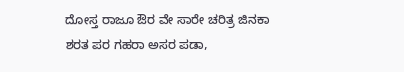ದೋಸ್ತ ರಾಜೂ ಔರ ವೇ ಸಾರೇ ಚರಿತ್ರ ಜಿನಕಾ ಶರತ ಪರ ಗಹರಾ ಅಸರ ಪಡಾ,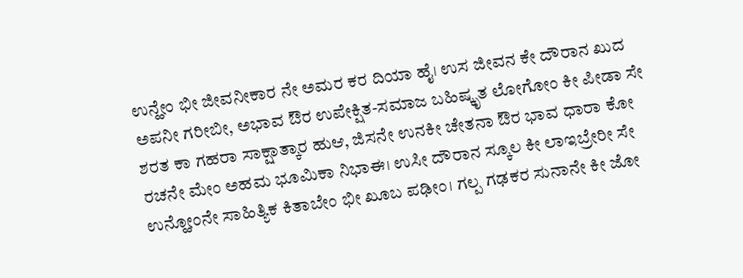ಉನ್ಹೇಂ ಭೀ ಜೀವನೀಕಾರ ನೇ ಅಮರ ಕರ ದಿಯಾ ಹೈ। ಉಸ ಜೀವನ ಕೇ ದೌರಾನ ಖುದ ಅಪನೀ ಗರೀಬೀ, ಅಭಾವ ಔರ ಉಪೇಕ್ಷಿತ-ಸಮಾಜ ಬಹಿಷ್ಕೃತ ಲೋಗೋಂ ಕೀ ಪೀಡಾ ಸೇ ಶರತ ಕಾ ಗಹರಾ ಸಾಕ್ಷಾತ್ಕಾರ ಹುಆ, ಜಿಸನೇ ಉನಕೀ ಚೇತನಾ ಔರ ಭಾವ ಧಾರಾ ಕೋ ರಚನೇ ಮೇಂ ಅಹಮ ಭೂಮಿಕಾ ನಿಭಾಈ। ಉಸೀ ದೌರಾನ ಸ್ಕೂಲ ಕೀ ಲಾಇಬ್ರೇರೀ ಸೇ ಉನ್ಹೋಂನೇ ಸಾಹಿತ್ಯಿಕ ಕಿತಾಬೇಂ ಭೀ ಖೂಬ ಪಢೀಂ। ಗಲ್ಪ ಗಢಕರ ಸುನಾನೇ ಕೀ ಜೋ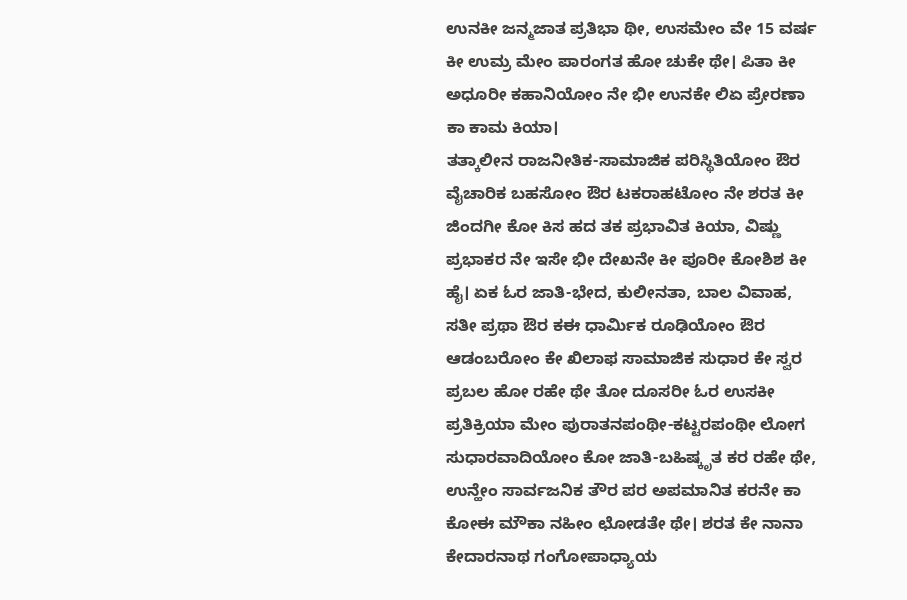ಉನಕೀ ಜನ್ಮಜಾತ ಪ್ರತಿಭಾ ಥೀ, ಉಸಮೇಂ ವೇ 15 ವರ್ಷ ಕೀ ಉಮ್ರ ಮೇಂ ಪಾರಂಗತ ಹೋ ಚುಕೇ ಥೇ। ಪಿತಾ ಕೀ ಅಧೂರೀ ಕಹಾನಿಯೋಂ ನೇ ಭೀ ಉನಕೇ ಲಿಏ ಪ್ರೇರಣಾ ಕಾ ಕಾಮ ಕಿಯಾ।
ತತ್ಕಾಲೀನ ರಾಜನೀತಿಕ-ಸಾಮಾಜಿಕ ಪರಿಸ್ಥಿತಿಯೋಂ ಔರ ವೈಚಾರಿಕ ಬಹಸೋಂ ಔರ ಟಕರಾಹಟೋಂ ನೇ ಶರತ ಕೀ ಜಿಂದಗೀ ಕೋ ಕಿಸ ಹದ ತಕ ಪ್ರಭಾವಿತ ಕಿಯಾ, ವಿಷ್ಣು ಪ್ರಭಾಕರ ನೇ ಇಸೇ ಭೀ ದೇಖನೇ ಕೀ ಪೂರೀ ಕೋಶಿಶ ಕೀ ಹೈ। ಏಕ ಓರ ಜಾತಿ-ಭೇದ, ಕುಲೀನತಾ, ಬಾಲ ವಿವಾಹ, ಸತೀ ಪ್ರಥಾ ಔರ ಕಈ ಧಾರ್ಮಿಕ ರೂಢಿಯೋಂ ಔರ ಆಡಂಬರೋಂ ಕೇ ಖಿಲಾಫ ಸಾಮಾಜಿಕ ಸುಧಾರ ಕೇ ಸ್ವರ ಪ್ರಬಲ ಹೋ ರಹೇ ಥೇ ತೋ ದೂಸರೀ ಓರ ಉಸಕೀ ಪ್ರತಿಕ್ರಿಯಾ ಮೇಂ ಪುರಾತನಪಂಥೀ-ಕಟ್ಟರಪಂಥೀ ಲೋಗ ಸುಧಾರವಾದಿಯೋಂ ಕೋ ಜಾತಿ-ಬಹಿಷ್ಕೃತ ಕರ ರಹೇ ಥೇ, ಉನ್ಹೇಂ ಸಾರ್ವಜನಿಕ ತೌರ ಪರ ಅಪಮಾನಿತ ಕರನೇ ಕಾ ಕೋಈ ಮೌಕಾ ನಹೀಂ ಛೋಡತೇ ಥೇ। ಶರತ ಕೇ ನಾನಾ ಕೇದಾರನಾಥ ಗಂಗೋಪಾಧ್ಯಾಯ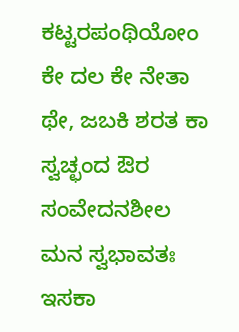ಕಟ್ಟರಪಂಥಿಯೋಂ ಕೇ ದಲ ಕೇ ನೇತಾ ಥೇ, ಜಬಕಿ ಶರತ ಕಾ ಸ್ವಚ್ಛಂದ ಔರ ಸಂವೇದನಶೀಲ ಮನ ಸ್ವಭಾವತಃ ಇಸಕಾ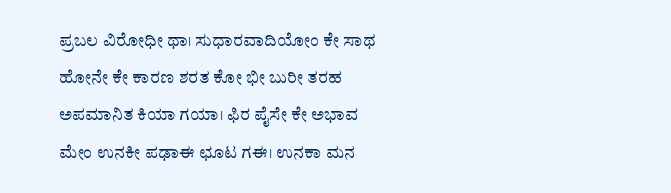ಪ್ರಬಲ ವಿರೋಧೀ ಥಾ। ಸುಧಾರವಾದಿಯೋಂ ಕೇ ಸಾಥ ಹೋನೇ ಕೇ ಕಾರಣ ಶರತ ಕೋ ಭೀ ಬುರೀ ತರಹ ಅಪಮಾನಿತ ಕಿಯಾ ಗಯಾ। ಫಿರ ಪೈಸೇ ಕೇ ಅಭಾವ ಮೇಂ ಉನಕೀ ಪಢಾಈ ಛೂಟ ಗಈ। ಉನಕಾ ಮನ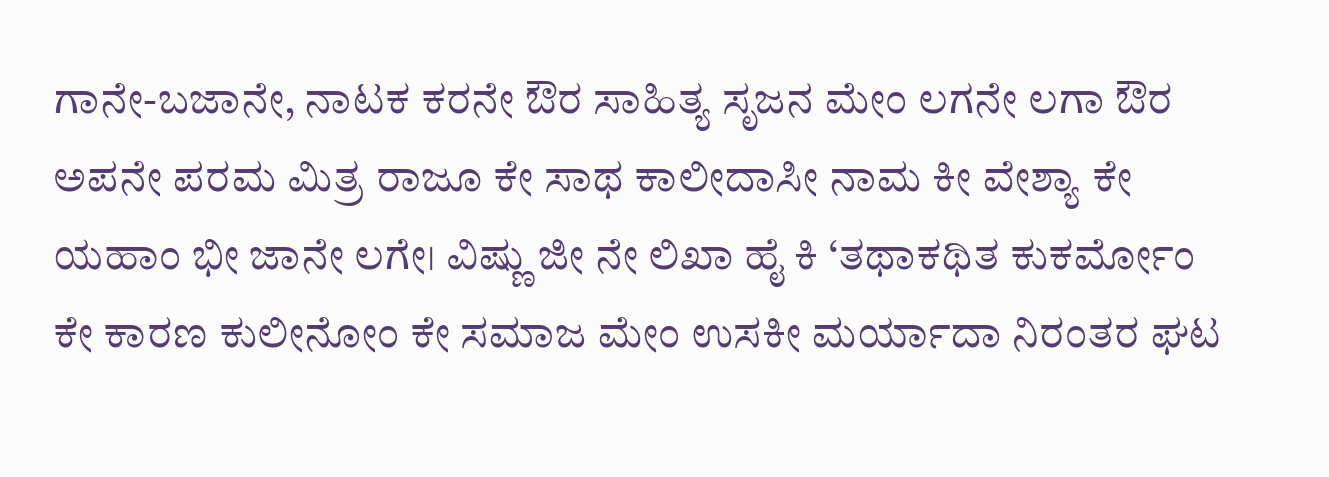ಗಾನೇ-ಬಜಾನೇ, ನಾಟಕ ಕರನೇ ಔರ ಸಾಹಿತ್ಯ ಸೃಜನ ಮೇಂ ಲಗನೇ ಲಗಾ ಔರ ಅಪನೇ ಪರಮ ಮಿತ್ರ ರಾಜೂ ಕೇ ಸಾಥ ಕಾಲೀದಾಸೀ ನಾಮ ಕೀ ವೇಶ್ಯಾ ಕೇ ಯಹಾಂ ಭೀ ಜಾನೇ ಲಗೇ। ವಿಷ್ಣು ಜೀ ನೇ ಲಿಖಾ ಹೈ ಕಿ ‘ತಥಾಕಥಿತ ಕುಕರ್ಮೋಂ ಕೇ ಕಾರಣ ಕುಲೀನೋಂ ಕೇ ಸಮಾಜ ಮೇಂ ಉಸಕೀ ಮರ್ಯಾದಾ ನಿರಂತರ ಘಟ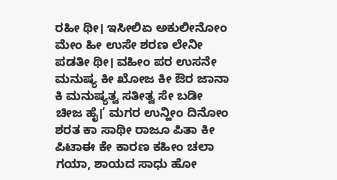ರಹೀ ಥೀ। ಇಸೀಲಿಏ ಅಕುಲೀನೋಂ ಮೇಂ ಹೀ ಉಸೇ ಶರಣ ಲೇನೀ ಪಡತೀ ಥೀ। ವಹೀಂ ಪರ ಉಸನೇ ಮನುಷ್ಯ ಕೀ ಖೋಜ ಕೀ ಔರ ಜಾನಾ ಕಿ ಮನುಷ್ಯತ್ವ ಸತೀತ್ವ ಸೇ ಬಡೀ ಚೀಜ ಹೈ।’ ಮಗರ ಉನ್ಹೀಂ ದಿನೋಂ ಶರತ ಕಾ ಸಾಥೀ ರಾಜೂ ಪಿತಾ ಕೀ ಪಿಟಾಈ ಕೇ ಕಾರಣ ಕಹೀಂ ಚಲಾ ಗಯಾ, ಶಾಯದ ಸಾಧು ಹೋ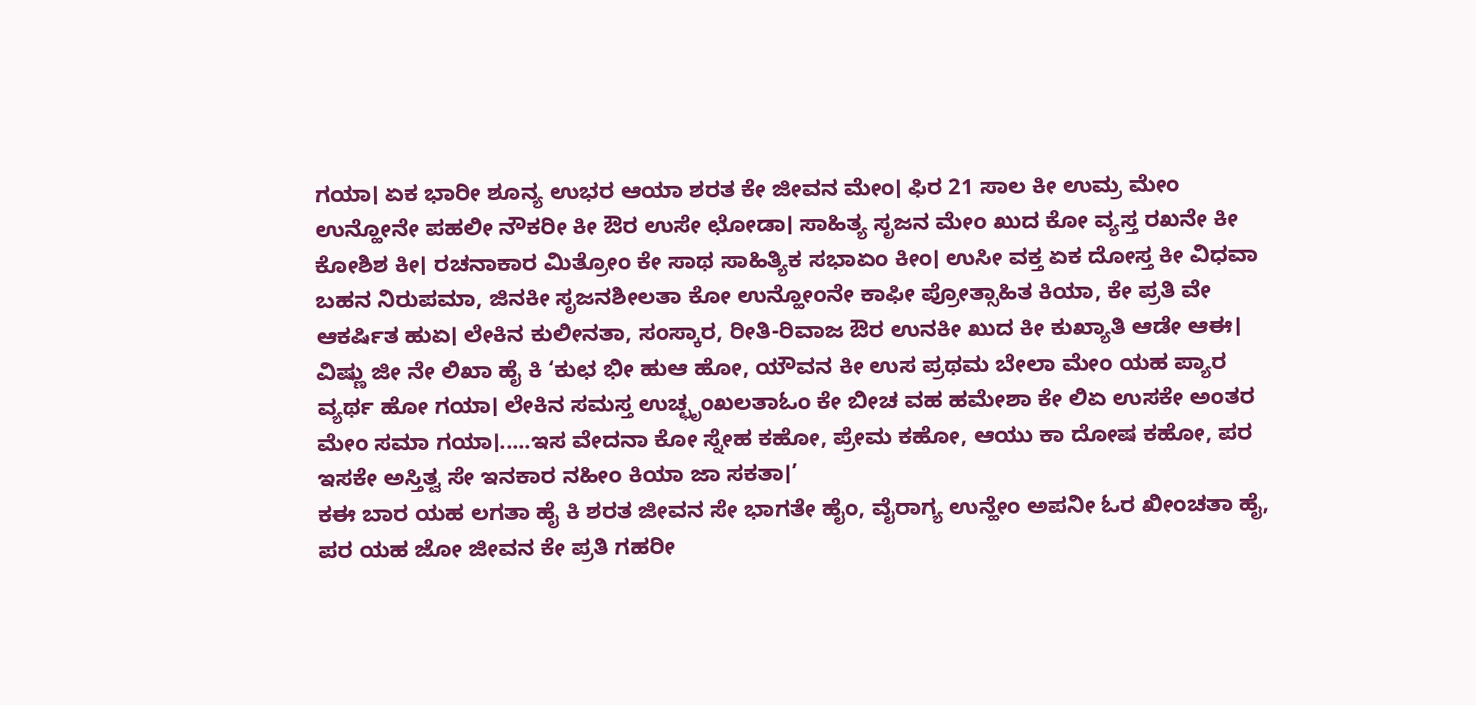ಗಯಾ। ಏಕ ಭಾರೀ ಶೂನ್ಯ ಉಭರ ಆಯಾ ಶರತ ಕೇ ಜೀವನ ಮೇಂ। ಫಿರ 21 ಸಾಲ ಕೀ ಉಮ್ರ ಮೇಂ ಉನ್ಹೋನೇ ಪಹಲೀ ನೌಕರೀ ಕೀ ಔರ ಉಸೇ ಛೋಡಾ। ಸಾಹಿತ್ಯ ಸೃಜನ ಮೇಂ ಖುದ ಕೋ ವ್ಯಸ್ತ ರಖನೇ ಕೀ ಕೋಶಿಶ ಕೀ। ರಚನಾಕಾರ ಮಿತ್ರೋಂ ಕೇ ಸಾಥ ಸಾಹಿತ್ಯಿಕ ಸಭಾಏಂ ಕೀಂ। ಉಸೀ ವಕ್ತ ಏಕ ದೋಸ್ತ ಕೀ ವಿಧವಾ ಬಹನ ನಿರುಪಮಾ, ಜಿನಕೀ ಸೃಜನಶೀಲತಾ ಕೋ ಉನ್ಹೋಂನೇ ಕಾಫೀ ಪ್ರೋತ್ಸಾಹಿತ ಕಿಯಾ, ಕೇ ಪ್ರತಿ ವೇ ಆಕರ್ಷಿತ ಹುಏ। ಲೇಕಿನ ಕುಲೀನತಾ, ಸಂಸ್ಕಾರ, ರೀತಿ-ರಿವಾಜ ಔರ ಉನಕೀ ಖುದ ಕೀ ಕುಖ್ಯಾತಿ ಆಡೇ ಆಈ। ವಿಷ್ಣು ಜೀ ನೇ ಲಿಖಾ ಹೈ ಕಿ ‘ಕುಛ ಭೀ ಹುಆ ಹೋ, ಯೌವನ ಕೀ ಉಸ ಪ್ರಥಮ ಬೇಲಾ ಮೇಂ ಯಹ ಪ್ಯಾರ ವ್ಯರ್ಥ ಹೋ ಗಯಾ। ಲೇಕಿನ ಸಮಸ್ತ ಉಚ್ಛೃಂಖಲತಾಓಂ ಕೇ ಬೀಚ ವಹ ಹಮೇಶಾ ಕೇ ಲಿಏ ಉಸಕೇ ಅಂತರ ಮೇಂ ಸಮಾ ಗಯಾ।.....ಇಸ ವೇದನಾ ಕೋ ಸ್ನೇಹ ಕಹೋ, ಪ್ರೇಮ ಕಹೋ, ಆಯು ಕಾ ದೋಷ ಕಹೋ, ಪರ ಇಸಕೇ ಅಸ್ತಿತ್ವ ಸೇ ಇನಕಾರ ನಹೀಂ ಕಿಯಾ ಜಾ ಸಕತಾ।’
ಕಈ ಬಾರ ಯಹ ಲಗತಾ ಹೈ ಕಿ ಶರತ ಜೀವನ ಸೇ ಭಾಗತೇ ಹೈಂ, ವೈರಾಗ್ಯ ಉನ್ಹೇಂ ಅಪನೀ ಓರ ಖೀಂಚತಾ ಹೈ, ಪರ ಯಹ ಜೋ ಜೀವನ ಕೇ ಪ್ರತಿ ಗಹರೀ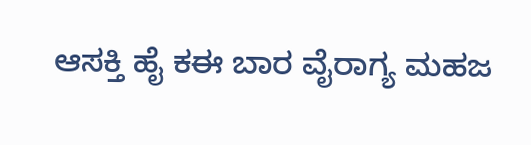ಆಸಕ್ತಿ ಹೈ ಕಈ ಬಾರ ವೈರಾಗ್ಯ ಮಹಜ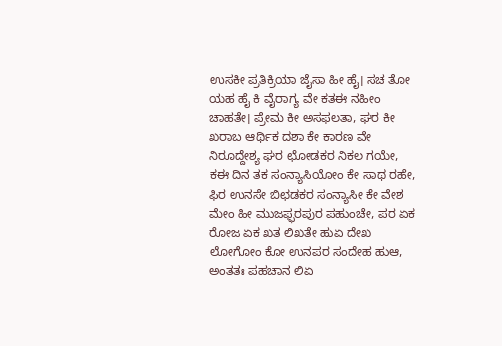ಉಸಕೀ ಪ್ರತಿಕ್ರಿಯಾ ಜೈಸಾ ಹೀ ಹೈ। ಸಚ ತೋ ಯಹ ಹೈ ಕಿ ವೈರಾಗ್ಯ ವೇ ಕತಈ ನಹೀಂ ಚಾಹತೇ। ಪ್ರೇಮ ಕೀ ಅಸಫಲತಾ, ಘರ ಕೀ ಖರಾಬ ಆರ್ಥಿಕ ದಶಾ ಕೇ ಕಾರಣ ವೇ ನಿರೂದ್ದೇಶ್ಯ ಘರ ಛೋಡಕರ ನಿಕಲ ಗಯೇ, ಕಈ ದಿನ ತಕ ಸಂನ್ಯಾಸಿಯೋಂ ಕೇ ಸಾಥ ರಹೇ, ಫಿರ ಉನಸೇ ಬಿಛಡಕರ ಸಂನ್ಯಾಸೀ ಕೇ ವೇಶ ಮೇಂ ಹೀ ಮುಜಫ್ಫರಪುರ ಪಹುಂಚೇ, ಪರ ಏಕ ರೋಜ ಏಕ ಖತ ಲಿಖತೇ ಹುಏ ದೇಖ ಲೋಗೋಂ ಕೋ ಉನಪರ ಸಂದೇಹ ಹುಆ, ಅಂತತಃ ಪಹಚಾನ ಲಿಏ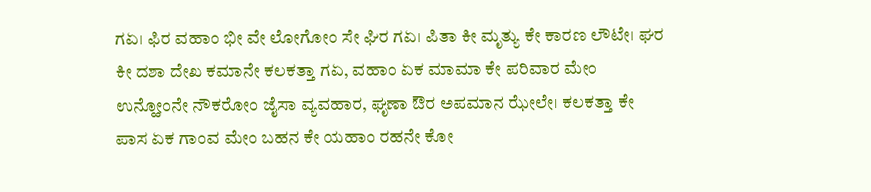ಗಏ। ಫಿರ ವಹಾಂ ಭೀ ವೇ ಲೋಗೋಂ ಸೇ ಘಿರ ಗಏ। ಪಿತಾ ಕೀ ಮೃತ್ಯು ಕೇ ಕಾರಣ ಲೌಟೇ। ಘರ ಕೀ ದಶಾ ದೇಖ ಕಮಾನೇ ಕಲಕತ್ತಾ ಗಏ, ವಹಾಂ ಏಕ ಮಾಮಾ ಕೇ ಪರಿವಾರ ಮೇಂ ಉನ್ಹೋಂನೇ ನೌಕರೋಂ ಜೈಸಾ ವ್ಯವಹಾರ, ಘೃಣಾ ಔರ ಅಪಮಾನ ಝೇಲೇ। ಕಲಕತ್ತಾ ಕೇ ಪಾಸ ಏಕ ಗಾಂವ ಮೇಂ ಬಹನ ಕೇ ಯಹಾಂ ರಹನೇ ಕೋ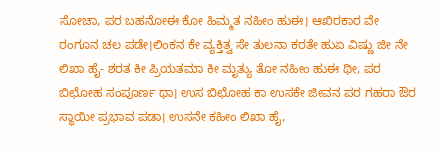ಸೋಚಾ, ಪರ ಬಹನೋಈ ಕೋ ಹಿಮ್ಮತ ನಹೀಂ ಹುಈ। ಆಖಿರಕಾರ ವೇ ರಂಗೂನ ಚಲ ಪಡೇ।ಲಿಂಕನ ಕೇ ವ್ಯಕ್ತಿತ್ವ ಸೇ ತುಲನಾ ಕರತೇ ಹುಏ ವಿಷ್ಣು ಜೀ ನೇ ಲಿಖಾ ಹೈ- ಶರತ ಕೀ ಪ್ರಿಯತಮಾ ಕೀ ಮೃತ್ಯು ತೋ ನಹೀಂ ಹುಈ ಥೀ, ಪರ ಬಿಛೋಹ ಸಂಪೂರ್ಣ ಥಾ। ಉಸ ಬಿಛೋಹ ಕಾ ಉಸಕೇ ಜೀವನ ಪರ ಗಹರಾ ಔರ ಸ್ಥಾಯೀ ಪ್ರಭಾವ ಪಡಾ। ಉಸನೇ ಕಹೀಂ ಲಿಖಾ ಹೈ,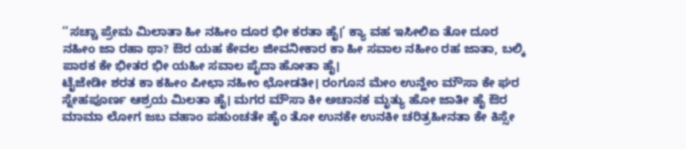‘‘ಸಚ್ಚಾ ಪ್ರೇಮ ಮಿಲಾತಾ ಹೀ ನಹೀಂ ದೂರ ಭೀ ಕರತಾ ಹೈ।’ ಕ್ಯಾ ವಹ ಇಸೀಲಿಏ ತೋ ದೂರ ನಹೀಂ ಜಾ ರಹಾ ಥಾ? ಔರ ಯಹ ಕೇವಲ ಜೀವನೀಕಾರ ಕಾ ಹೀ ಸವಾಲ ನಹೀಂ ರಹ ಜಾತಾ, ಬಲ್ಕಿ ಪಾಠಕ ಕೇ ಭೀತರ ಭೀ ಯಹೀ ಸವಾಲ ಪೈದಾ ಹೋತಾ ಹೈ।
ಟೈಜೇಡೀ ಶರತ ಕಾ ಕಹೀಂ ಪೀಛಾ ನಹೀಂ ಛೋಡತೀ। ರಂಗೂನ ಮೇಂ ಉನ್ಹೇಂ ಮೌಸಾ ಕೇ ಘರ ಸ್ನೇಹಪೂರ್ಣ ಆಶ್ರಯ ಮಿಲತಾ ಹೈ। ಮಗರ ಮೌಸಾ ಕೀ ಅಚಾನಕ ಮೃತ್ಯು ಹೋ ಜಾತೀ ಹೈ ಔರ ಮಾಮಾ ಲೋಗ ಜಬ ವಹಾಂ ಪಹುಂಚತೇ ಹೈಂ ತೋ ಉನಕೇ ಉನಕೀ ಚರಿತ್ರಹೀನತಾ ಕೇ ಕಿಸ್ಸೇ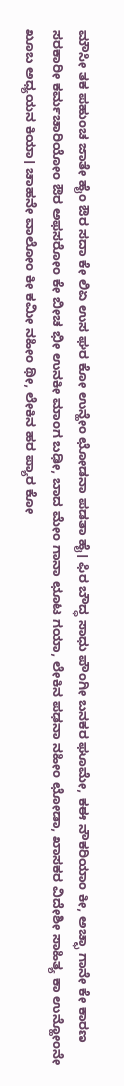ಮೌಸೀ ತಕ ಪಹುಂಚ ಜಾತೇ ಹೈಂ ಔರ ಸದಾ ಕೇ ಲಿಏ ಉಸ ಘರ ಕೋ ಉನ್ಹೇಂ ಛೋಡನಾ ಪಡತಾ ಹೈ। ಫಿರ ಬೌದ್ಧ ಸಾಧು ಪೌಂಗೀ ಬನಕರ ಘೂಮೇ, ಕಈ ನೌಕರಿಯಾಂ ಕೀ, ಅಚ್ಛಾ ಗಾನೇ ಕೇ ಕಾರಣ ಸರಕಾರೀ ಕರ್ಮಚಾರಿಯೋಂ ಔರ ಅಫಸರೋಂ ಕೇ ಬೀಚ ಭೀ ಉನಕೀ ಮಾಂಗ ಬಢೀ, ಬಾದ ಮೇಂ ಗಾನಾ ಛೂಟ ಗಯಾ, ಲೇಕಿನ ಪಢನಾ ನಹೀಂ ಛೋಡಾ, ಖಾಸಕರ ವಿದೇಶೀ ಸಾಹಿತ್ಯ ಕಾ ಉನ್ಹೋಂನೇ ಖೂಬ ಅಧ್ಯಯನ ಕಿಯಾ। ಚಾಹನೇ ವಾಲೋಂ ಕೀ ಕಮೀ ನಹೀಂ ಥೀ, ಲೇಕಿನ ಹರ ಪ್ಯಾರ ಕೋ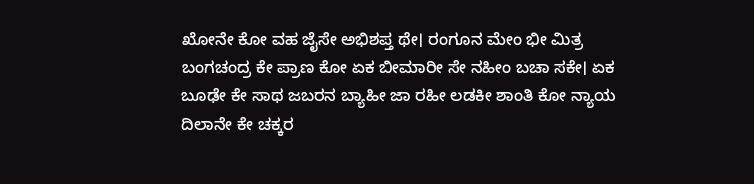ಖೋನೇ ಕೋ ವಹ ಜೈಸೇ ಅಭಿಶಪ್ತ ಥೇ। ರಂಗೂನ ಮೇಂ ಭೀ ಮಿತ್ರ ಬಂಗಚಂದ್ರ ಕೇ ಪ್ರಾಣ ಕೋ ಏಕ ಬೀಮಾರೀ ಸೇ ನಹೀಂ ಬಚಾ ಸಕೇ। ಏಕ ಬೂಢೇ ಕೇ ಸಾಥ ಜಬರನ ಬ್ಯಾಹೀ ಜಾ ರಹೀ ಲಡಕೀ ಶಾಂತಿ ಕೋ ನ್ಯಾಯ ದಿಲಾನೇ ಕೇ ಚಕ್ಕರ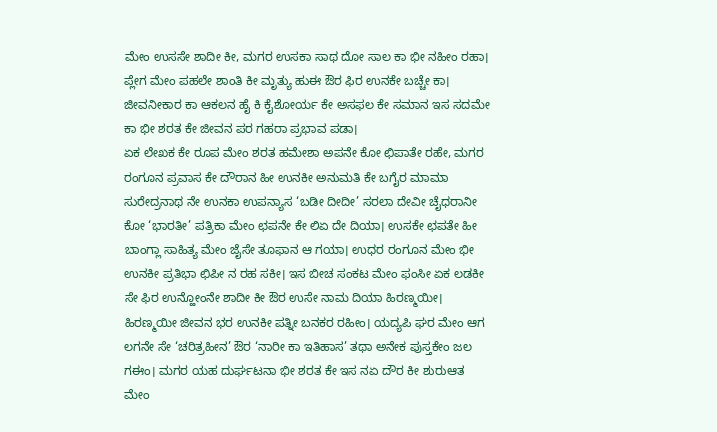ಮೇಂ ಉಸಸೇ ಶಾದೀ ಕೀ, ಮಗರ ಉಸಕಾ ಸಾಥ ದೋ ಸಾಲ ಕಾ ಭೀ ನಹೀಂ ರಹಾ। ಪ್ಲೇಗ ಮೇಂ ಪಹಲೇ ಶಾಂತಿ ಕೀ ಮೃತ್ಯು ಹುಈ ಔರ ಫಿರ ಉನಕೇ ಬಚ್ಚೇ ಕಾ। ಜೀವನೀಕಾರ ಕಾ ಆಕಲನ ಹೈ ಕಿ ಕೈಶೋರ್ಯ ಕೇ ಅಸಫಲ ಕೇ ಸಮಾನ ಇಸ ಸದಮೇ ಕಾ ಭೀ ಶರತ ಕೇ ಜೀವನ ಪರ ಗಹರಾ ಪ್ರಭಾವ ಪಡಾ।
ಏಕ ಲೇಖಕ ಕೇ ರೂಪ ಮೇಂ ಶರತ ಹಮೇಶಾ ಅಪನೇ ಕೋ ಛಿಪಾತೇ ರಹೇ, ಮಗರ ರಂಗೂನ ಪ್ರವಾಸ ಕೇ ದೌರಾನ ಹೀ ಉನಕೀ ಅನುಮತಿ ಕೇ ಬಗೈರ ಮಾಮಾ ಸುರೇದ್ರನಾಥ ನೇ ಉನಕಾ ಉಪನ್ಯಾಸ ‘ಬಡೀ ದೀದೀ’ ಸರಲಾ ದೇವೀ ಚೈಧರಾನೀ ಕೋ ‘ಭಾರತೀ’ ಪತ್ರಿಕಾ ಮೇಂ ಛಪನೇ ಕೇ ಲಿಏ ದೇ ದಿಯಾ। ಉಸಕೇ ಛಪತೇ ಹೀ ಬಾಂಗ್ಲಾ ಸಾಹಿತ್ಯ ಮೇಂ ಜೈಸೇ ತೂಫಾನ ಆ ಗಯಾ। ಉಧರ ರಂಗೂನ ಮೇಂ ಭೀ ಉನಕೀ ಪ್ರತಿಭಾ ಛಿಪೀ ನ ರಹ ಸಕೀ। ಇಸ ಬೀಚ ಸಂಕಟ ಮೇಂ ಫಂಸೀ ಏಕ ಲಡಕೀ ಸೇ ಫಿರ ಉನ್ಹೋಂನೇ ಶಾದೀ ಕೀ ಔರ ಉಸೇ ನಾಮ ದಿಯಾ ಹಿರಣ್ಮಯೀ। ಹಿರಣ್ಮಯೀ ಜೀವನ ಭರ ಉನಕೀ ಪತ್ನೀ ಬನಕರ ರಹೀಂ। ಯದ್ಯಪಿ ಘರ ಮೇಂ ಆಗ ಲಗನೇ ಸೇ ‘ಚರಿತ್ರಹೀನ’ ಔರ ‘ನಾರೀ ಕಾ ಇತಿಹಾಸ’ ತಥಾ ಅನೇಕ ಪುಸ್ತಕೇಂ ಜಲ ಗಈಂ। ಮಗರ ಯಹ ದುರ್ಘಟನಾ ಭೀ ಶರತ ಕೇ ಇಸ ನಏ ದೌರ ಕೀ ಶುರುಆತ ಮೇಂ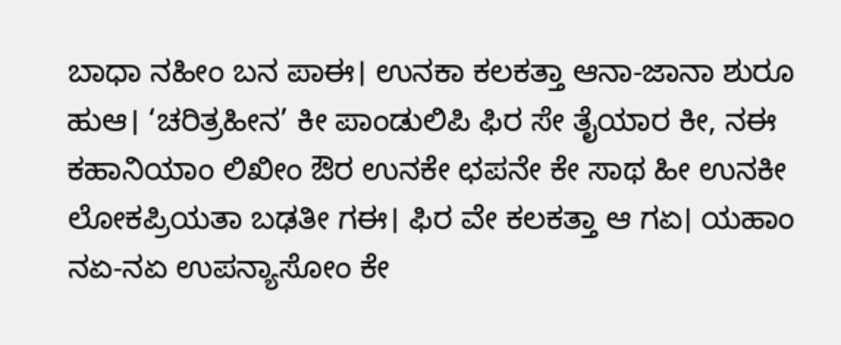ಬಾಧಾ ನಹೀಂ ಬನ ಪಾಈ। ಉನಕಾ ಕಲಕತ್ತಾ ಆನಾ-ಜಾನಾ ಶುರೂ ಹುಆ। ‘ಚರಿತ್ರಹೀನ’ ಕೀ ಪಾಂಡುಲಿಪಿ ಫಿರ ಸೇ ತೈಯಾರ ಕೀ, ನಈ ಕಹಾನಿಯಾಂ ಲಿಖೀಂ ಔರ ಉನಕೇ ಛಪನೇ ಕೇ ಸಾಥ ಹೀ ಉನಕೀ ಲೋಕಪ್ರಿಯತಾ ಬಢತೀ ಗಈ। ಫಿರ ವೇ ಕಲಕತ್ತಾ ಆ ಗಏ। ಯಹಾಂ ನಏ-ನಏ ಉಪನ್ಯಾಸೋಂ ಕೇ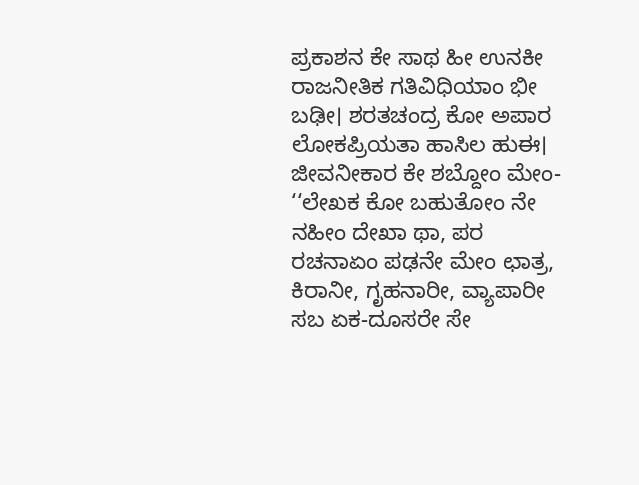ಪ್ರಕಾಶನ ಕೇ ಸಾಥ ಹೀ ಉನಕೀ ರಾಜನೀತಿಕ ಗತಿವಿಧಿಯಾಂ ಭೀ ಬಢೀ। ಶರತಚಂದ್ರ ಕೋ ಅಪಾರ ಲೋಕಪ್ರಿಯತಾ ಹಾಸಿಲ ಹುಈ। ಜೀವನೀಕಾರ ಕೇ ಶಬ್ದೋಂ ಮೇಂ- ‘‘ಲೇಖಕ ಕೋ ಬಹುತೋಂ ನೇ ನಹೀಂ ದೇಖಾ ಥಾ, ಪರ ರಚನಾಏಂ ಪಢನೇ ಮೇಂ ಛಾತ್ರ, ಕಿರಾನೀ, ಗೃಹನಾರೀ, ವ್ಯಾಪಾರೀ ಸಬ ಏಕ-ದೂಸರೇ ಸೇ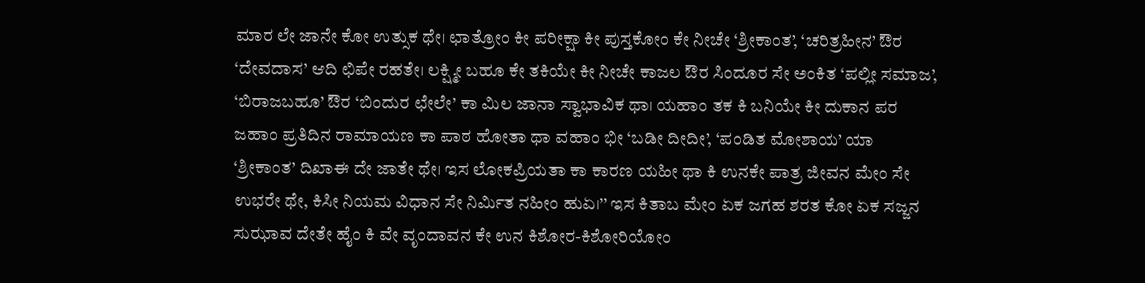ಮಾರ ಲೇ ಜಾನೇ ಕೋ ಉತ್ಸುಕ ಥೇ। ಛಾತ್ರೋಂ ಕೀ ಪರೀಕ್ಷಾ ಕೀ ಪುಸ್ತಕೋಂ ಕೇ ನೀಚೇ ‘ಶ್ರೀಕಾಂತ’, ‘ಚರಿತ್ರಹೀನ’ ಔರ ‘ದೇವದಾಸ’ ಆದಿ ಛಿಪೇ ರಹತೇ। ಲಕ್ಷ್ಮೀ ಬಹೂ ಕೇ ತಕಿಯೇ ಕೀ ನೀಚೇ ಕಾಜಲ ಔರ ಸಿಂದೂರ ಸೇ ಅಂಕಿತ ‘ಪಲ್ಲೀ ಸಮಾಜ’, ‘ಬಿರಾಜಬಹೂ’ ಔರ ‘ಬಿಂದುರ ಛೇಲೇ’ ಕಾ ಮಿಲ ಜಾನಾ ಸ್ವಾಭಾವಿಕ ಥಾ। ಯಹಾಂ ತಕ ಕಿ ಬನಿಯೇ ಕೀ ದುಕಾನ ಪರ ಜಹಾಂ ಪ್ರತಿದಿನ ರಾಮಾಯಣ ಕಾ ಪಾಠ ಹೋತಾ ಥಾ ವಹಾಂ ಭೀ ‘ಬಡೀ ದೀದೀ’, ‘ಪಂಡಿತ ಮೋಶಾಯ’ ಯಾ ‘ಶ್ರೀಕಾಂತ’ ದಿಖಾಈ ದೇ ಜಾತೇ ಥೇ। ಇಸ ಲೋಕಪ್ರಿಯತಾ ಕಾ ಕಾರಣ ಯಹೀ ಥಾ ಕಿ ಉನಕೇ ಪಾತ್ರ ಜೀವನ ಮೇಂ ಸೇ ಉಭರೇ ಥೇ, ಕಿಸೀ ನಿಯಮ ವಿಧಾನ ಸೇ ನಿರ್ಮಿತ ನಹೀಂ ಹುಏ।’’ ಇಸ ಕಿತಾಬ ಮೇಂ ಏಕ ಜಗಹ ಶರತ ಕೋ ಏಕ ಸಜ್ಜನ ಸುಝಾವ ದೇತೇ ಹೈಂ ಕಿ ವೇ ವೃಂದಾವನ ಕೇ ಉನ ಕಿಶೋರ-ಕಿಶೋರಿಯೋಂ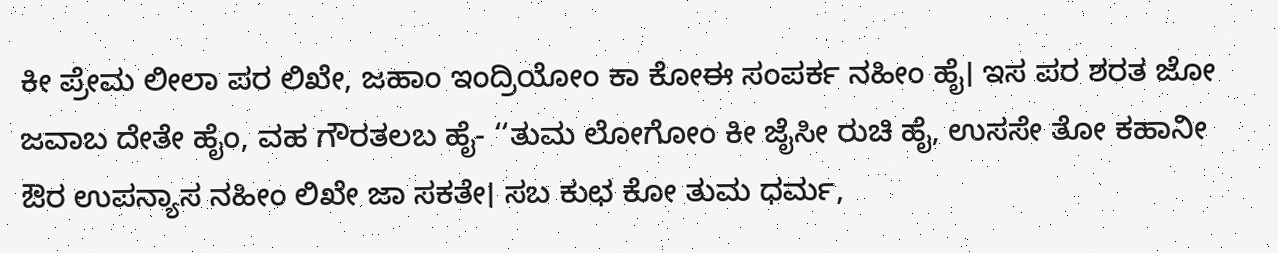ಕೀ ಪ್ರೇಮ ಲೀಲಾ ಪರ ಲಿಖೇ, ಜಹಾಂ ಇಂದ್ರಿಯೋಂ ಕಾ ಕೋಈ ಸಂಪರ್ಕ ನಹೀಂ ಹೈ। ಇಸ ಪರ ಶರತ ಜೋ ಜವಾಬ ದೇತೇ ಹೈಂ, ವಹ ಗೌರತಲಬ ಹೈ- ‘‘ತುಮ ಲೋಗೋಂ ಕೀ ಜೈಸೀ ರುಚಿ ಹೈ, ಉಸಸೇ ತೋ ಕಹಾನೀ ಔರ ಉಪನ್ಯಾಸ ನಹೀಂ ಲಿಖೇ ಜಾ ಸಕತೇ। ಸಬ ಕುಛ ಕೋ ತುಮ ಧರ್ಮ,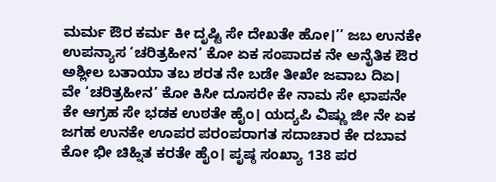ಮರ್ಮ ಔರ ಕರ್ಮ ಕೀ ದೃಷ್ಟಿ ಸೇ ದೇಖತೇ ಹೋ।’’ ಜಬ ಉನಕೇ ಉಪನ್ಯಾಸ ‘ಚರಿತ್ರಹೀನ’ ಕೋ ಏಕ ಸಂಪಾದಕ ನೇ ಅನೈತಿಕ ಔರ ಅಶ್ಲೀಲ ಬತಾಯಾ ತಬ ಶರತ ನೇ ಬಡೇ ತೀಖೇ ಜವಾಬ ದಿಏ। ವೇ ‘ಚರಿತ್ರಹೀನ’ ಕೋ ಕಿಸೀ ದೂಸರೇ ಕೇ ನಾಮ ಸೇ ಛಾಪನೇ ಕೇ ಆಗ್ರಹ ಸೇ ಭಡಕ ಉಠತೇ ಹೈಂ। ಯದ್ಯಪಿ ವಿಷ್ಣು ಜೀ ನೇ ಏಕ ಜಗಹ ಉನಕೇ ಊಪರ ಪರಂಪರಾಗತ ಸದಾಚಾರ ಕೇ ದಬಾವ ಕೋ ಭೀ ಚಿಹ್ನಿತ ಕರತೇ ಹೈಂ। ಪೃಷ್ಠ ಸಂಖ್ಯಾ 138 ಪರ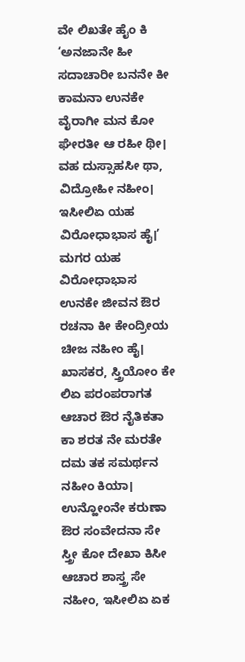ವೇ ಲಿಖತೇ ಹೈಂ ಕಿ ‘ಅನಜಾನೇ ಹೀ ಸದಾಚಾರೀ ಬನನೇ ಕೀ ಕಾಮನಾ ಉನಕೇ ವೈರಾಗೀ ಮನ ಕೋ ಘೇರತೀ ಆ ರಹೀ ಥೀ। ವಹ ದುಸ್ಸಾಹಸೀ ಥಾ, ವಿದ್ರೋಹೀ ನಹೀಂ। ಇಸೀಲಿಏ ಯಹ ವಿರೋಧಾಭಾಸ ಹೈ।’ ಮಗರ ಯಹ ವಿರೋಧಾಭಾಸ ಉನಕೇ ಜೀವನ ಔರ ರಚನಾ ಕೀ ಕೇಂದ್ರೀಯ ಚೀಜ ನಹೀಂ ಹೈ। ಖಾಸಕರ, ಸ್ತ್ರಿಯೋಂ ಕೇ ಲಿಏ ಪರಂಪರಾಗತ ಆಚಾರ ಔರ ನೈತಿಕತಾ ಕಾ ಶರತ ನೇ ಮರತೇ ದಮ ತಕ ಸಮರ್ಥನ ನಹೀಂ ಕಿಯಾ। ಉನ್ಹೋಂನೇ ಕರುಣಾ ಔರ ಸಂವೇದನಾ ಸೇ ಸ್ತ್ರೀ ಕೋ ದೇಖಾ ಕಿಸೀ ಆಚಾರ ಶಾಸ್ತ್ರ ಸೇ ನಹೀಂ, ಇಸೀಲಿಏ ಏಕ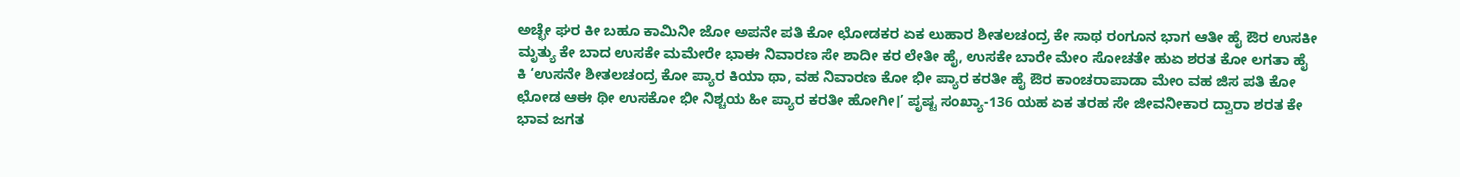ಅಚ್ಛೇ ಘರ ಕೀ ಬಹೂ ಕಾಮಿನೀ ಜೋ ಅಪನೇ ಪತಿ ಕೋ ಛೋಡಕರ ಏಕ ಲುಹಾರ ಶೀತಲಚಂದ್ರ ಕೇ ಸಾಥ ರಂಗೂನ ಭಾಗ ಆತೀ ಹೈ ಔರ ಉಸಕೀ ಮೃತ್ಯು ಕೇ ಬಾದ ಉಸಕೇ ಮಮೇರೇ ಭಾಈ ನಿವಾರಣ ಸೇ ಶಾದೀ ಕರ ಲೇತೀ ಹೈ, ಉಸಕೇ ಬಾರೇ ಮೇಂ ಸೋಚತೇ ಹುಏ ಶರತ ಕೋ ಲಗತಾ ಹೈ ಕಿ ‘ಉಸನೇ ಶೀತಲಚಂದ್ರ ಕೋ ಪ್ಯಾರ ಕಿಯಾ ಥಾ, ವಹ ನಿವಾರಣ ಕೋ ಭೀ ಪ್ಯಾರ ಕರತೀ ಹೈ ಔರ ಕಾಂಚರಾಪಾಡಾ ಮೇಂ ವಹ ಜಿಸ ಪತಿ ಕೋ ಛೋಡ ಆಈ ಥೀ ಉಸಕೋ ಭೀ ನಿಶ್ಚಯ ಹೀ ಪ್ಯಾರ ಕರತೀ ಹೋಗೀ।’ ಪೃಷ್ಟ ಸಂಖ್ಯಾ-136 ಯಹ ಏಕ ತರಹ ಸೇ ಜೀವನೀಕಾರ ದ್ವಾರಾ ಶರತ ಕೇ ಭಾವ ಜಗತ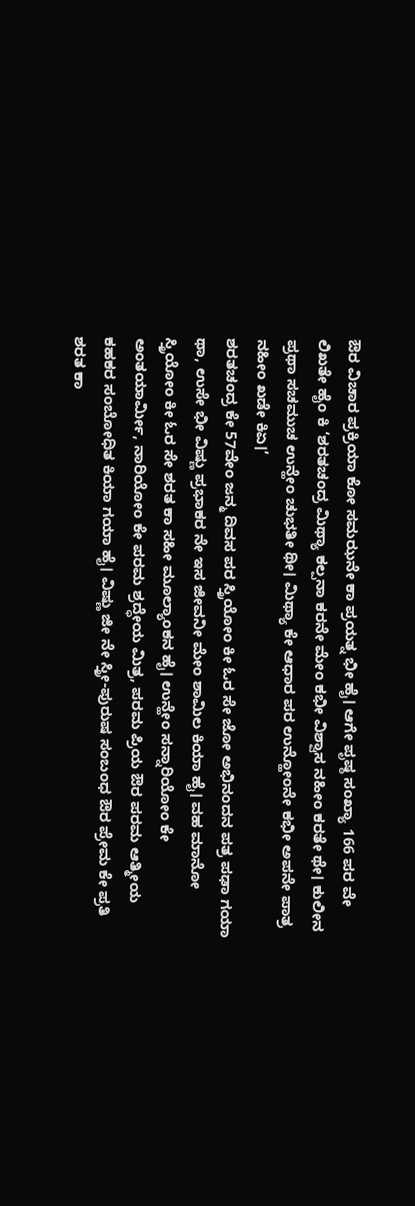ಔರ ವಿಚಾರ ಪ್ರಕ್ರಿಯಾ ಕೋ ಸಮಝನೇ ಕಾ ಪ್ರಯತ್ನ ಭೀ ಹೈ। ಆಗೇ ಪೃಷ್ಠ ಸಂಖ್ಯಾ 166 ಪರ ವೇ ಲಿಖತೇ ಹೈಂ ಕಿ ‘ಶರತಚಂದ್ರ ಮಿಥ್ಯಾ ಕಲ್ಪನಾ ಕರನೇ ಮೇಂ ಕಭೀ ವಿಶ್ವಾಸ ನಹೀಂ ಕರತೇ ಥೇ। ಕುಲೀನ ಪ್ರಥಾ ಸಚಮುಚ ಉನ್ಹೇಂ ಚುಭತೀ ಥೀ। ಮಿಥ್ಯಾ ಕೇ ಆಧಾರ ಪರ ಉನ್ಹೋಂನೇ ಕಭೀ ಅಪನೇ ಪಾತ್ರ ನಹೀಂ ಖಡೇ ಕಿಏ।’
ಶರತಚಂದ್ರ ಕೇ 57ವೇಂ ಜನ್ಮ ದಿವಸ ಪರ ಸ್ತ್ರಿಯೋಂ ಕೀ ಓರ ಸೇ ಜೋ ಅಭಿನಂದನ ಪತ್ರ ಪಢಾ ಗಯಾ ಥಾ, ಉಸೇ ಭೀ ವಿಷ್ಣು ಪ್ರಭಾಕರ ನೇ ಇಸ ಜೀವನೀ ಮೇಂ ಶಾಮಿಲ ಕಿಯಾ ಹೈ। ವಹ ಮಾನೋ ಸ್ತ್ರಿಯೋಂ ಕೀ ಓರ ಸೇ ಶರತ ಕಾ ಸಹೀ ಮೂಲ್ಯಾಂಕನ ಹೈ। ಉನ್ಹೇಂ ಸನ್ನಾರಿಯೋಂ ಕೇ ಅಂತಯಾರ್ಮೀ, ನಾರಿಯೋಂ ಕೇ ಪರಮ ಶ್ರದ್ಧೇಯ ಮಿತ್ರ, ಪರಮ ಪ್ರಿಯ ಔರ ಪರಮ ಆತ್ಮೀಯ ಕಹಕರ ಸಂಬೋಧಿತ ಕಿಯಾ ಗಯಾ ಹೈ। ವಿಷ್ಣು ಜೀ ನೇ ಸ್ತ್ರೀ-ಪುರುಷ ಸಂಬಂಧ ಔರ ಪ್ರೇಮ ಕೇ ಪ್ರತಿ ಶರತ ಕಾ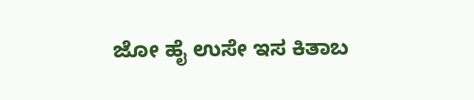ಜೋ ಹೈ ಉಸೇ ಇಸ ಕಿತಾಬ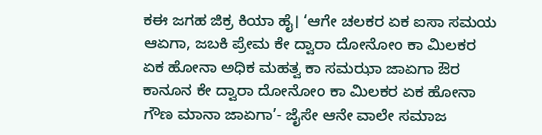ಕಈ ಜಗಹ ಜಿಕ್ರ ಕಿಯಾ ಹೈ। ‘ಆಗೇ ಚಲಕರ ಏಕ ಐಸಾ ಸಮಯ ಆಏಗಾ, ಜಬಕಿ ಪ್ರೇಮ ಕೇ ದ್ವಾರಾ ದೋನೋಂ ಕಾ ಮಿಲಕರ ಏಕ ಹೋನಾ ಅಧಿಕ ಮಹತ್ವ ಕಾ ಸಮಝಾ ಜಾಏಗಾ ಔರ ಕಾನೂನ ಕೇ ದ್ವಾರಾ ದೋನೋಂ ಕಾ ಮಿಲಕರ ಏಕ ಹೋನಾ ಗೌಣ ಮಾನಾ ಜಾಏಗಾ’- ಜೈಸೇ ಆನೇ ವಾಲೇ ಸಮಾಜ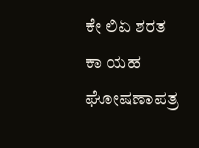ಕೇ ಲಿಏ ಶರತ ಕಾ ಯಹ ಘೋಷಣಾಪತ್ರ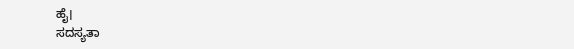ಹೈ।
ಸದಸ್ಯತಾ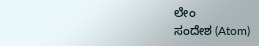ಲೇಂ
ಸಂದೇಶ (Atom)